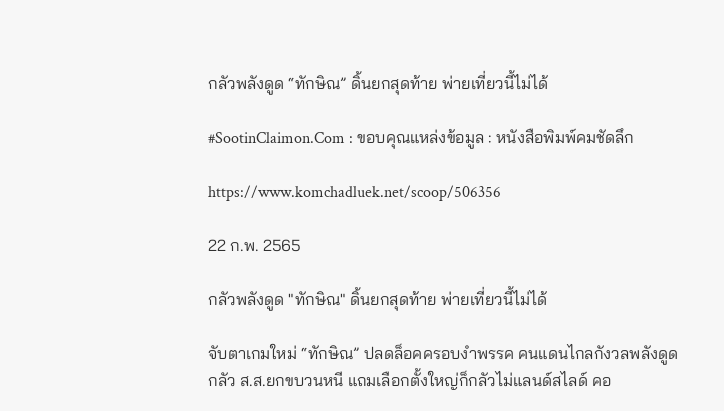กลัวพลังดูด “ทักษิณ” ดิ้นยกสุดท้าย พ่ายเที่ยวนี้ไม่ได้

#SootinClaimon.Com : ขอบคุณแหล่งข้อมูล : หนังสือพิมพ์คมชัดลึก

https://www.komchadluek.net/scoop/506356

22 ก.พ. 2565

กลัวพลังดูด "ทักษิณ" ดิ้นยกสุดท้าย พ่ายเที่ยวนี้ไม่ได้

จับตาเกมใหม่ “ทักษิณ” ปลดล็อคครอบงำพรรค คนแดนไกลกังวลพลังดูด กลัว ส.ส.ยกขบวนหนี แถมเลือกตั้งใหญ่ก็กลัวไม่แลนด์สไลด์ คอ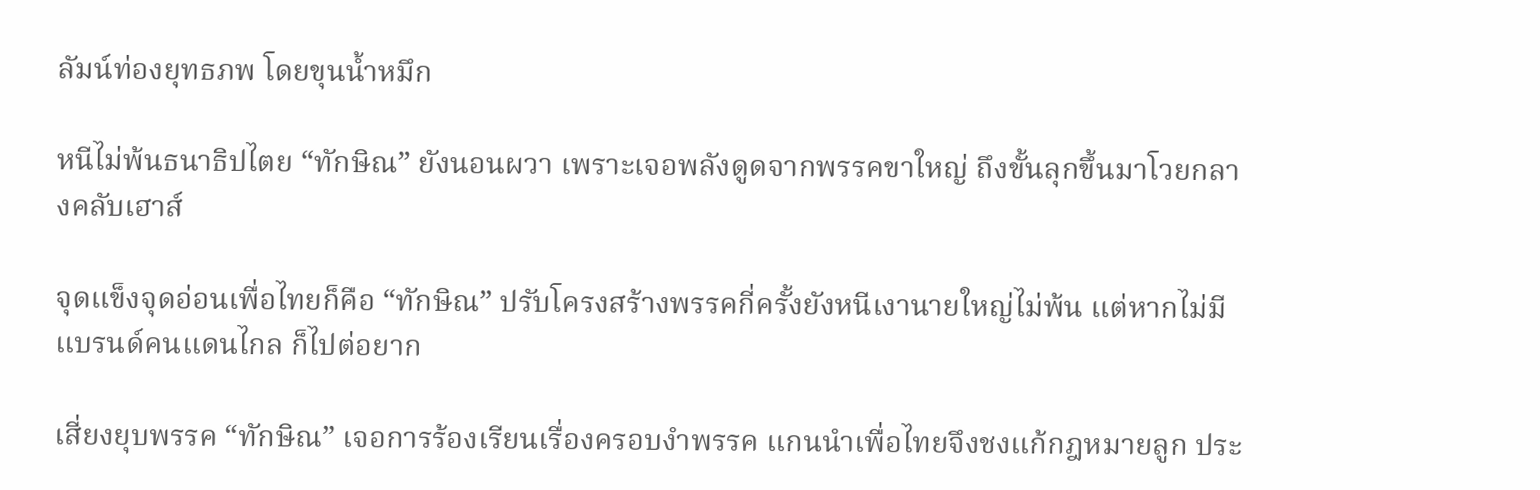ลัมน์ท่องยุทธภพ โดยขุนน้ำหมึก

หนีไม่พ้นธนาธิปไตย “ทักษิณ” ยังนอนผวา เพราะเจอพลังดูดจากพรรคขาใหญ่ ถึงขั้นลุกขึ้นมาโวยกลางคลับเฮาส์

จุดแข็งจุดอ่อนเพื่อไทยก็คือ “ทักษิณ” ปรับโครงสร้างพรรคกี่ครั้งยังหนีเงานายใหญ่ไม่พ้น แต่หากไม่มีแบรนด์คนแดนไกล ก็ไปต่อยาก

เสี่ยงยุบพรรค “ทักษิณ” เจอการร้องเรียนเรื่องครอบงำพรรค แกนนำเพื่อไทยจึงชงแก้กฎหมายลูก ประ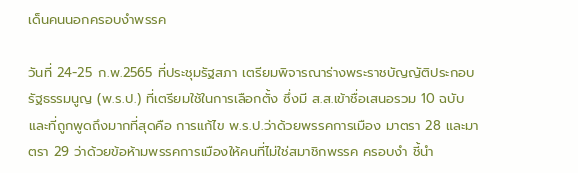เด็นคนนอกครอบงำพรรค

วันที่ 24-25 ก.พ.2565 ที่ประชุมรัฐสภา เตรียมพิจารณาร่างพระราชบัญญัติประกอบรัฐธรรมนูญ (พ.ร.ป.) ที่เตรียมใช้ในการเลือกตั้ง ซึ่งมี ส.ส.เข้าชื่อเสนอรวม 10 ฉบับ และที่ถูกพูดถึงมากที่สุดคือ การแก้ไข พ.ร.ป.ว่าด้วยพรรคการเมือง มาตรา 28 และมาตรา 29 ว่าด้วยข้อห้ามพรรคการเมืองให้คนที่ไม่ใช่สมาชิกพรรค ครอบงำ ชี้นำ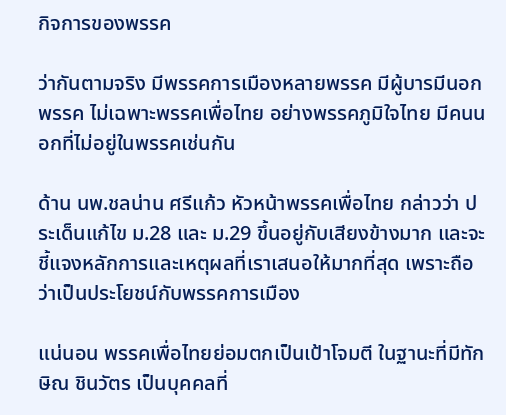กิจการของพรรค

ว่ากันตามจริง มีพรรคการเมืองหลายพรรค มีผู้บารมีนอกพรรค ไม่เฉพาะพรรคเพื่อไทย อย่างพรรคภูมิใจไทย มีคนนอกที่ไม่อยู่ในพรรคเช่นกัน

ด้าน นพ.ชลน่าน ศรีแก้ว หัวหน้าพรรคเพื่อไทย กล่าวว่า ประเด็นแก้ไข ม.28 และ ม.29 ขึ้นอยู่กับเสียงข้างมาก และจะชี้แจงหลักการและเหตุผลที่เราเสนอให้มากที่สุด เพราะถือว่าเป็นประโยชน์กับพรรคการเมือง

แน่นอน พรรคเพื่อไทยย่อมตกเป็นเป้าโจมตี ในฐานะที่มีทักษิณ ชินวัตร เป็นบุคคลที่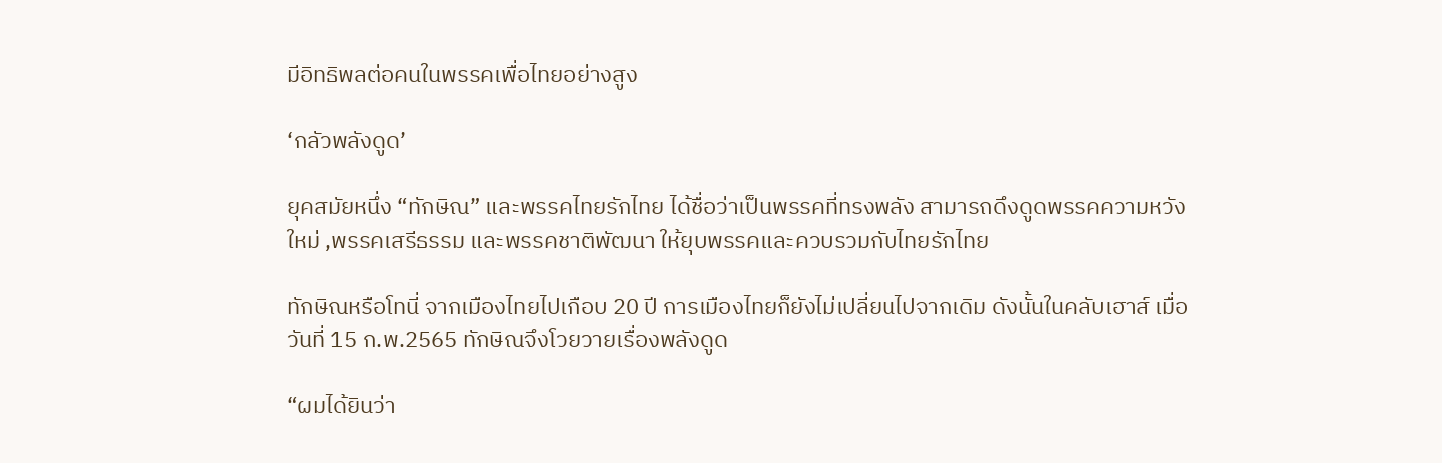มีอิทธิพลต่อคนในพรรคเพื่อไทยอย่างสูง

‘กลัวพลังดูด’

ยุคสมัยหนึ่ง “ทักษิณ” และพรรคไทยรักไทย ได้ชื่อว่าเป็นพรรคที่ทรงพลัง สามารถดึงดูดพรรคความหวังใหม่ ,พรรคเสรีธรรม และพรรคชาติพัฒนา ให้ยุบพรรคและควบรวมกับไทยรักไทย

ทักษิณหรือโทนี่ จากเมืองไทยไปเกือบ 20 ปี การเมืองไทยก็ยังไม่เปลี่ยนไปจากเดิม ดังนั้นในคลับเฮาส์ เมื่อวันที่ 15 ก.พ.2565 ทักษิณจึงโวยวายเรื่องพลังดูด

“ผมได้ยินว่า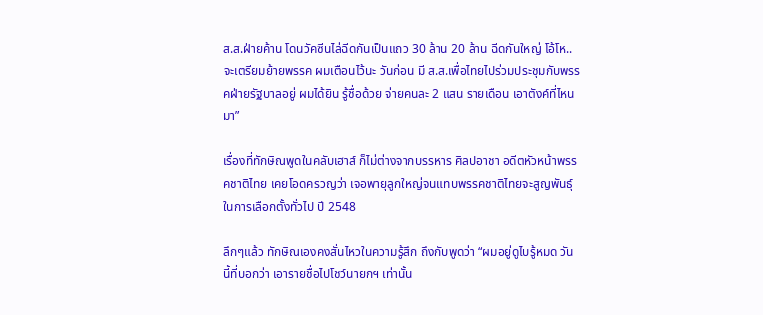ส.ส.ฝ่ายค้าน โดนวัคซีนไล่ฉีดกันเป็นแถว 30 ล้าน 20 ล้าน ฉีดกันใหญ่ โอ้โห.. จะเตรียมย้ายพรรค ผมเตือนไว้นะ วันก่อน มี ส.ส.เพื่อไทยไปร่วมประชุมกับพรรคฝ่ายรัฐบาลอยู่ ผมได้ยิน รู้ชื่อด้วย จ่ายคนละ 2 แสน รายเดือน เอาตังค์ที่ไหนมา”

เรื่องที่ทักษิณพูดในคลับเฮาส์ ก็ไม่ต่างจากบรรหาร ศิลปอาชา อดีตหัวหน้าพรรคชาติไทย เคยโอดครวญว่า เจอพายุลูกใหญ่จนแทบพรรคชาติไทยจะสูญพันธุ์ในการเลือกตั้งทั่วไป ปี 2548

ลึกๆแล้ว ทักษิณเองคงสั่นไหวในความรู้สึก ถึงกับพูดว่า “ผมอยู่ดูไบรู้หมด วันนี้ที่บอกว่า เอารายชื่อไปโชว์นายกฯ เท่านั้น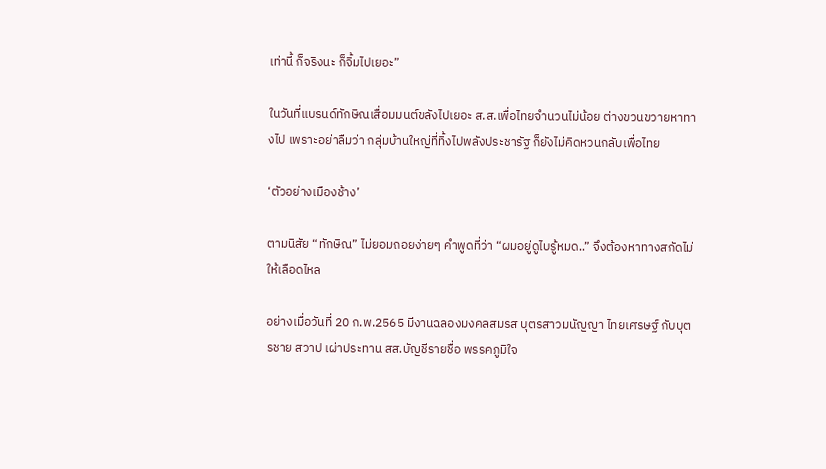เท่านี้ ก็จริงนะ ก็จิ้มไปเยอะ”

ในวันที่แบรนด์ทักษิณเสื่อมมนต์ขลังไปเยอะ ส.ส.เพื่อไทยจำนวนไม่น้อย ต่างขวนขวายหาทางไป เพราะอย่าลืมว่า กลุ่มบ้านใหญ่ที่ทิ้งไปพลังประชารัฐ ก็ยังไม่คิดหวนกลับเพื่อไทย

‘ตัวอย่างเมืองช้าง’

ตามนิสัย “ทักษิณ” ไม่ยอมถอยง่ายๆ คำพูดที่ว่า “ผมอยู่ดูไบรู้หมด..” จึงต้องหาทางสกัดไม่ให้เลือดไหล

อย่างเมื่อวันที่ 20 ก.พ.2565 มีงานฉลองมงคลสมรส บุตรสาวมนัญญา ไทยเศรษฐ์ กับบุตรชาย สวาป เผ่าประทาน สส.บัญชีรายชื่อ พรรคภูมิใจ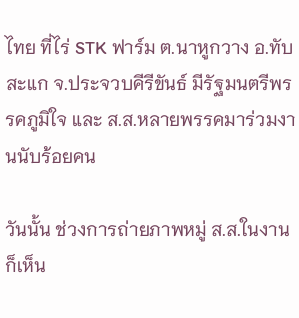ไทย ที่ไร่ STK ฟาร์ม ต.นาหูกวาง อ.ทับสะแก จ.ประจวบคีรีขันธ์ มีรัฐมนตรีพรรคภูมิใจ และ ส.ส.หลายพรรคมาร่วมงานนับร้อยคน

วันนั้น ช่วงการถ่ายภาพหมู่ ส.ส.ในงานก็เห็น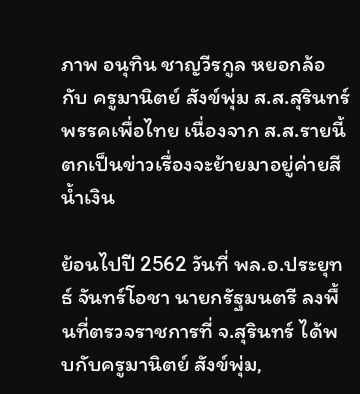ภาพ อนุทิน ชาญวีรกูล หยอกล้อกับ ครูมานิตย์ สังข์พุ่ม ส.ส.สุรินทร์ พรรคเพื่อไทย เนื่องจาก ส.ส.รายนี้ตกเป็นข่าวเรื่องจะย้ายมาอยู่ค่ายสีน้ำเงิน

ย้อนไปปี 2562 วันที่ พล.อ.ประยุทธ์ จันทร์โอชา นายกรัฐมนตรี ลงพื้นที่ตรวจราชการที่ จ.สุรินทร์ ได้พบกับครูมานิตย์ สังข์พุ่ม,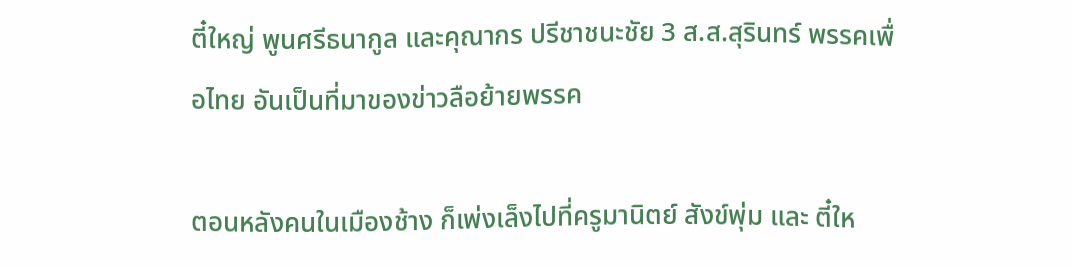ตี๋ใหญ่ พูนศรีธนากูล และคุณากร ปรีชาชนะชัย 3 ส.ส.สุรินทร์ พรรคเพื่อไทย อันเป็นที่มาของข่าวลือย้ายพรรค

ตอนหลังคนในเมืองช้าง ก็เพ่งเล็งไปที่ครูมานิตย์ สังข์พุ่ม และ ตี๋ให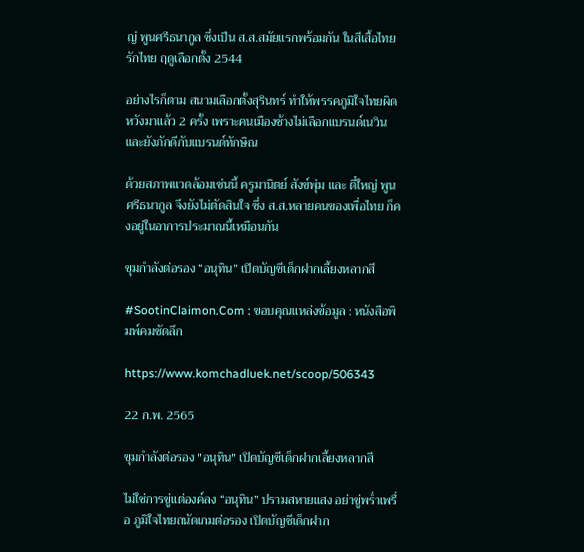ญ่ พูนศรีธนากูล ซึ่งเป็น ส.ส.สมัยแรกพร้อมกัน ในสีเสื้อไทยรักไทย ฤดูเลือกตั้ง 2544

อย่างไรก็ตาม สนามเลือกตั้งสุรินทร์ ทำให้พรรคภูมิใจไทยผิดหวังมาแล้ว 2 ครั้ง เพราะคนเมืองช้างไม่เลือกแบรนด์เนวิน และยังภักดีกับแบรนด์ทักษิณ

ด้วยสภาพแวดล้อมเช่นนี้ ครูมานิตย์ สังข์พุ่ม และ ตี๋ใหญ่ พูนศรีธนากูล จึงยังไม่ตัดสินใจ ซึ่ง ส.ส.หลายคนของเพื่อไทย ก็คงอยู่ในอาการประมาณนี้เหมือนกัน

ขุมกำลังต่อรอง “อนุทิน” เปิดบัญชีเด็กฝากเลี้ยงหลากสี

#SootinClaimon.Com : ขอบคุณแหล่งข้อมูล : หนังสือพิมพ์คมชัดลึก

https://www.komchadluek.net/scoop/506343

22 ก.พ. 2565

ขุมกำลังต่อรอง "อนุทิน" เปิดบัญชีเด็กฝากเลี้ยงหลากสี

ไม่ใช่การขู่แต่องค์ลง “อนุทิน” ปรามสหายแสง อย่าขู่พร่ำเพรื่อ ภูมิใจไทยถนัดเกมต่อรอง เปิดบัญชีเด็กฝาก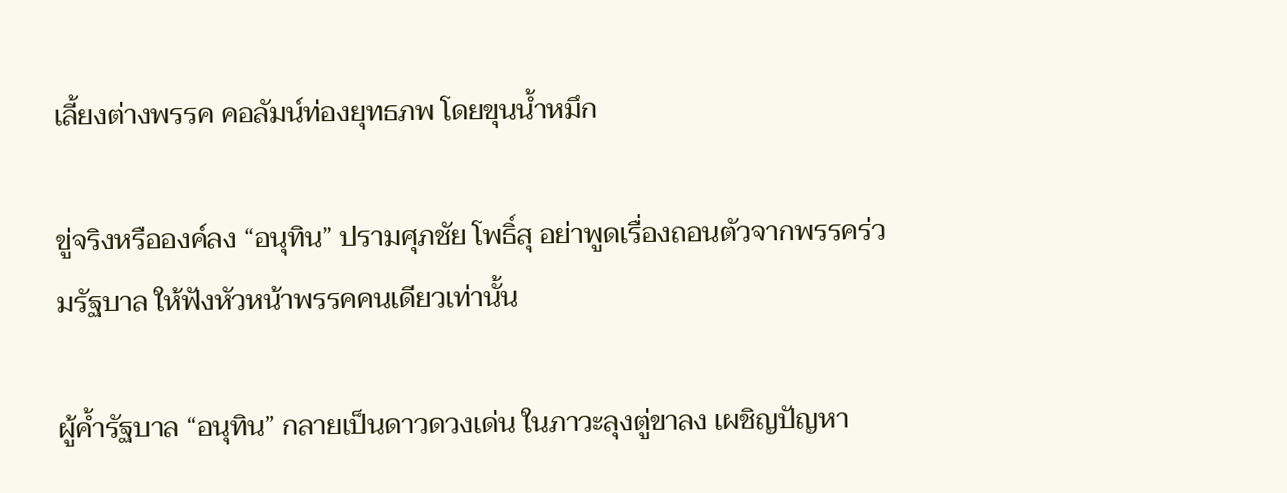เลี้ยงต่างพรรค คอลัมน์ท่องยุทธภพ โดยขุนน้ำหมึก

ขู่จริงหรือองค์ลง “อนุทิน” ปรามศุภชัย โพธิ์สุ อย่าพูดเรื่องถอนตัวจากพรรคร่วมรัฐบาล ให้ฟังหัวหน้าพรรคคนเดียวเท่านั้น

ผู้ค้ำรัฐบาล “อนุทิน” กลายเป็นดาวดวงเด่น ในภาวะลุงตู่ขาลง เผชิญปัญหา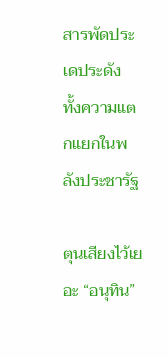สารพัดประเดประดัง ทั้งความแตกแยกในพลังประชารัฐ

ตุนเสียงไว้เยอะ “อนุทิน”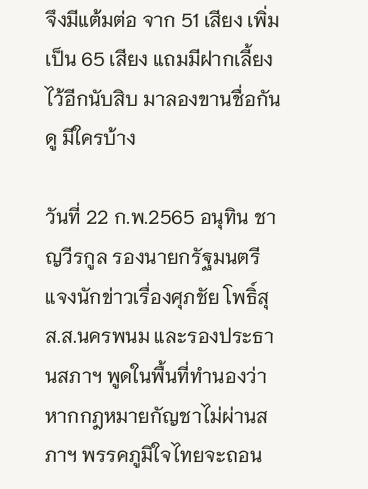จึงมีแต้มต่อ จาก 51 เสียง เพิ่มเป็น 65 เสียง แถมมีฝากเลี้ยงไว้อีกนับสิบ มาลองขานชื่อกันดู มีใครบ้าง

วันที่ 22 ก.พ.2565 อนุทิน ชาญวีรกูล รองนายกรัฐมนตรี แจงนักข่าวเรื่องศุภชัย โพธิ์สุ ส.ส.นครพนม และรองประธานสภาฯ พูดในพื้นที่ทำนองว่า หากกฎหมายกัญชาไม่ผ่านสภาฯ พรรคภูมิใจไทยจะถอน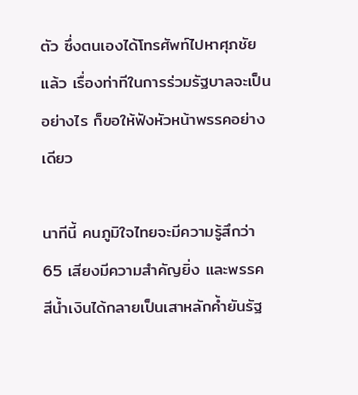ตัว ซึ่งตนเองได้โทรศัพท์ไปหาศุภชัยแล้ว เรื่องท่าทีในการร่วมรัฐบาลจะเป็นอย่างไร ก็ขอให้ฟังหัวหน้าพรรคอย่างเดียว

นาทีนี้ คนภูมิใจไทยจะมีความรู้สึกว่า 65 เสียงมีความสำคัญยิ่ง และพรรคสีน้ำเงินได้กลายเป็นเสาหลักค้ำยันรัฐ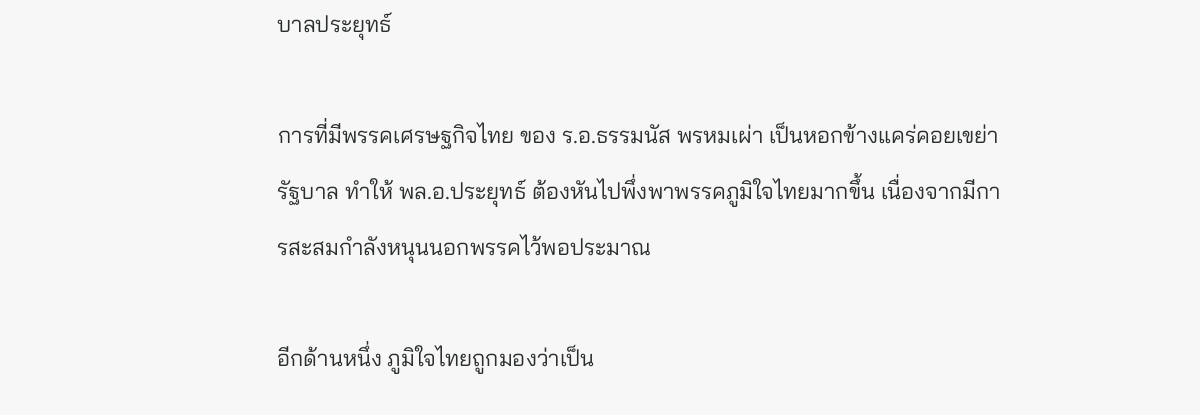บาลประยุทธ์

การที่มีพรรคเศรษฐกิจไทย ของ ร.อ.ธรรมนัส พรหมเผ่า เป็นหอกข้างแคร่คอยเขย่ารัฐบาล ทำให้ พล.อ.ประยุทธ์ ต้องหันไปพึ่งพาพรรคภูมิใจไทยมากขึ้น เนื่องจากมีการสะสมกำลังหนุนนอกพรรคไว้พอประมาณ

อีกด้านหนึ่ง ภูมิใจไทยถูกมองว่าเป็น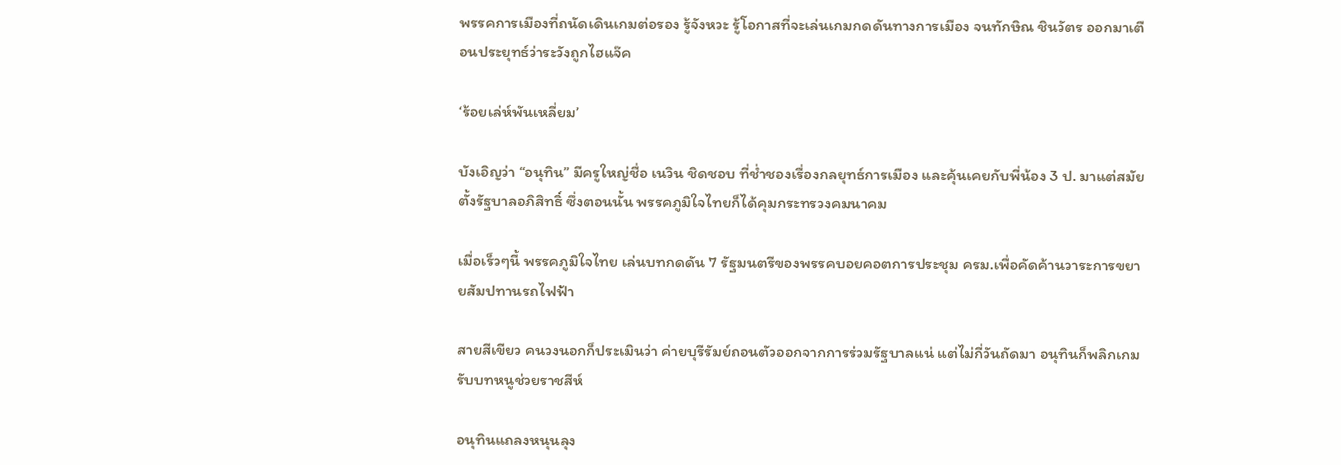พรรคการเมืองที่ถนัดเดินเกมต่อรอง รู้จังหวะ รู้โอกาสที่จะเล่นเกมกดดันทางการเมือง จนทักษิณ ชินวัตร ออกมาเตือนประยุทธ์ว่าระวังถูกไฮแจ๊ค

‘ร้อยเล่ห์พันเหลี่ยม’

บังเอิญว่า “อนุทิน” มีครูใหญ่ชื่อ เนวิน ชิดชอบ ที่ช่ำชองเรื่องกลยุทธ์การเมือง และคุ้นเคยกับพี่น้อง 3 ป. มาแต่สมัยตั้งรัฐบาลอภิสิทธิ์ ซึ่งตอนนั้น พรรคภูมิใจไทยก็ได้คุมกระทรวงคมนาคม

เมื่อเร็วๆนี้ พรรคภูมิใจไทย เล่นบทกดดัน 7 รัฐมนตรีของพรรคบอยคอตการประชุม ครม.เพื่อคัดค้านวาระการขยายสัมปทานรถไฟฟ้า

สายสีเขียว คนวงนอกก็ประเมินว่า ค่ายบุรีรัมย์ถอนตัวออกจากการร่วมรัฐบาลแน่ แต่ไม่กี่วันถัดมา อนุทินก็พลิกเกมรับบทหนูช่วยราชสีห์

อนุทินแถลงหนุนลุง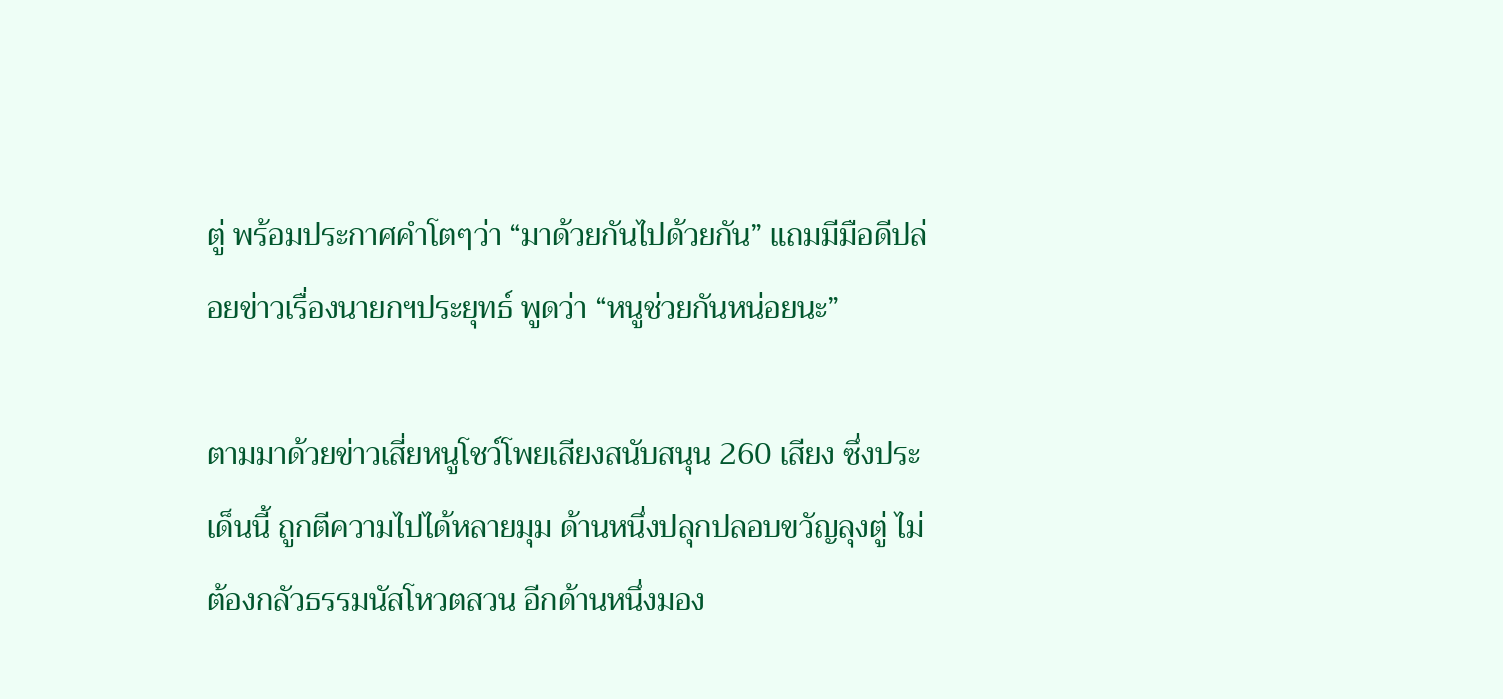ตู่ พร้อมประกาศคำโตๆว่า “มาด้วยกันไปด้วยกัน” แถมมีมือดีปล่อยข่าวเรื่องนายกฯประยุทธ์ พูดว่า “หนูช่วยกันหน่อยนะ”

ตามมาด้วยข่าวเสี่ยหนูโชว์โพยเสียงสนับสนุน 260 เสียง ซึ่งประเด็นนี้ ถูกตีความไปได้หลายมุม ด้านหนึ่งปลุกปลอบขวัญลุงตู่ ไม่ต้องกลัวธรรมนัสโหวตสวน อีกด้านหนึ่งมอง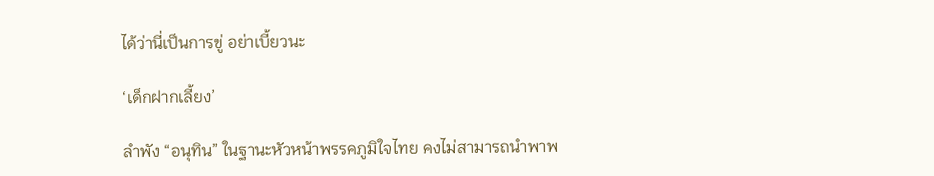ได้ว่านี่เป็นการขู่ อย่าเบี้ยวนะ

‘เด็กฝากเลี้ยง’

ลำพัง “อนุทิน” ในฐานะหัวหน้าพรรคภูมิใจไทย คงไม่สามารถนำพาพ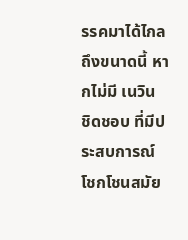รรคมาได้ไกลถึงขนาดนี้ หากไม่มี เนวิน ชิดชอบ ที่มีประสบการณ์โชกโชนสมัย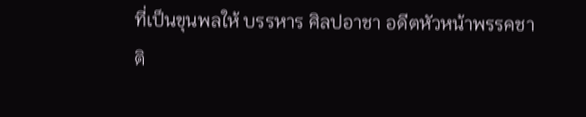ที่เป็นขุนพลให้ บรรหาร ศิลปอาชา อดีตหัวหน้าพรรคชาติ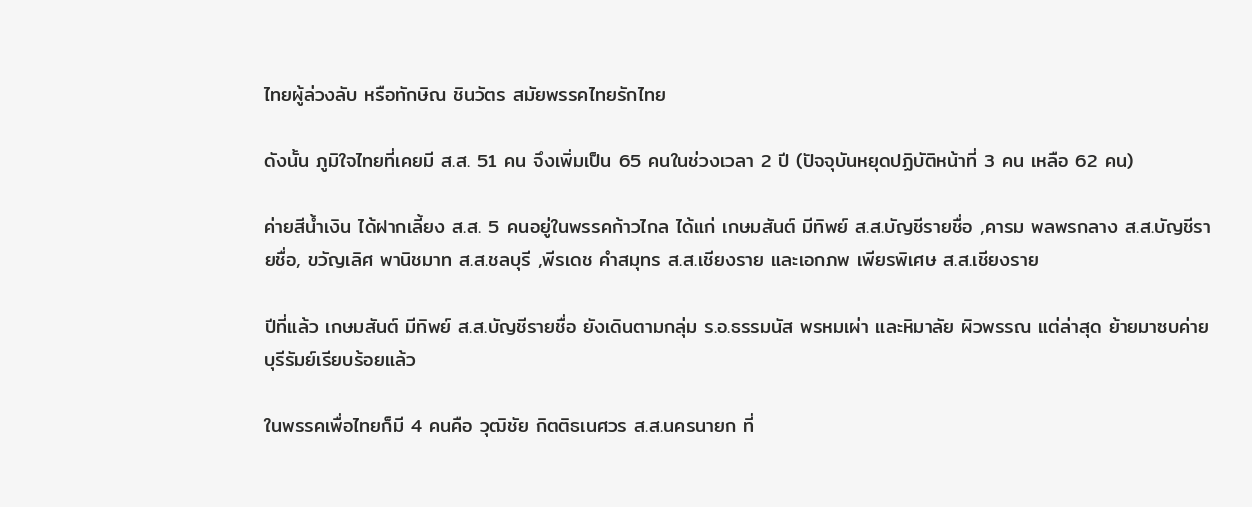ไทยผู้ล่วงลับ หรือทักษิณ ชินวัตร สมัยพรรคไทยรักไทย

ดังนั้น ภูมิใจไทยที่เคยมี ส.ส. 51 คน จึงเพิ่มเป็น 65 คนในช่วงเวลา 2 ปี (ปัจจุบันหยุดปฏิบัติหน้าที่ 3 คน เหลือ 62 คน)

ค่ายสีน้ำเงิน ได้ฝากเลี้ยง ส.ส. 5 คนอยู่ในพรรคก้าวไกล ได้แก่ เกษมสันต์ มีทิพย์ ส.ส.บัญชีรายชื่อ ,คารม พลพรกลาง ส.ส.บัญชีรายชื่อ, ขวัญเลิศ พานิชมาท ส.ส.ชลบุรี ,พีรเดช คำสมุทร ส.ส.เชียงราย และเอกภพ เพียรพิเศษ ส.ส.เชียงราย

ปีที่แล้ว เกษมสันต์ มีทิพย์ ส.ส.บัญชีรายชื่อ ยังเดินตามกลุ่ม ร.อ.ธรรมนัส พรหมเผ่า และหิมาลัย ผิวพรรณ แต่ล่าสุด ย้ายมาซบค่ายบุรีรัมย์เรียบร้อยแล้ว

ในพรรคเพื่อไทยก็มี 4 คนคือ วุฒิชัย กิตติธเนศวร ส.ส.นครนายก ที่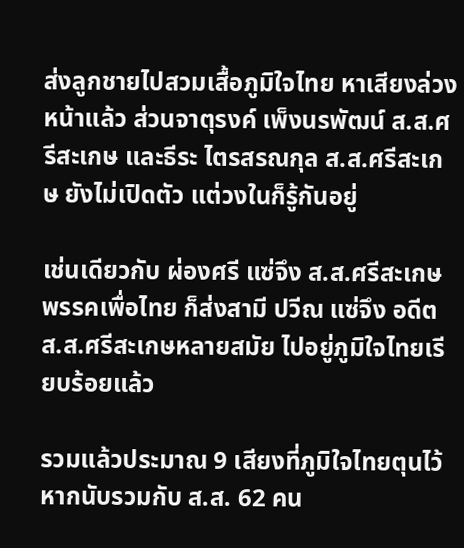ส่งลูกชายไปสวมเสื้อภูมิใจไทย หาเสียงล่วงหน้าแล้ว ส่วนจาตุรงค์ เพ็งนรพัฒน์ ส.ส.ศรีสะเกษ และธีระ ไตรสรณกุล ส.ส.ศรีสะเกษ ยังไม่เปิดตัว แต่วงในก็รู้กันอยู่

เช่นเดียวกับ ผ่องศรี แซ่จึง ส.ส.ศรีสะเกษ พรรคเพื่อไทย ก็ส่งสามี ปวีณ แซ่จึง อดีต ส.ส.ศรีสะเกษหลายสมัย ไปอยู่ภูมิใจไทยเรียบร้อยแล้ว

รวมแล้วประมาณ 9 เสียงที่ภูมิใจไทยตุนไว้ หากนับรวมกับ ส.ส. 62 คน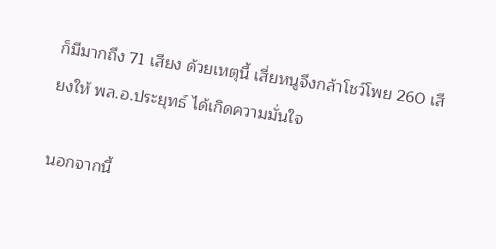ก็มีมากถึง 71 เสียง ด้วยเหตุนี้ เสี่ยหนูจึงกล้าโชว์โพย 260 เสียงให้ พล.อ.ประยุทธ์ ได้เกิดความมั่นใจ

นอกจากนี้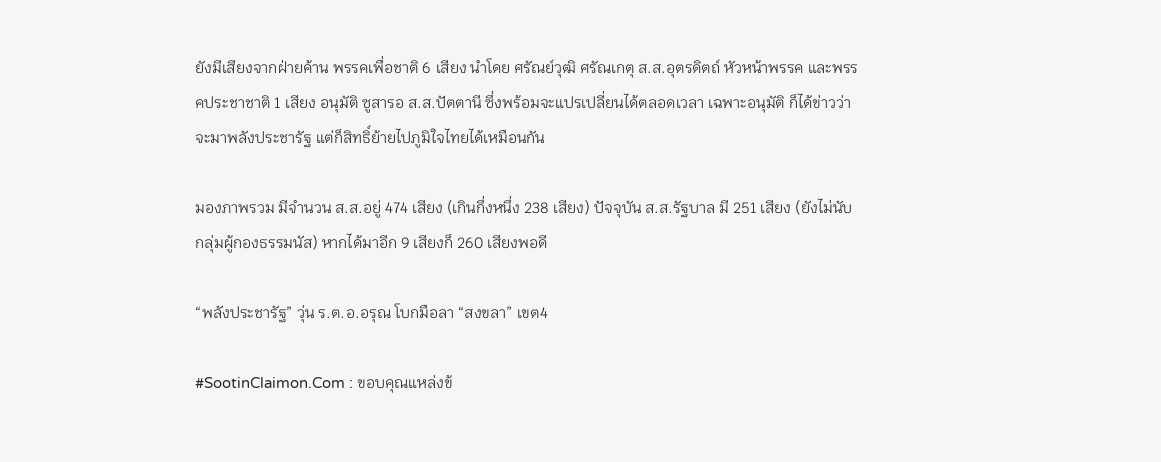ยังมีเสียงจากฝ่ายค้าน พรรคเพื่อชาติ 6 เสียง นำโดย ศรัณย์วุฒิ ศรัณเกตุ ส.ส.อุตรดิตถ์ หัวหน้าพรรค และพรรคประชาชาติ 1 เสียง อนุมัติ ซูสารอ ส.ส.ปัตตานี ซึ่งพร้อมจะแปรเปลี่ยนได้ตลอดเวลา เฉพาะอนุมัติ ก็ได้ข่าวว่าจะมาพลังประชารัฐ แต่ก็สิทธิ์ย้ายไปภูมิใจไทยได้เหมือนกัน

มองภาพรวม มีจำนวน ส.ส.อยู่ 474 เสียง (เกินกึ่งหนึ่ง 238 เสียง) ปัจจุบัน ส.ส.รัฐบาล มี 251 เสียง (ยังไม่นับกลุ่มผู้กองธรรมนัส) หากได้มาอีก 9 เสียงก็ 260 เสียงพอดี

“พลังประชารัฐ” วุ่น ร.ต.อ.อรุณ โบกมือลา “สงขลา” เขต4

#SootinClaimon.Com : ขอบคุณแหล่งข้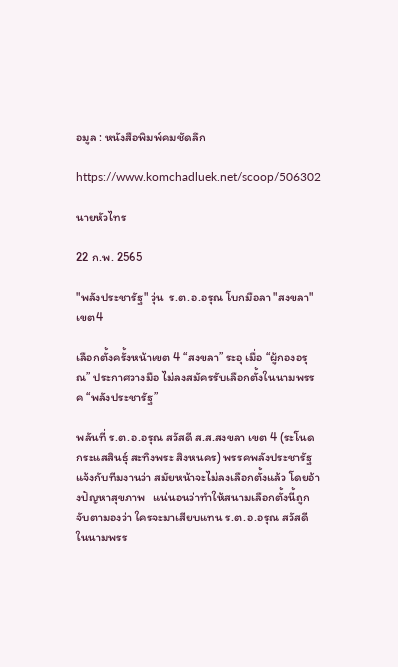อมูล : หนังสือพิมพ์คมชัดลึก

https://www.komchadluek.net/scoop/506302

นายหัวไทร

22 ก.พ. 2565

"พลังประชารัฐ" วุ่น  ร.ต.อ.อรุณ โบกมือลา "สงขลา" เขต4

เลือกตั้งครั้งหน้าเขต 4 “สงขลา” ระอุ เมื่อ “ผู้กองอรุณ” ประกาศวางมือ ไม่ลงสมัครรับเลือกตั้งในนามพรรค “พลังประชารัฐ”

พลันที่ ร.ต.อ.อรุณ สวัสดี ส.ส.สงขลา เขต 4 (ระโนด กระแสสินธุ์ สะทิงพระ สิงหนคร) พรรคพลังประชารัฐ แจ้งกับทีมงานว่า สมัยหน้าจะไม่ลงเลือกตั้งแล้ว โดยอ้างปัญหาสุขภาพ   แน่นอนว่าทำให้สนามเลือกตั้งนี้ถูกจับตามองว่า ใครจะมาเสียบแทน ร.ต.อ.อรุณ สวัสดี ในนามพรร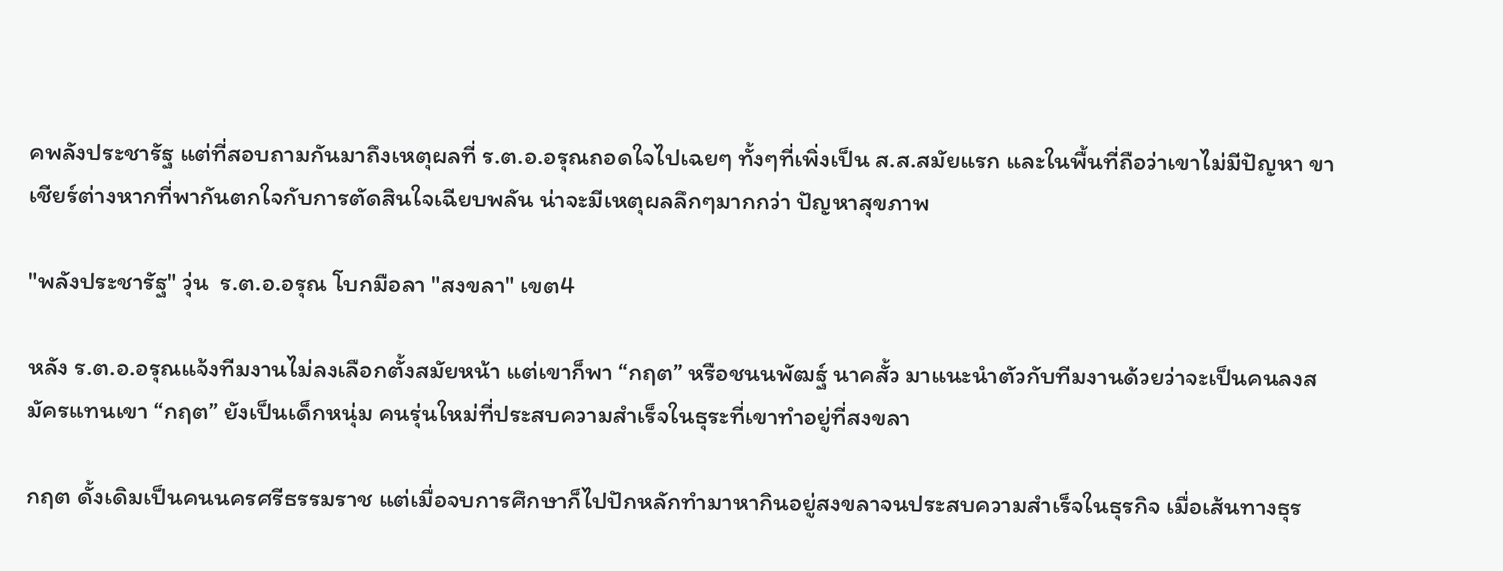คพลังประชารัฐ แต่ที่สอบถามกันมาถึงเหตุผลที่ ร.ต.อ.อรุณถอดใจไปเฉยๆ ทั้งๆที่เพิ่งเป็น ส.ส.สมัยแรก และในพื้นที่ถือว่าเขาไม่มีปัญหา ขาเชียร์ต่างหากที่พากันตกใจกับการตัดสินใจเฉียบพลัน น่าจะมีเหตุผลลึกๆมากกว่า ปัญหาสุขภาพ

"พลังประชารัฐ" วุ่น  ร.ต.อ.อรุณ โบกมือลา "สงขลา" เขต4

หลัง ร.ต.อ.อรุณแจ้งทีมงานไม่ลงเลือกตั้งสมัยหน้า แต่เขาก็พา “กฤต” หรือชนนพัฒฐ์ นาคสั้ว มาแนะนำตัวกับทีมงานด้วยว่าจะเป็นคนลงสมัครแทนเขา “กฤต” ยังเป็นเด็กหนุ่ม คนรุ่นใหม่ที่ประสบความสำเร็จในธุระที่เขาทำอยู่ที่สงขลา

กฤต ดั้งเดิมเป็นคนนครศรีธรรมราช แต่เมื่อจบการศึกษาก็ไปปักหลักทำมาหากินอยู่สงขลาจนประสบความสำเร็จในธุรกิจ เมื่อเส้นทางธุร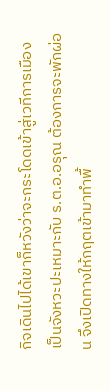กิจเดินไปได้เขาก็หวังว่าจะกระโดดเข้าสู่เวทีการเมือง เป็นจังหวะปะเหมาะกับ ร.ต.อ.อรุณ ต้องการจะพักผ่อน จึงเปิดทางให้กฤตเข้ามาทำพื้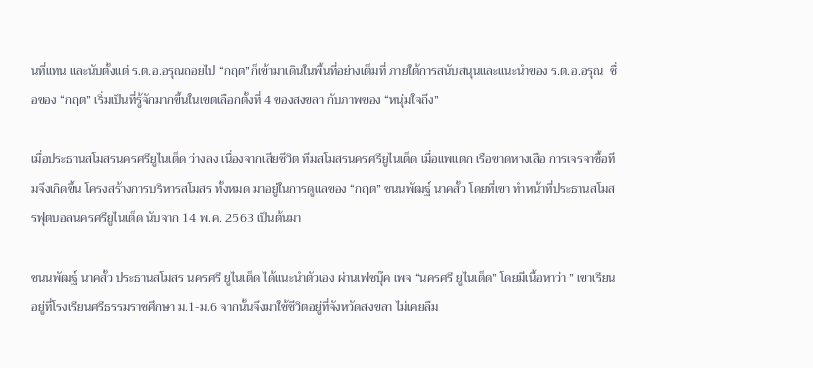นที่แทน และนับตั้งแต่ ร.ต.อ.อรุณถอยไป “กฤต”ก็เข้ามาเดินในพื้นที่อย่างเต็มที่ ภายใต้การสนับสนุนและแนะนำของ ร.ต.อ.อรุณ  ชื่อของ “กฤต” เริ่มเป็นที่รู้จักมากขึ้นในเขตเลือกตั้งที่ 4 ของสงขลา กับภาพของ “หนุ่มใจถึง”

เมื่อประธานสโมสรนครศรียูไนเต็ด ว่างลง เนื่องจากเสียชีวิต ทีมสโมสรนครศรียูไนเต็ด เมื่อแพแตก เรือขาดหางเสือ การเจรจาซื้อทีมจึงเกิดขึ้น โครงสร้างการบริหารสโมสร ทั้งหมด มาอยู่ในการดูแลของ “กฤต” ชนนพัฒฐ์ นาคสั้ว โดยที่เขา ทำหน้าที่ประธานสโมสรฟุตบอลนครศรียูไนเต็ด นับจาก 14 พ.ค. 2563 เป็นต้นมา

ชนนพัฒฐ์ นาคสั้ว ประธานสโมสร นครศรี ยูไนเต็ด ได้แนะนำตัวเอง ผ่านเฟซบุ๊ค เพจ “นครศรี ยูไนเต็ด” โดยมีเนื้อหาว่า ” เขาเรียนอยู่ที่โรงเรียนศรีธรรมราชศึกษา ม.1-ม.6 จากนั้นจึงมาใช้ชีวิตอยู่ที่จังหวัดสงขลา ไม่เคยลืม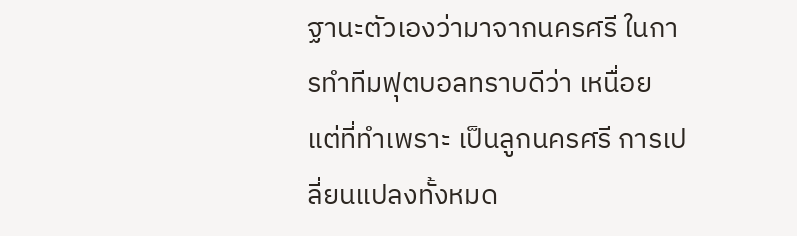ฐานะตัวเองว่ามาจากนครศรี ในการทำทีมฟุตบอลทราบดีว่า เหนื่อย แต่ที่ทำเพราะ เป็นลูกนครศรี การเปลี่ยนแปลงทั้งหมด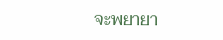จะพยายา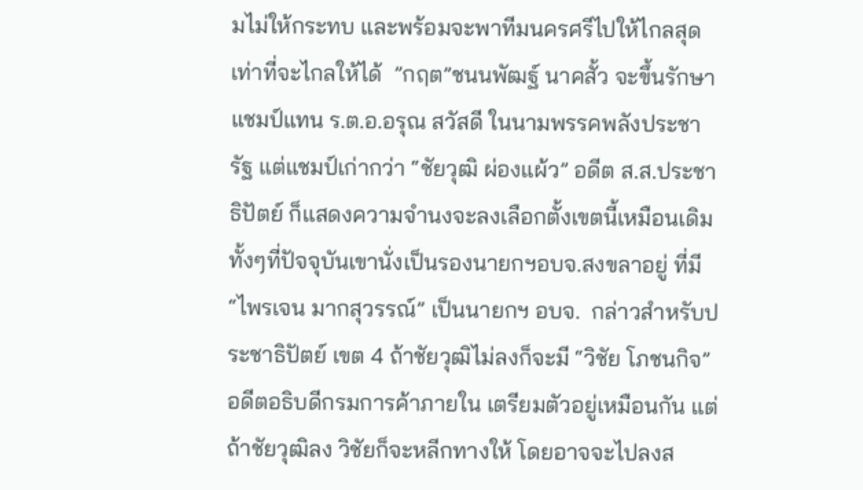มไม่ให้กระทบ และพร้อมจะพาทีมนครศรีไปให้ไกลสุดเท่าที่จะไกลให้ได้  ”กฤต”ชนนพัฒฐ์ นาคสั้ว จะขึ้นรักษาแชมป์แทน ร.ต.อ.อรุณ สวัสดี ในนามพรรคพลังประชารัฐ แต่แชมป์เก่ากว่า “ชัยวุฒิ ผ่องแผ้ว” อดีต ส.ส.ประชาธิปัตย์ ก็แสดงความจำนงจะลงเลือกตั้งเขตนี้เหมือนเดิม ทั้งๆที่ปัจจุบันเขานั่งเป็นรองนายกฯอบจ.สงขลาอยู่ ที่มี “ไพรเจน มากสุวรรณ์” เป็นนายกฯ อบจ.  กล่าวสำหรับประชาธิปัตย์ เขต 4 ถ้าชัยวุฒิไม่ลงก็จะมี “วิชัย โภชนกิจ” อดีตอธิบดีกรมการค้าภายใน เตรียมตัวอยู่เหมือนกัน แต่ถ้าชัยวุฒิลง วิชัยก็จะหลีกทางให้ โดยอาจจะไปลงส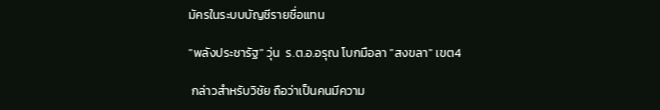มัครในระบบบัญชีรายชื่อแทน

"พลังประชารัฐ" วุ่น  ร.ต.อ.อรุณ โบกมือลา "สงขลา" เขต4

 กล่าวสำหรับวิชัย ถือว่าเป็นคนมีความ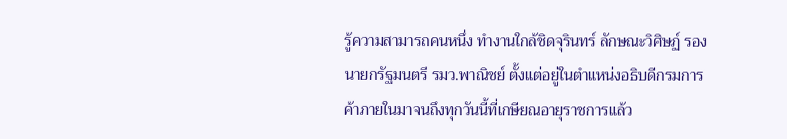รู้ความสามารถคนหนึ่ง ทำงานใกล้ชิดจุรินทร์ ลักษณะวิศิษฏ์ รองนายกรัฐมนตรี รมว.พาณิชย์ ตั้งแต่อยู่ในตำแหน่งอธิบดีกรมการค้าภายในมาจนถึงทุกวันนี้ที่เกษียณอายุราชการแล้ว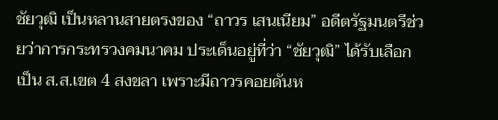ชัยวุฒิ เป็นหลานสายตรงของ “ถาวร เสนเนียม” อดีตรัฐมนตรีช่วยว่าการกระทรวงคมนาคม ประเด็นอยู่ที่ว่า “ชัยวุฒิ” ได้รับเลือกเป็น ส.ส.เขต 4 สงขลา เพราะมีถาวรคอยดันห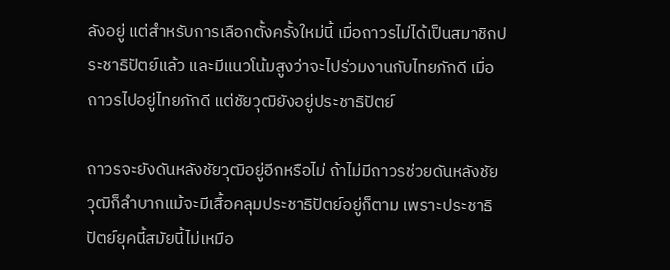ลังอยู่ แต่สำหรับการเลือกตั้งครั้งใหม่นี้ เมื่อถาวรไม่ได้เป็นสมาชิกประชาธิปัตย์แล้ว และมีแนวโน้มสูงว่าจะไปร่วมงานกับไทยภักดี เมื่อถาวรไปอยู่ไทยภักดี แต่ชัยวุฒิยังอยู่ประชาธิปัตย์

ถาวรจะยังดันหลังชัยวุฒิอยู่อีกหรือไม่ ถ้าไม่มีถาวรช่วยดันหลังชัยวุฒิก็ลำบากแม้จะมีเสื้อคลุมประชาธิปัตย์อยู่ก็ตาม เพราะประชาธิปัตย์ยุคนี้สมัยนี้ไม่เหมือ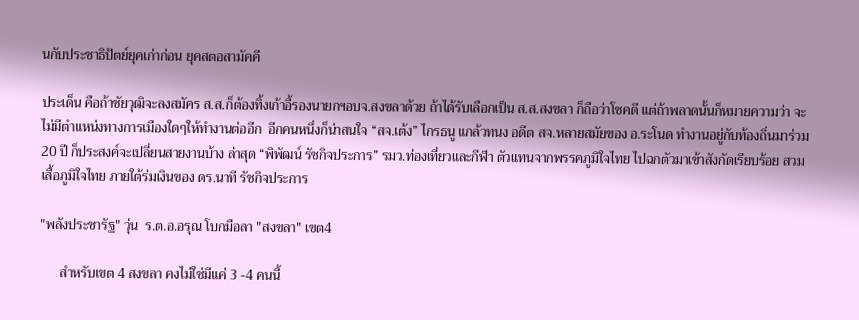นกับประชาธิปัตย์ยุคเก่าก่อน ยุคสตอสามัคคี

ประเด็น คือถ้าชัยวุฒิจะลงสมัคร ส.ส.ก็ต้องทิ้งเก้าอี้รองนายกฯอบจ.สงขลาด้วย ถ้าได้รับเลือกเป็น ส.ส.สงขลา ก็ถือว่าโชคดี แต่ถ้าพลาดนั้นก็หมายความว่า จะไม่มีตำแหน่งทางการเมืองใดๆให้ทำงานต่ออีก  อีกคนหนึ่งก็น่าสนใจ “สจ.เต้ง” ไกรธนู แกล้วทนง อดีต สจ.หลายสมัยของ อ.ระโนด ทำงานอยู่กับท้องถิ่นมาร่วม 20 ปี ก็ประสงค์จะเปลี่ยนสายงานบ้าง ล่าสุด “พิพัฒน์ รัชกิจประการ” รมว.ท่องเที่ยวและกีฬา ตัวแทนจากพรรคภูมิใจไทย ไปฉกตัวมาเข้าสังกัดเรียบร้อย สวมเสื้อภูมิใจไทย ภายใต้ร่มเงินของ ดร.นาที รัชกิจประการ

"พลังประชารัฐ" วุ่น  ร.ต.อ.อรุณ โบกมือลา "สงขลา" เขต4

      สำหรับเขต 4 สงขลา คงไม่ใช่มีแค่ 3 -4 คนนี้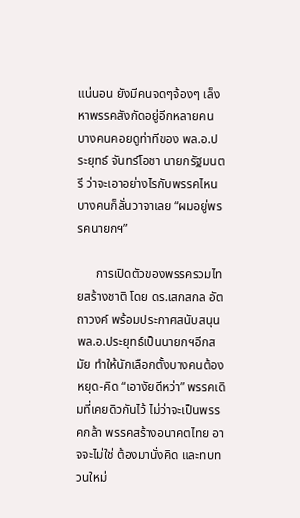แน่นอน ยังมีคนจดๆจ้องๆ เล็งหาพรรคสังกัดอยู่อีกหลายคน บางคนคอยดูท่าทีของ พล.อ.ประยุทธ์ จันทร์โอชา นายกรัฐมนตรี ว่าจะเอาอย่างไรกับพรรคไหน บางคนก็ลั่นวาจาเลย “ผมอยู่พรรคนายกฯ”

      การเปิดตัวของพรรครวมไทยสร้างชาติ โดย ดร.เสกสกล อัตถาวงค์ พร้อมประกาศสนับสนุน พล.อ.ประยุทธ์เป็นนายกฯอีกสมัย ทำให้นักเลือกตั้งบางคนต้องหยุด-คิด “เอางัยดีหว่า” พรรคเดิมที่เคยดิวกันไว้ ไม่ว่าจะเป็นพรรคกล้า พรรคสร้างอนาคตไทย อาจจะไม่ใช่ ต้องมานั่งคิด และทบทวนใหม่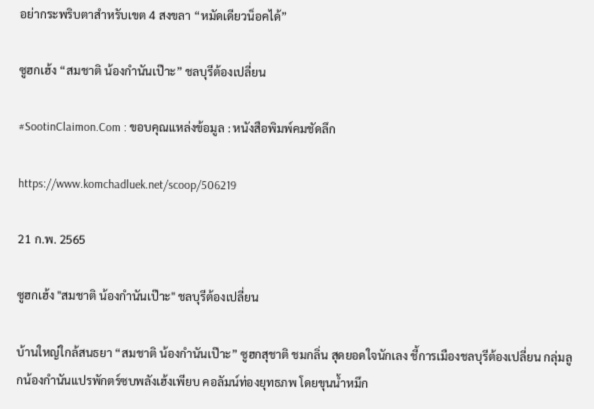อย่ากระพริบตาสำหรับเขต 4 สงขลา “หมัดเดียวน็อคได้”

ซูฮกเฮ้ง “สมชาติ น้องกำนันเป๊าะ” ชลบุรีต้องเปลี่ยน

#SootinClaimon.Com : ขอบคุณแหล่งข้อมูล : หนังสือพิมพ์คมชัดลึก

https://www.komchadluek.net/scoop/506219

21 ก.พ. 2565

ซูฮกเฮ้ง "สมชาติ น้องกำนันเป๊าะ" ชลบุรีต้องเปลี่ยน

บ้านใหญ่ใกล้สนธยา “สมชาติ น้องกำนันเป๊าะ” ซูฮกสุชาติ ชมกลิ่น สุดยอดใจนักเลง ชี้การเมืองชลบุรีต้องเปลี่ยน กลุ่มลูกน้องกำนันแปรพักตร์ซบพลังเฮ้งเพียบ คอลัมน์ท่องยุทธภพ โดยขุนน้ำหมึก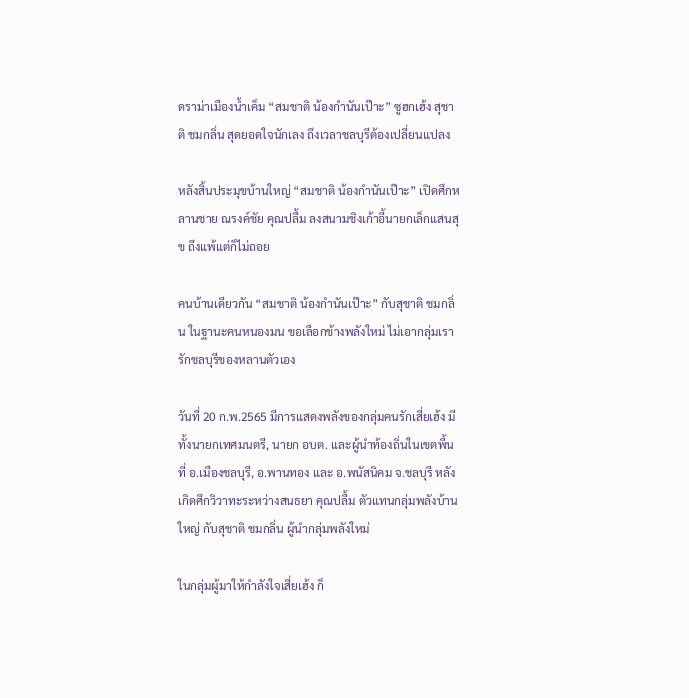ดราม่าเมืองน้ำเค็ม “สมชาติ น้องกำนันเป๊าะ” ซูฮกเฮ้ง สุชาติ ชมกลิ่น สุดยอดใจนักเลง ถึงเวลาชลบุรีต้องเปลี่ยนแปลง

หลังสิ้นประมุขบ้านใหญ่ “สมชาติ น้องกำนันเป๊าะ” เปิดศึกหลานชาย ณรงค์ชัย คุณปลื้ม ลงสนามชิงเก้าอี้นายกเล็กแสนสุข ถึงแพ้แต่ก็ไม่ถอย

คนบ้านเดียวกัน “สมชาติ น้องกำนันเป๊าะ” กับสุชาติ ชมกลิ่น ในฐานะคนหนองมน ขอเลือกข้างพลังใหม่ ไม่เอากลุ่มเรารักชลบุรีของหลานตัวเอง

วันที่ 20 ก.พ.2565 มีการแสดงพลังของกลุ่มคนรักเสี่ยเฮ้ง มีทั้งนายกเทศมนตรี, นายก อบต. และผู้นำท้องถิ่นในเขตพื้นที่ อ.เมืองชลบุรี, อ.พานทอง และ อ.พนัสนิคม จ.ชลบุรี หลังเกิดศึกวิวาทะระหว่างสนธยา คุณปลื้ม ตัวแทนกลุ่มพลังบ้านใหญ่ กับสุชาติ ชมกลิ่น ผู้นำกลุ่มพลังใหม่

ในกลุ่มผู้มาให้กำลังใจเสี่ยเฮ้ง ก็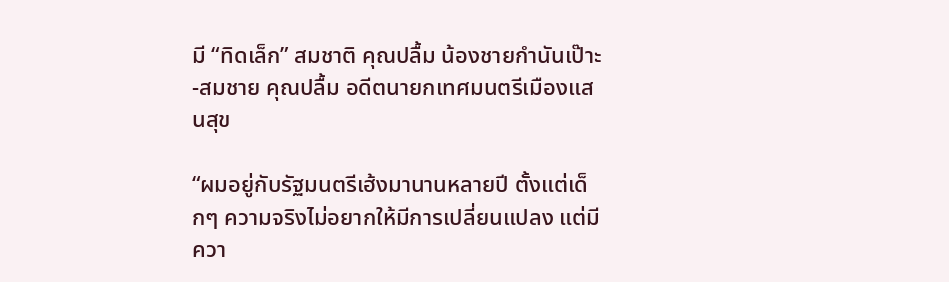มี “ทิดเล็ก” สมชาติ คุณปลื้ม น้องชายกำนันเป๊าะ-สมชาย คุณปลื้ม อดีตนายกเทศมนตรีเมืองแสนสุข

“ผมอยู่กับรัฐมนตรีเฮ้งมานานหลายปี ตั้งแต่เด็กๆ ความจริงไม่อยากให้มีการเปลี่ยนแปลง แต่มีควา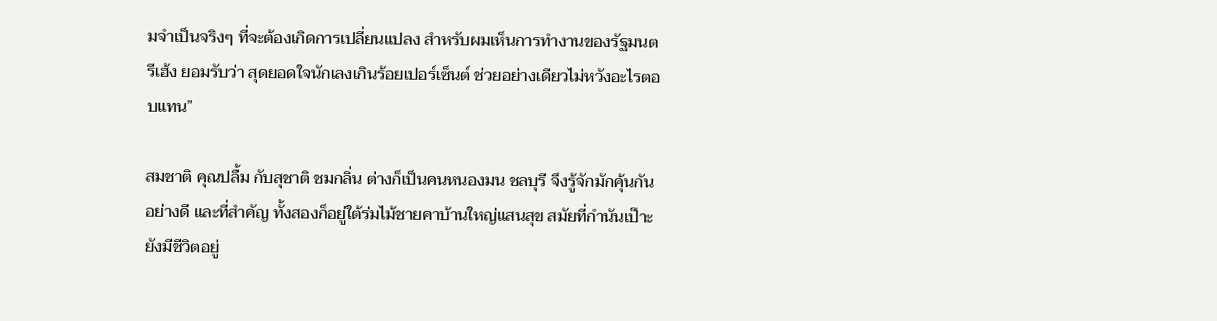มจำเป็นจริงๆ ที่จะต้องเกิดการเปลี่ยนแปลง สำหรับผมเห็นการทำงานของรัฐมนตรีเฮ้ง ยอมรับว่า สุดยอดใจนักเลงเกินร้อยเปอร์เซ็นต์ ช่วยอย่างเดียวไม่หวังอะไรตอบแทน”

สมชาติ คุณปลื้ม กับสุชาติ ชมกลิ่น ต่างก็เป็นคนหนองมน ชลบุรี จึงรู้จักมักคุ้นกันอย่างดี และที่สำคัญ ทั้งสองก็อยู่ใต้ร่มไม้ชายคาบ้านใหญ่แสนสุข สมัยที่กำนันเป๊าะยังมีชีวิตอยู่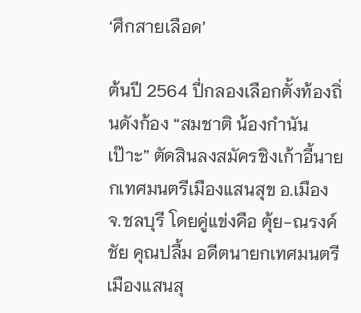‘ศึกสายเลือด’

ต้นปี 2564 ปี่กลองเลือกตั้งท้องถิ่นดังก้อง “สมชาติ น้องกำนันเป๊าะ” ตัดสินลงสมัครชิงเก้าอี้นายกเทศมนตรีเมืองแสนสุข อ.เมือง จ.ชลบุรี โดยคู่แข่งคือ ตุ้ย-ณรงค์ชัย คุณปลื้ม อดีตนายกเทศมนตรีเมืองแสนสุ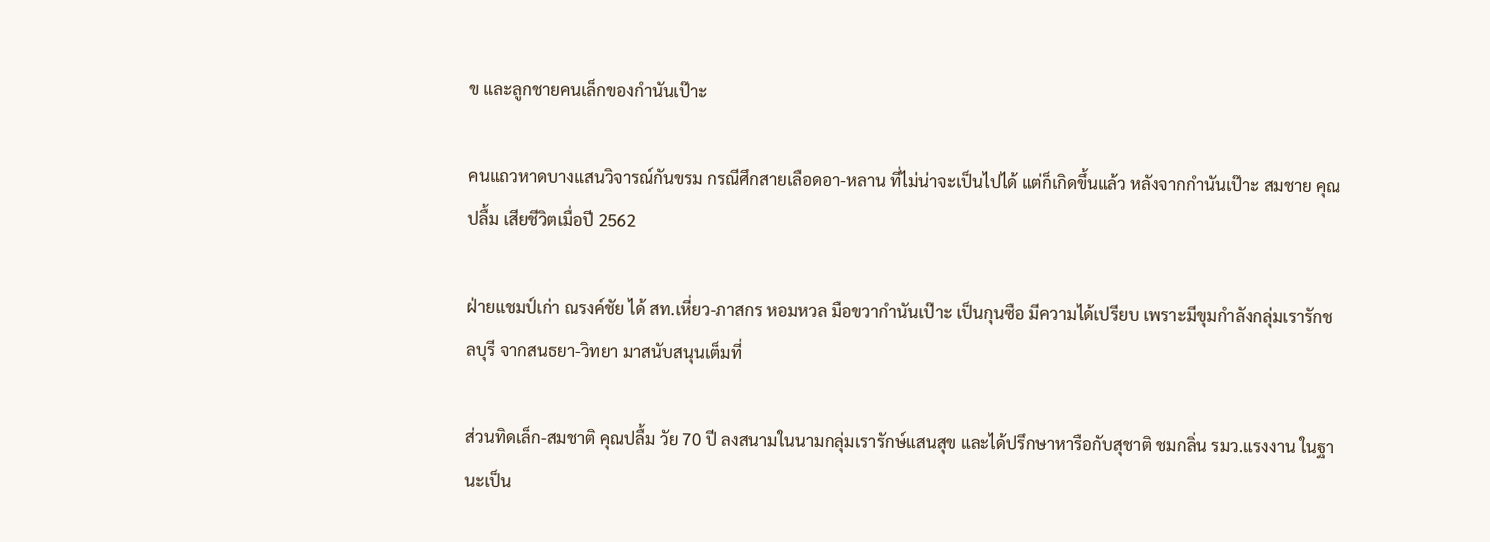ข และลูกชายคนเล็กของกำนันเป๊าะ

คนแถวหาดบางแสนวิจารณ์กันขรม กรณีศึกสายเลือดอา-หลาน ที่ไม่น่าจะเป็นไปได้ แต่ก็เกิดขึ้นแล้ว หลังจากกำนันเป๊าะ สมชาย คุณปลื้ม เสียชีวิตเมื่อปี 2562

ฝ่ายแชมป์เก่า ณรงค์ชัย ได้ สท.เหี่ยว-ภาสกร หอมหวล มือขวากำนันเป๊าะ เป็นกุนซือ มีความได้เปรียบ เพราะมีขุมกำลังกลุ่มเรารักชลบุรี จากสนธยา-วิทยา มาสนับสนุนเต็มที่

ส่วนทิดเล็ก-สมชาติ คุณปลื้ม วัย 70 ปี ลงสนามในนามกลุ่มเรารักษ์แสนสุข และได้ปรึกษาหารือกับสุชาติ ชมกลิ่น รมว.แรงงาน ในฐานะเป็น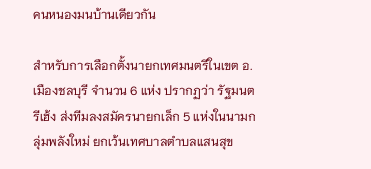คนหนองมนบ้านเดียวกัน

สำหรับการเลือกตั้งนายกเทศมนตรีในเขต อ.เมืองชลบุรี จำนวน 6 แห่ง ปรากฏว่า รัฐมนตรีเฮ้ง ส่งทีมลงสมัครนายกเล็ก 5 แห่งในนามกลุ่มพลังใหม่ ยกเว้นเทศบาลตำบลแสนสุข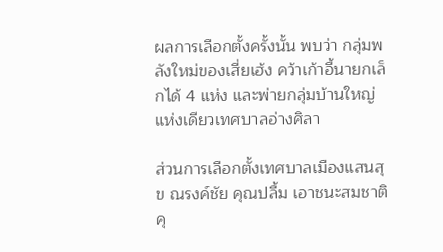ผลการเลือกตั้งครั้งนั้น พบว่า กลุ่มพลังใหม่ของเสี่ยเฮ้ง คว้าเก้าอี้นายกเล็กได้ 4 แห่ง และพ่ายกลุ่มบ้านใหญ่แห่งเดียวเทศบาลอ่างศิลา

ส่วนการเลือกตั้งเทศบาลเมืองแสนสุข ณรงค์ชัย คุณปลื้ม เอาชนะสมชาติ คุ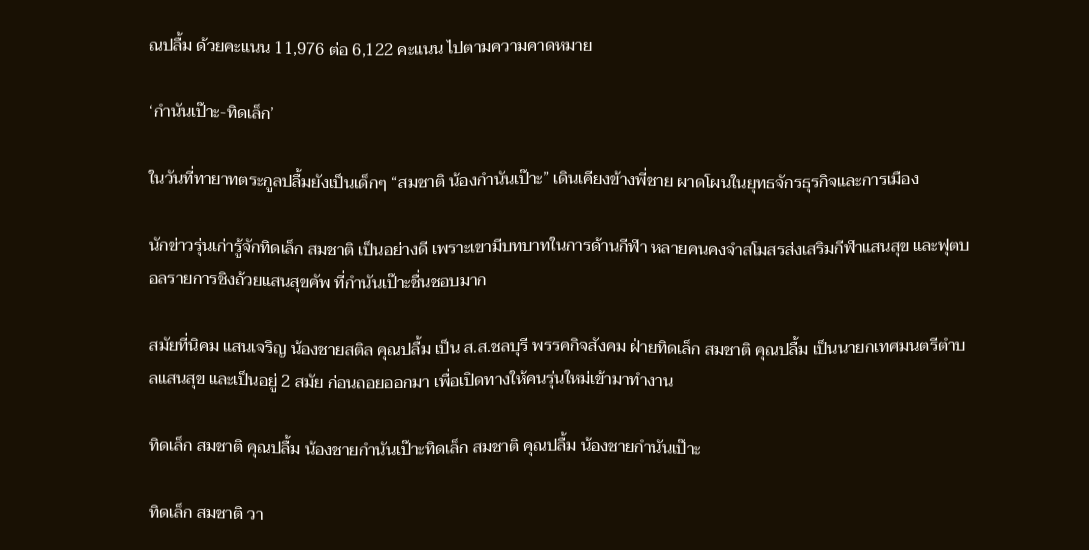ณปลื้ม ด้วยคะแนน 11,976 ต่อ 6,122 คะแนน ไปตามความคาดหมาย

‘กำนันเป๊าะ-ทิดเล็ก’

ในวันที่ทายาทตระกูลปลื้มยังเป็นเด็กๆ “สมชาติ น้องกำนันเป๊าะ” เดินเคียงข้างพี่ชาย ผาดโผนในยุทธจักรธุรกิจและการเมือง

นักข่าวรุ่นเก่ารู้จักทิดเล็ก สมชาติ เป็นอย่างดี เพราะเขามีบทบาทในการด้านกีฬา หลายคนคงจำสโมสรส่งเสริมกีฬาแสนสุข และฟุตบอลรายการชิงถ้วยแสนสุขคัพ ที่กำนันเป๊าะชื่นชอบมาก

สมัยที่นิคม แสนเจริญ น้องชายสติล คุณปลื้ม เป็น ส.ส.ชลบุรี พรรคกิจสังคม ฝ่ายทิดเล็ก สมชาติ คุณปลื้ม เป็นนายกเทศมนตรีตำบลแสนสุข และเป็นอยู่ 2 สมัย ก่อนถอยออกมา เพื่อเปิดทางให้คนรุ่นใหม่เข้ามาทำงาน

ทิดเล็ก สมชาติ คุณปลื้ม น้องชายกำนันเป๊าะทิดเล็ก สมชาติ คุณปลื้ม น้องชายกำนันเป๊าะ

ทิดเล็ก สมชาติ วา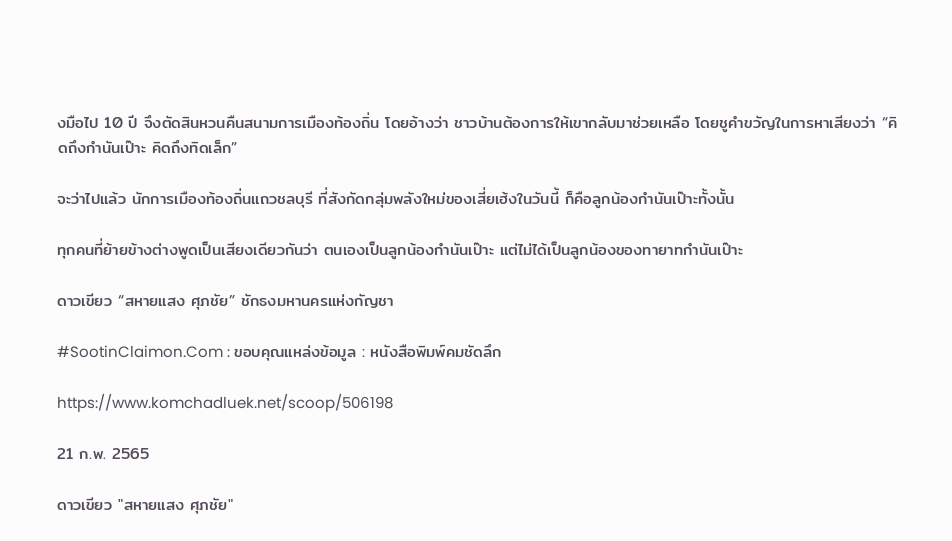งมือไป 10 ปี จึงตัดสินหวนคืนสนามการเมืองท้องถิ่น โดยอ้างว่า ชาวบ้านต้องการให้เขากลับมาช่วยเหลือ โดยชูคำขวัญในการหาเสียงว่า “คิดถึงกำนันเป๊าะ คิดถึงทิดเล็ก”

จะว่าไปแล้ว นักการเมืองท้องถิ่นแถวชลบุรี ที่สังกัดกลุ่มพลังใหม่ของเสี่ยเฮ้งในวันนี้ ก็คือลูกน้องกำนันเป๊าะทั้งนั้น

ทุกคนที่ย้ายข้างต่างพูดเป็นเสียงเดียวกันว่า ตนเองเป็นลูกน้องกำนันเป๊าะ แต่ไม่ได้เป็นลูกน้องของทายาทกำนันเป๊าะ

ดาวเขียว “สหายแสง ศุภชัย” ชักธงมหานครแห่งกัญชา

#SootinClaimon.Com : ขอบคุณแหล่งข้อมูล : หนังสือพิมพ์คมชัดลึก

https://www.komchadluek.net/scoop/506198

21 ก.พ. 2565

ดาวเขียว "สหายแสง ศุภชัย"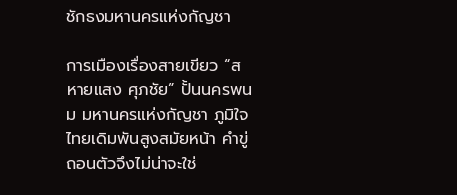ชักธงมหานครแห่งกัญชา

การเมืองเรื่องสายเขียว “สหายแสง ศุภชัย” ปั้นนครพนม มหานครแห่งกัญชา ภูมิใจไทยเดิมพันสูงสมัยหน้า คำขู่ถอนตัวจึงไม่น่าจะใช่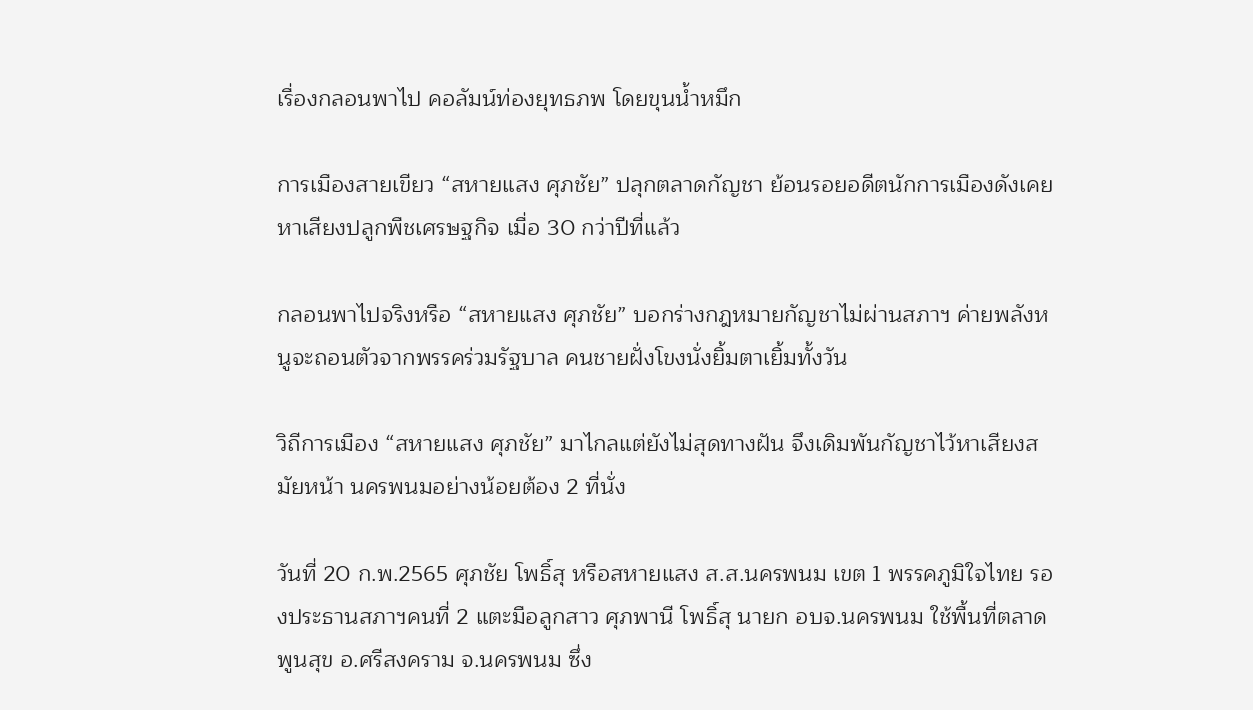เรื่องกลอนพาไป คอลัมน์ท่องยุทธภพ โดยขุนน้ำหมึก

การเมืองสายเขียว “สหายแสง ศุภชัย” ปลุกตลาดกัญชา ย้อนรอยอดีตนักการเมืองดังเคยหาเสียงปลูกพืชเศรษฐกิจ เมื่อ 30 กว่าปีที่แล้ว

กลอนพาไปจริงหรือ “สหายแสง ศุภชัย” บอกร่างกฎหมายกัญชาไม่ผ่านสภาฯ ค่ายพลังหนูจะถอนตัวจากพรรคร่วมรัฐบาล คนชายฝั่งโขงนั่งยิ้มตาเยิ้มทั้งวัน

วิถีการเมือง “สหายแสง ศุภชัย” มาไกลแต่ยังไม่สุดทางฝัน จึงเดิมพันกัญชาไว้หาเสียงสมัยหน้า นครพนมอย่างน้อยต้อง 2 ที่นั่ง

วันที่ 20 ก.พ.2565 ศุภชัย โพธิ์สุ หรือสหายแสง ส.ส.นครพนม เขต 1 พรรคภูมิใจไทย รองประธานสภาฯคนที่ 2 แตะมือลูกสาว ศุภพานี โพธิ์สุ นายก อบจ.นครพนม ใช้พื้นที่ตลาดพูนสุข อ.ศรีสงคราม จ.นครพนม ซึ่ง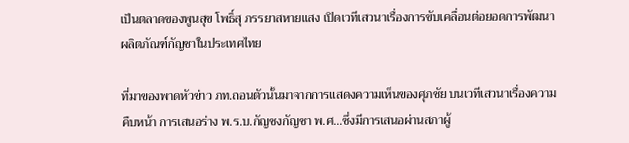เป็นตลาดของพูนสุข โพธิ์สุ ภรรยาสหายแสง เปิดเวทีเสวนาเรื่องการขับเคลื่อนต่อยอดการพัฒนาผลิตภัณฑ์กัญชาในประเทศไทย

ที่มาของพาดหัวข่าว ภท.ถอนตัวนั้นมาจากการแสดงความเห็นของศุภชัย บนเวทีเสวนาเรื่องความคืบหน้า การเสนอร่าง พ.ร.บ.กัญชงกัญชา พ.ศ…ซึ่งมีการเสนอผ่านสภาผู้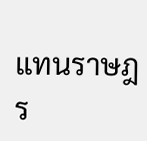แทนราษฎร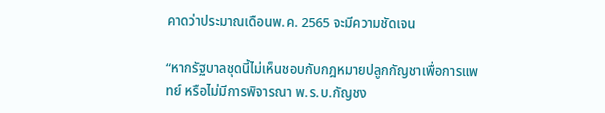คาดว่าประมาณเดือนพ.ค. 2565 จะมีความชัดเจน

“หากรัฐบาลชุดนี้ไม่เห็นชอบกับกฎหมายปลูกกัญชาเพื่อการแพทย์ หรือไม่มีการพิจารณา พ.ร.บ.กัญชง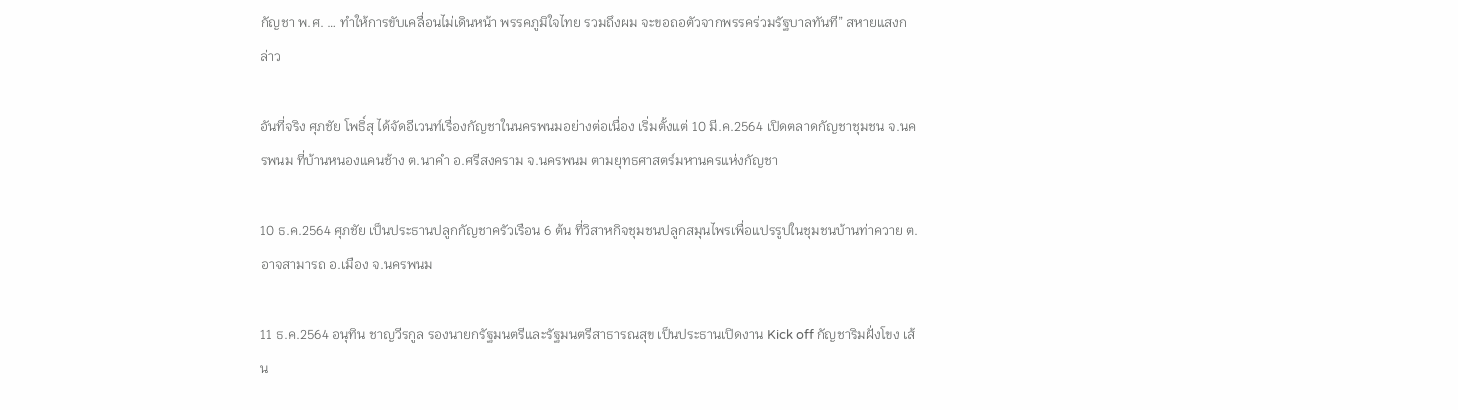กัญชา พ.ศ. … ทำให้การขับเคลื่อนไม่เดินหน้า พรรคภูมิใจไทย รวมถึงผม จะขอถอตัวจากพรรคร่วมรัฐบาลทันที” สหายแสงกล่าว

อันที่จริง ศุภชัย โพธิ์สุ ได้จัดอีเวนท์เรื่องกัญชาในนครพนมอย่างต่อเนื่อง เริ่มตั้งแต่ 10 มี.ค.2564 เปิดตลาดกัญชาชุมชน จ.นครพนม ที่บ้านหนองแคนช้าง ต.นาคำ อ.ศรีสงคราม จ.นครพนม ตามยุทธศาสตร์มหานครแห่งกัญชา

10 ธ.ค.2564 ศุภชัย เป็นประธานปลูกกัญชาครัวเรือน 6 ต้น ที่วิสาหกิจชุมชนปลูกสมุนไพรเพื่อแปรรูปในชุมชนบ้านท่าควาย ต.อาจสามารถ อ.เมือง จ.นครพนม

11 ธ.ค.2564 อนุทิน ชาญวีรกูล รองนายกรัฐมนตรีและรัฐมนตรีสาธารณสุข เป็นประธานเปิดงาน Kick off กัญชาริมฝั่งโขง เส้น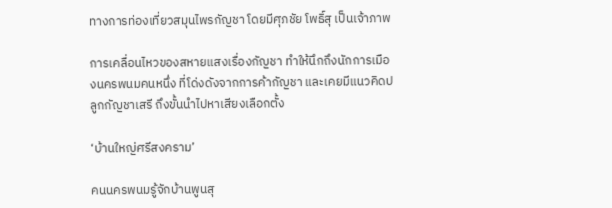ทางการท่องเที่ยวสมุนไพรกัญชา โดยมีศุภชัย โพธิ์สุ เป็นเจ้าภาพ

การเคลื่อนไหวของสหายแสงเรื่องกัญชา ทำให้นึกถึงนักการเมืองนครพนมคนหนึ่ง ที่โด่งดังจากการค้ากัญชา และเคยมีแนวคิดปลูกกัญชาเสรี ถึงขั้นนำไปหาเสียงเลือกตั้ง

‘บ้านใหญ่ศรีสงคราม’

คนนครพนมรู้จักบ้านพูนสุ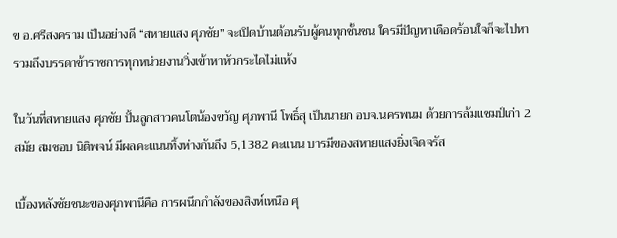ข อ.ศรีสงคราม เป็นอย่างดี “สหายแสง ศุภชัย” จะเปิดบ้านต้อนรับผู้คนทุกชั้นชน ใครมีปัญหาเดือดร้อนใจก็จะไปหา รวมถึงบรรดาข้าราชการทุกหน่วยงานวิ่งเข้าหาหัวกระไดไม่แห้ง

ในวันที่สหายแสง ศุภชัย ปั้นลูกสาวคนโตน้องขวัญ ศุภพานี โพธิ์สุ เป็นนายก อบจ.นครพนม ด้วยการล้มแชมป์เก่า 2 สมัย สมชอบ นิติพจน์ มีผลคะแนนทิ้งห่างกันถึง 5,1382 คะแนน บารมีของสหายแสงยิ่งเจิดจรัส

เบื้องหลังชัยชนะของศุภพานีคือ การผนึกกำลังของสิงห์เหนือ ศุ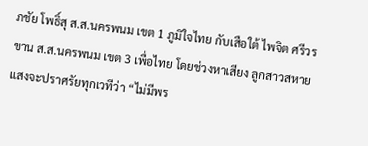ภชัย โพธิ์สุ ส.ส.นครพนม เขต 1 ภูมิใจไทย กับเสือใต้ ไพจิต ศรีวรขาน ส.ส.นครพนม เขต 3 เพื่อไทย โดยช่วงหาเสียง ลูกสาวสหายแสงจะปราศรัยทุกเวทีว่า “ไม่มีพร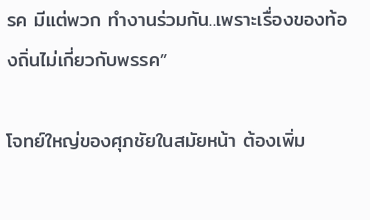รค มีแต่พวก ทำงานร่วมกัน..เพราะเรื่องของท้องถิ่นไม่เกี่ยวกับพรรค”

โจทย์ใหญ่ของศุภชัยในสมัยหน้า ต้องเพิ่ม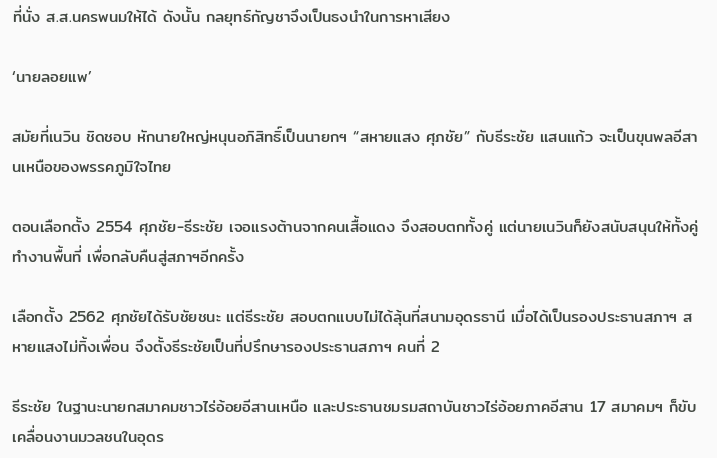ที่นั่ง ส.ส.นครพนมให้ได้ ดังนั้น กลยุทธ์กัญชาจึงเป็นธงนำในการหาเสียง

‘นายลอยแพ’

สมัยที่เนวิน ชิดชอบ หักนายใหญ่หนุนอภิสิทธิ์เป็นนายกฯ “สหายแสง ศุภชัย” กับธีระชัย แสนแก้ว จะเป็นขุนพลอีสานเหนือของพรรคภูมิใจไทย

ตอนเลือกตั้ง 2554 ศุภชัย-ธีระชัย เจอแรงต้านจากคนเสื้อแดง จึงสอบตกทั้งคู่ แต่นายเนวินก็ยังสนับสนุนให้ทั้งคู่ทำงานพื้นที่ เพื่อกลับคืนสู่สภาฯอีกครั้ง

เลือกตั้ง 2562 ศุภชัยได้รับชัยชนะ แต่ธีระชัย สอบตกแบบไม่ได้ลุ้นที่สนามอุดรธานี เมื่อได้เป็นรองประธานสภาฯ สหายแสงไม่ทิ้งเพื่อน จึงตั้งธีระชัยเป็นที่ปรึกษารองประธานสภาฯ คนที่ 2

ธีระชัย ในฐานะนายกสมาคมชาวไร่อ้อยอีสานเหนือ และประธานชมรมสถาบันชาวไร่อ้อยภาคอีสาน 17 สมาคมฯ ก็ขับเคลื่อนงานมวลชนในอุดร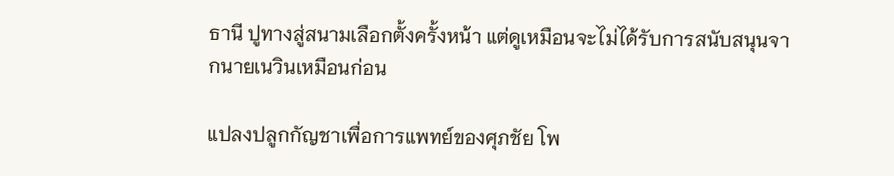ธานี ปูทางสู่สนามเลือกตั้งครั้งหน้า แต่ดูเหมือนจะไม่ได้รับการสนับสนุนจากนายเนวินเหมือนก่อน

แปลงปลูกกัญชาเพื่อการแพทย์ของศุภชัย โพ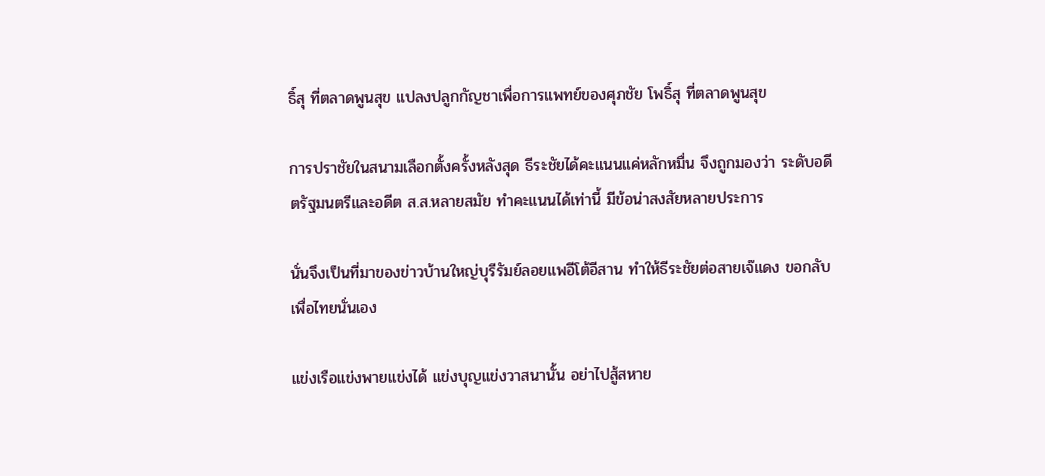ธิ์สุ ที่ตลาดพูนสุข แปลงปลูกกัญชาเพื่อการแพทย์ของศุภชัย โพธิ์สุ ที่ตลาดพูนสุข

การปราชัยในสนามเลือกตั้งครั้งหลังสุด ธีระชัยได้คะแนนแค่หลักหมื่น จึงถูกมองว่า ระดับอดีตรัฐมนตรีและอดีต ส.ส.หลายสมัย ทำคะแนนได้เท่านี้ มีข้อน่าสงสัยหลายประการ

นั่นจึงเป็นที่มาของข่าวบ้านใหญ่บุรีรัมย์ลอยแพอีโต้อีสาน ทำให้ธีระชัยต่อสายเจ๊แดง ขอกลับเพื่อไทยนั่นเอง

แข่งเรือแข่งพายแข่งได้ แข่งบุญแข่งวาสนานั้น อย่าไปสู้สหาย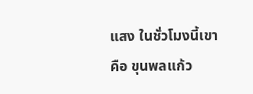แสง ในชั่วโมงนี้เขาคือ ขุนพลแก้ว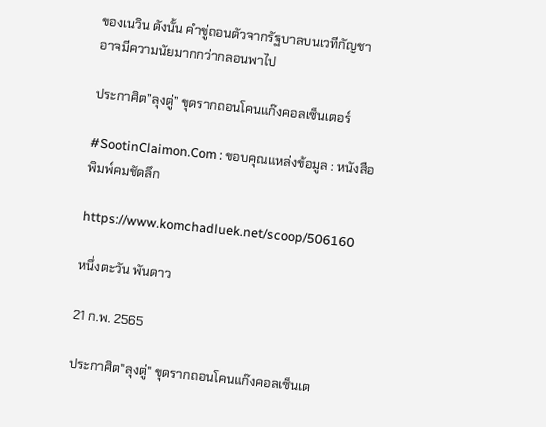ของเนวิน ดังนั้น คำขู่ถอนตัวจากรัฐบาลบนเวทีกัญชา อาจมีความนัยมากกว่ากลอนพาไป

ประกาศิต”ลุงตู่” ขุดรากถอนโคนแก๊งคอลเซ็นเตอร์

#SootinClaimon.Com : ขอบคุณแหล่งข้อมูล : หนังสือพิมพ์คมชัดลึก

https://www.komchadluek.net/scoop/506160

หนึ่งตะวัน พันดาว

21 ก.พ. 2565

ประกาศิต"ลุงตู่" ขุดรากถอนโคนแก๊งคอลเซ็นเต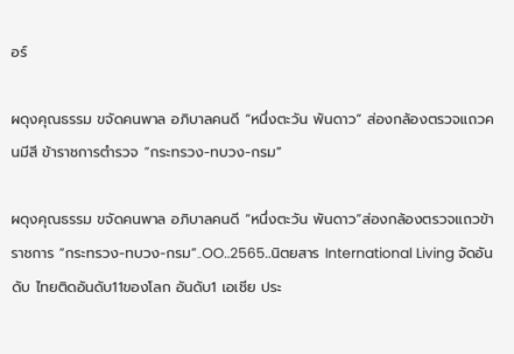อร์

ผดุงคุณธรรม ขจัดคนพาล อภิบาลคนดี “หนึ่งตะวัน พันดาว” ส่องกล้องตรวจแถวคนมีสี ข้าราชการตำรวจ “กระทรวง-ทบวง-กรม”

ผดุงคุณธรรม ขจัดคนพาล อภิบาลคนดี “หนึ่งตะวัน พันดาว”ส่องกล้องตรวจแถวข้าราชการ “กระทรวง-ทบวง-กรม”..OO..2565..นิตยสาร International Living จัดอันดับ ไทยติดอันดับ11ของโลก อันดับ1 เอเชีย ประ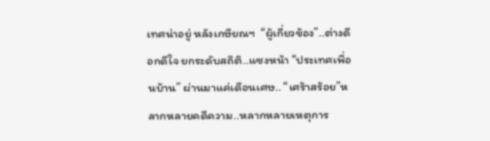เทศน่าอยู่ หลังเกษียณฯ  “ผู้เกี่ยวข้อง”..ต่างดีอกดีใจ ยกระดับสถิติ..แซงหน้า “ประเทศเพื่อนบ้าน” ผ่านมาแค่เดือนเศษ.. “เศร้าสร้อย”หลากหลายคดีความ..หลากหลายเหตุการ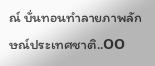ณ์ บั่นทอนทำลายภาพลักษณ์ประเทศชาติ..OO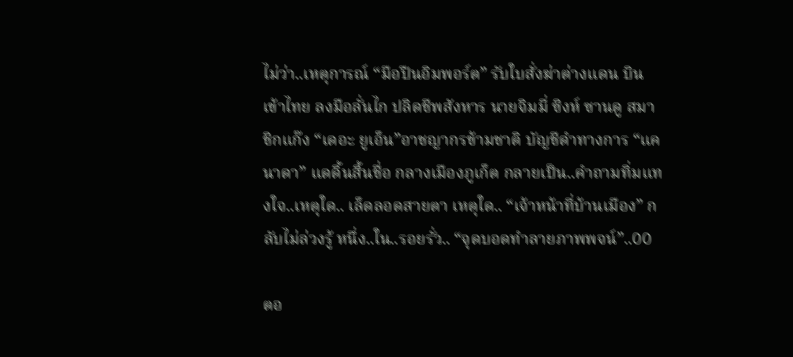ไม่ว่า..เหตุการณ์ “มือปืนอิมพอร์ต” รับใบสั่งฆ่าต่างแดน บินเข้าไทย ลงมือลั่นไก ปลิดชีพสังหาร นายจิมมี่ ซิงห์ ซานดู สมาชิกแก๊ง “เดอะ ยูเอ็น”อาชญากรข้ามชาติ บัญชีดำทางการ “แคนาดา” แดดิ้นสิ้นชื่อ กลางเมืองภูเก็ต กลายเป็น..คำถามทิ่มแทงใจ..เหตุใด.. เล็ดลอดสายตา เหตุใด.. “เจ้าหน้าที่บ้านเมือง” กลับไม่ล่วงรู้ หนึ่ง..ใน..รอยรั่ว.. “จุดบอดทำลายภาพพจน์”..OO

ตอ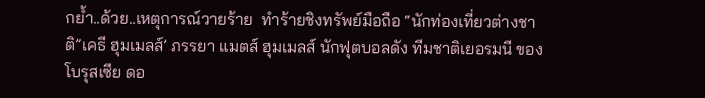กย้ำ..ด้วย..เหตุการณ์วายร้าย  ทำร้ายชิงทรัพย์มือถือ “นักท่องเที่ยวต่างชาติ”เคธี ฮุมเมลส์’ ภรรยา แมตส์ ฮุมเมลส์ นักฟุตบอลดัง ทีมชาติเยอรมนี ของโบรุสเซีย ดอ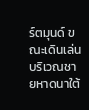ร์ตมุนด์ ขณะเดินเล่นบริเวณชายหาดนาใต้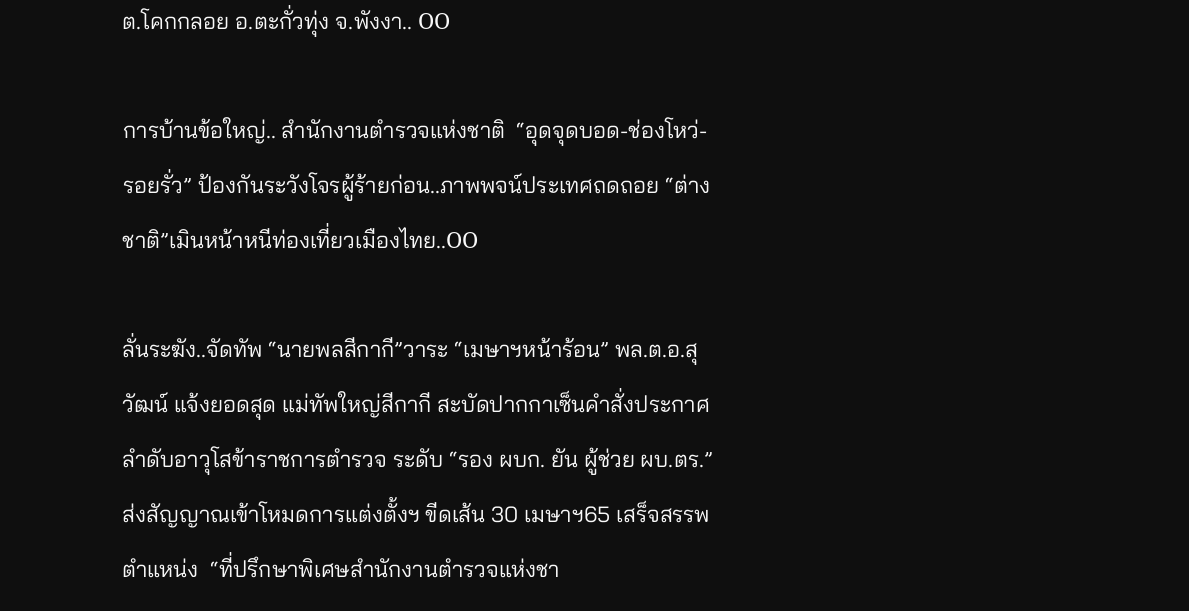ต.โคกกลอย อ.ตะกั่วทุ่ง จ.พังงา.. OO

การบ้านข้อใหญ่.. สำนักงานตำรวจแห่งชาติ  “อุดจุดบอด-ช่องโหว่- รอยรั่ว” ป้องกันระวังโจรผู้ร้ายก่อน..ภาพพจน์ประเทศถดถอย “ต่างชาติ”เมินหน้าหนีท่องเที่ยวเมืองไทย..OO

ลั่นระฆัง..จัดทัพ “นายพลสีกากี”วาระ “เมษาฯหน้าร้อน” พล.ต.อ.สุวัฒน์ แจ้งยอดสุด แม่ทัพใหญ่สีกากี สะบัดปากกาเซ็นคำสั่งประกาศลำดับอาวุโสข้าราชการตำรวจ ระดับ “รอง ผบก. ยัน ผู้ช่วย ผบ.ตร.”ส่งสัญญาณเข้าโหมดการแต่งตั้งฯ ขีดเส้น 30 เมษาฯ65 เสร็จสรรพ ตำแหน่ง  “ที่ปรึกษาพิเศษสำนักงานตำรวจแห่งชา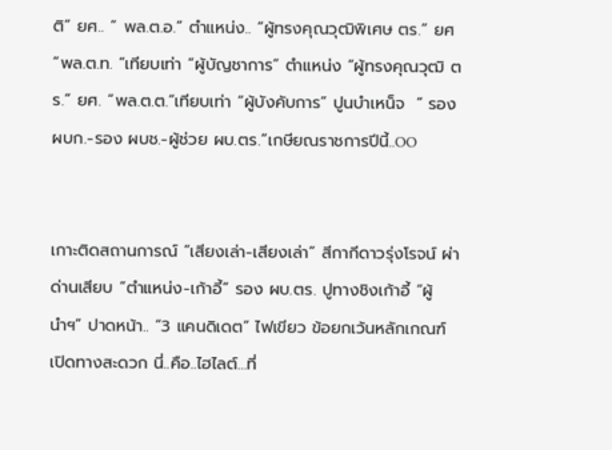ติ” ยศ.. “ พล.ต.อ.” ตำแหน่ง.. “ผู้ทรงคุณวุฒิพิเศษ ตร.” ยศ  “พล.ต.ท. “เทียบเท่า “ผู้บัญชาการ” ตำแหน่ง “ผู้ทรงคุณวุฒิ ตร.” ยศ. “พล.ต.ต.”เทียบเท่า “ผู้บังคับการ” ปูนบำเหน็จ  “ รอง ผบก.-รอง ผบช.-ผู้ช่วย ผบ.ตร.”เกษียณราชการปีนี้..OO


เกาะติดสถานการณ์ “เสียงเล่า-เสียงเล่า” สีกากีดาวรุ่งโรจน์ ผ่าด่านเสียบ “ตำแหน่ง-เก้าอี้” รอง ผบ.ตร. ปูทางชิงเก้าอี้ “ผู้นำฯ” ปาดหน้า.. “3 แคนดิเดต” ไฟเขียว ข้อยกเว้นหลักเกณฑ์ เปิดทางสะดวก นี่..คือ..ไฮไลต์…ที่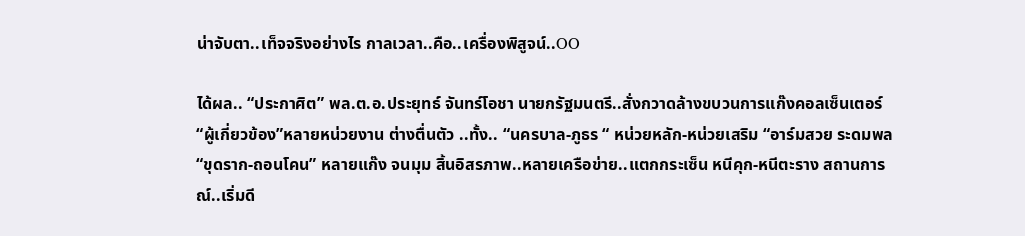น่าจับตา..เท็จจริงอย่างไร กาลเวลา..คือ..เครื่องพิสูจน์..OO

ได้ผล.. “ประกาศิต” พล.ต.อ.ประยุทธ์ จันทร์โอชา นายกรัฐมนตรี..สั่งกวาดล้างขบวนการแก๊งคอลเซ็นเตอร์ “ผู้เกี่ยวข้อง”หลายหน่วยงาน ต่างตื่นตัว ..ทั้ง.. “นครบาล-ภูธร “ หน่วยหลัก-หน่วยเสริม “อาร์มสวย ระดมพล “ขุดราก-ถอนโคน” หลายแก๊ง จนมุม สิ้นอิสรภาพ..หลายเครือข่าย..แตกกระเซ็น หนีคุก-หนีตะราง สถานการณ์..เริ่มดี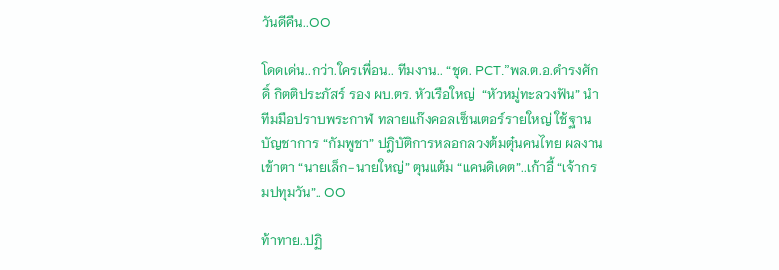วันดีคืน..OO

โดดเด่น..กว่า.ใครเพื่อน.. ทีมงาน.. “ชุด. PCT.”พล.ต.อ.ดำรงศักดิ์ กิตติประภัสร์ รอง ผบ.ตร. หัวเรือใหญ่  “หัวหมู่ทะลวงฟัน” นำทีมมือปราบพระกาฬ ทลายแก๊งคอลเซ็นเตอร์รายใหญ่ ใช้ฐานบัญชาการ “กัมพูชา” ปฎิบัติการหลอกลวงต้มตุ๋นคนไทย ผลงานเข้าตา “นายเล็ก-นายใหญ่” ตุนแต้ม “แคนดิเดต”..เก้าอี้ “เจ้ากรมปทุมวัน”.. OO

ท้าทาย..ปฏิ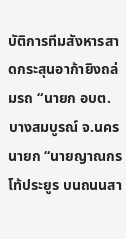บัติการทีมสังหารสาดกระสุนอาก้ายิงถล่มรถ “นายก อบต.บางสมบูรณ์ จ.นครนายก “นายญาณกร โท้ประยูร บนถนนสา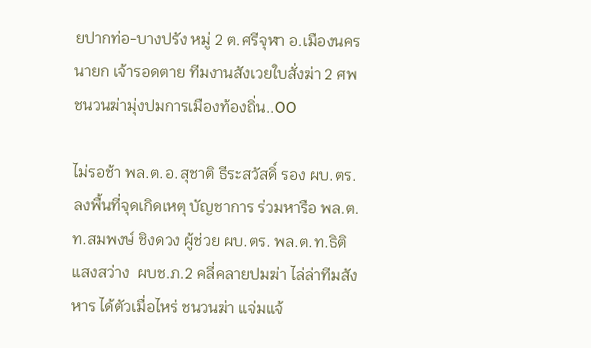ยปากท่อ-บางปรัง หมู่ 2 ต.ศรีจุฬา อ.เมืองนครนายก เจ้ารอดตาย ทีมงานสังเวยใบสั่งฆ่า 2 ศพ ชนวนฆ่ามุ่งปมการเมืองท้องถิ่น..OO

ไม่รอช้า พล.ต.อ.สุชาติ ธีระสวัสดิ์ รอง ผบ.ตร.ลงพื้นที่จุดเกิดเหตุ บัญชาการ ร่วมหารือ พล.ต.ท.สมพงษ์ ชิงดวง ผู้ช่วย ผบ.ตร. พล.ต.ท.ธิติ แสงสว่าง  ผบช.ภ.2 คลี่คลายปมฆ่า ไล่ล่าทีมสังหาร ได้ตัวเมื่อไหร่ ชนวนฆ่า แจ่มแจ้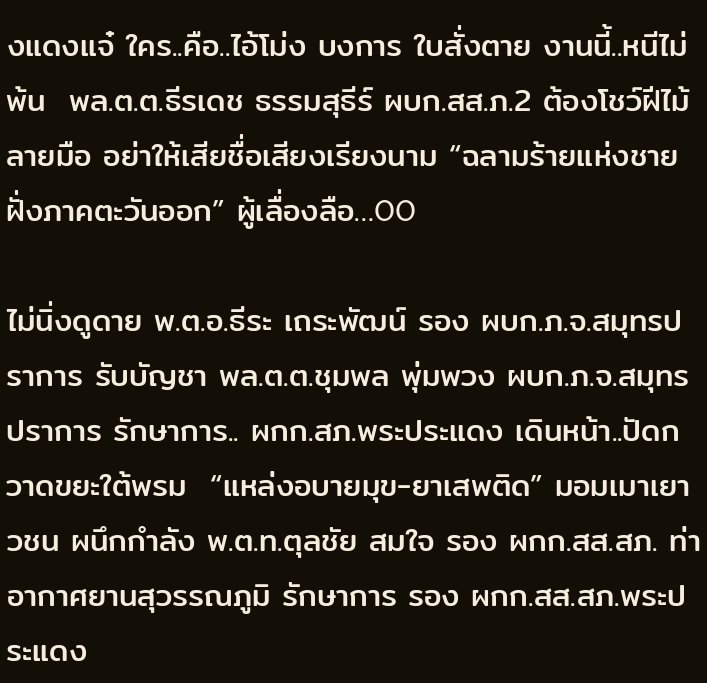งแดงแจ๋ ใคร..คือ..ไอ้โม่ง บงการ ใบสั่งตาย งานนี้..หนีไม่พ้น  พล.ต.ต.ธีรเดช ธรรมสุธีร์ ผบก.สส.ภ.2 ต้องโชว์ฝีไม้ลายมือ อย่าให้เสียชื่อเสียงเรียงนาม “ฉลามร้ายแห่งชายฝั่งภาคตะวันออก” ผู้เลื่องลือ…OO

ไม่นิ่งดูดาย พ.ต.อ.ธีระ เถระพัฒน์ รอง ผบก.ภ.จ.สมุทรปราการ รับบัญชา พล.ต.ต.ชุมพล พุ่มพวง ผบก.ภ.จ.สมุทรปราการ รักษาการ.. ผกก.สภ.พระประแดง เดินหน้า..ปัดกวาดขยะใต้พรม  “แหล่งอบายมุข-ยาเสพติด” มอมเมาเยาวชน ผนึกกำลัง พ.ต.ท.ตุลชัย สมใจ รอง ผกก.สส.สภ. ท่าอากาศยานสุวรรณภูมิ รักษาการ รอง ผกก.สส.สภ.พระประแดง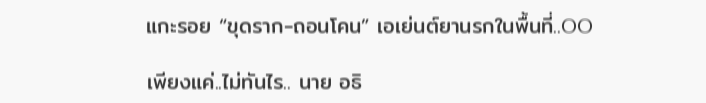แกะรอย “ขุดราก-ถอนโคน” เอเย่นต์ยานรกในพื้นที่..OO

เพียงแค่..ไม่ทันไร.. นาย อธิ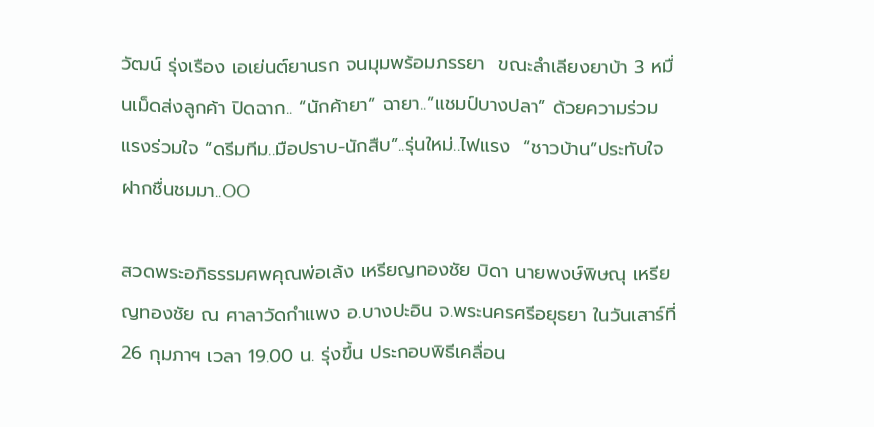วัฒน์ รุ่งเรือง เอเย่นต์ยานรก จนมุมพร้อมภรรยา  ขณะลำเลียงยาบ้า 3 หมื่นเม็ดส่งลูกค้า ปิดฉาก.. “นักค้ายา” ฉายา..”แชมป์บางปลา” ด้วยความร่วมแรงร่วมใจ “ดรีมทีม..มือปราบ-นักสืบ”..รุ่นใหม่..ไฟแรง  “ชาวบ้าน”ประทับใจฝากชื่นชมมา..OO

สวดพระอภิธรรมศพคุณพ่อเล้ง เหรียญทองชัย บิดา นายพงษ์พิษณุ เหรียญทองชัย ณ ศาลาวัดกำแพง อ.บางปะอิน จ.พระนครศรีอยุธยา ในวันเสาร์ที่ 26 กุมภาฯ เวลา 19.00 น. รุ่งขึ้น ประกอบพิธีเคลื่อน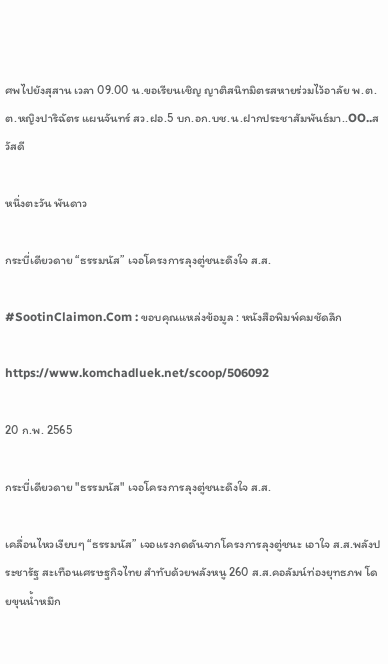ศพไปยังสุสาน เวลา 09.00 น.ขอเรียนเชิญ ญาติสนิทมิตรสหายร่วมไว้อาลัย พ.ต.ต.หญิงปาริฉัตร แผนจันทร์ สว.ฝอ.5 บก.อก.บช.น.ฝากประชาสัมพันธ์มา..OO..สวัสดี

หนึ่งตะวัน พันดาว

กระบี่เดียวดาย “ธรรมนัส” เจอโครงการลุงตู่ชนะดึงใจ ส.ส.

#SootinClaimon.Com : ขอบคุณแหล่งข้อมูล : หนังสือพิมพ์คมชัดลึก

https://www.komchadluek.net/scoop/506092

20 ก.พ. 2565

กระบี่เดียวดาย "ธรรมนัส" เจอโครงการลุงตู่ชนะดึงใจ ส.ส.

เคลื่อนไหวเงียบๆ “ธรรมนัส” เจอแรงกดดันจากโครงการลุงตู่ชนะ เอาใจ ส.ส.พลังประชารัฐ สะเทือนเศรษฐกิจไทย สำทับด้วยพลังหนู 260 ส.ส.คอลัมน์ท่องยุทธภพ โดยขุนน้ำหมึก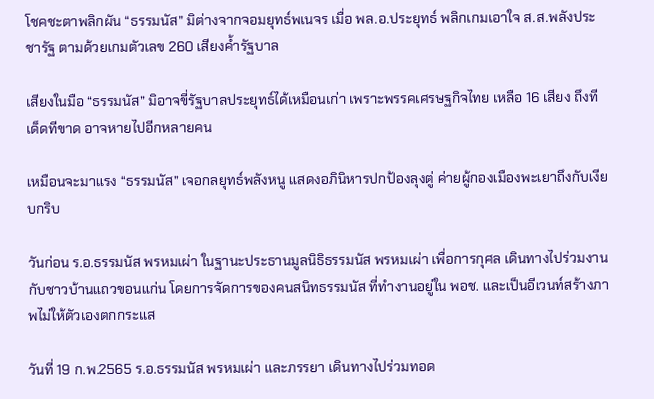โชคชะตาพลิกผัน “ธรรมนัส” มิต่างจากจอมยุทธ์พเนจร เมื่อ พล.อ.ประยุทธ์ พลิกเกมเอาใจ ส.ส.พลังประชารัฐ ตามด้วยเกมตัวเลข 260 เสียงค้ำรัฐบาล

เสียงในมือ “ธรรมนัส” มิอาจขี่รัฐบาลประยุทธ์ได้เหมือนเก่า เพราะพรรคเศรษฐกิจไทย เหลือ 16 เสียง ถึงทีเด็ดทีขาด อาจหายไปอีกหลายคน

เหมือนจะมาแรง “ธรรมนัส” เจอกลยุทธ์พลังหนู แสดงอภินิหารปกป้องลุงตู่ ค่ายผู้กองเมืองพะเยาถึงกับเงียบกริบ

วันก่อน ร.อ.ธรรมนัส พรหมเผ่า ในฐานะประธานมูลนิธิธรรมนัส พรหมเผ่า เพื่อการกุศล เดินทางไปร่วมงานกับชาวบ้านแถวขอนแก่น โดยการจัดการของคนสนิทธรรมนัส ที่ทำงานอยู่ใน พอช. และเป็นอีเวนท์สร้างภาพไม่ให้ตัวเองตกกระแส

วันที่ 19 ก.พ.2565 ร.อ.ธรรมนัส พรหมเผ่า และภรรยา เดินทางไปร่วมทอด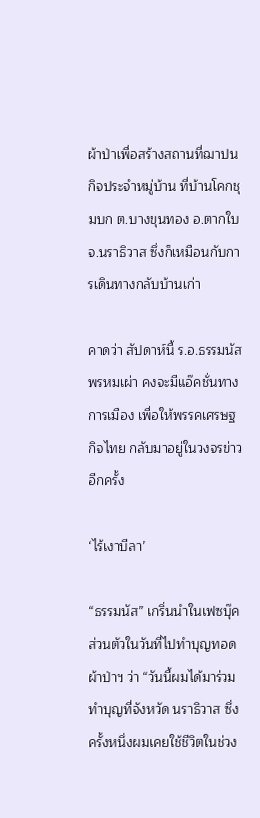ผ้าป่าเพื่อสร้างสถานที่ฌาปนกิจประจำหมู่บ้าน ที่บ้านโคกชุมบก ต.บางขุนทอง อ.ตากใบ จ.นราธิวาส ซึ่งก็เหมือนกับการเดินทางกลับบ้านเก่า

คาดว่า สัปดาห์นี้ ร.อ.ธรรมนัส พรหมเผ่า คงจะมีแอ๊คชั่นทางการเมือง เพื่อให้พรรคเศรษฐกิจไทย กลับมาอยู่ในวงจรข่าวอีกครั้ง

‘ไร้เงาบีลา’

“ธรรมนัส” เกริ่นนำในเฟซบุ๊คส่วนตัวในวันที่ไปทำบุญทอดผ้าป่าฯ ว่า “วันนี้ผมได้มาร่วมทำบุญที่จังหวัด นราธิวาส ซึ่งครั้งหนึ่งผมเคยใช้ชีวิตในช่วง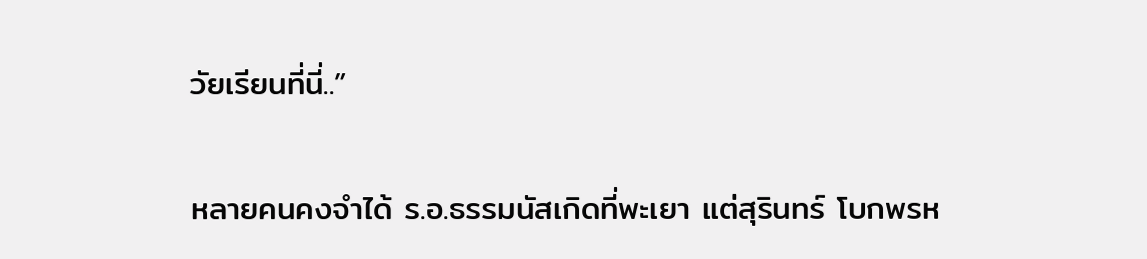วัยเรียนที่นี่..”

หลายคนคงจำได้ ร.อ.ธรรมนัสเกิดที่พะเยา แต่สุรินทร์ โบกพรห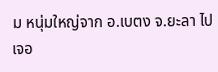ม หนุ่มใหญ่จาก อ.เบตง จ.ยะลา ไปเจอ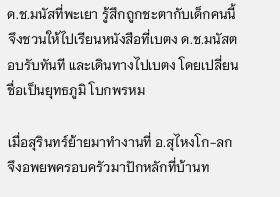ด.ช.มนัสที่พะเยา รู้สึกถูกชะตากับเด็กคนนี้ จึงชวนให้ไปเรียนหนังสือที่เบตง ด.ช.มนัสตอบรับทันที และเดินทางไปเบตง โดยเปลี่ยนชื่อเป็นยุทธภูมิ โบกพรหม

เมื่อสุรินทร์ย้ายมาทำงานที่ อ.สุไหงโก-ลก จึงอพยพครอบครัวมาปักหลักที่บ้านท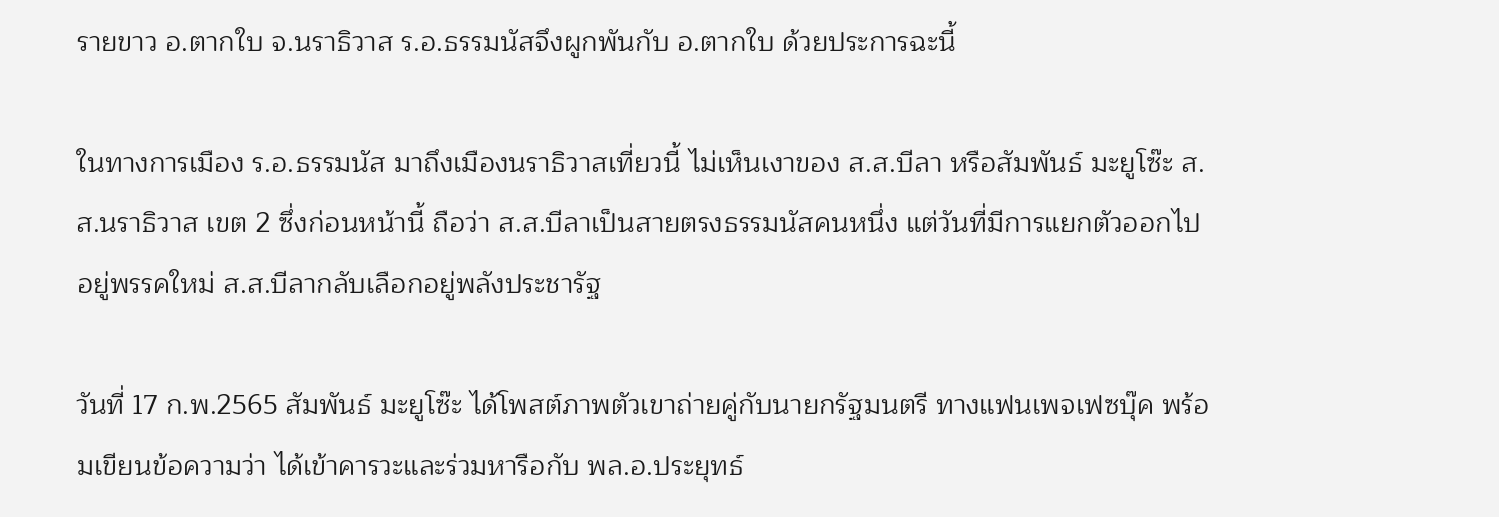รายขาว อ.ตากใบ จ.นราธิวาส ร.อ.ธรรมนัสจึงผูกพันกับ อ.ตากใบ ด้วยประการฉะนี้

ในทางการเมือง ร.อ.ธรรมนัส มาถึงเมืองนราธิวาสเที่ยวนี้ ไม่เห็นเงาของ ส.ส.บีลา หรือสัมพันธ์ มะยูโซ๊ะ ส.ส.นราธิวาส เขต 2 ซึ่งก่อนหน้านี้ ถือว่า ส.ส.บีลาเป็นสายตรงธรรมนัสคนหนึ่ง แต่วันที่มีการแยกตัวออกไปอยู่พรรคใหม่ ส.ส.บีลากลับเลือกอยู่พลังประชารัฐ

วันที่ 17 ก.พ.2565 สัมพันธ์ มะยูโซ๊ะ ได้โพสต์ภาพตัวเขาถ่ายคู่กับนายกรัฐมนตรี ทางแฟนเพจเฟซบุ๊ค พร้อมเขียนข้อความว่า ได้เข้าคารวะและร่วมหารือกับ พล.อ.ประยุทธ์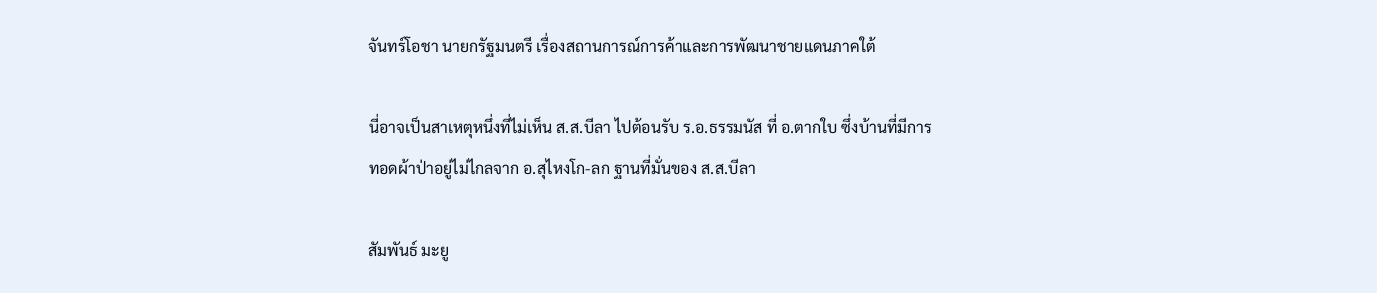จันทร์โอชา นายกรัฐมนตรี เรื่องสถานการณ์การค้าและการพัฒนาชายแดนภาคใต้

นี่อาจเป็นสาเหตุหนึ่งที่ไม่เห็น ส.ส.บีลา ไปต้อนรับ ร.อ.ธรรมนัส ที่ อ.ตากใบ ซึ่งบ้านที่มีการทอดผ้าป่าอยู่ไม่ไกลจาก อ.สุไหงโก-ลก ฐานที่มั่นของ ส.ส.บีลา

สัมพันธ์ มะยู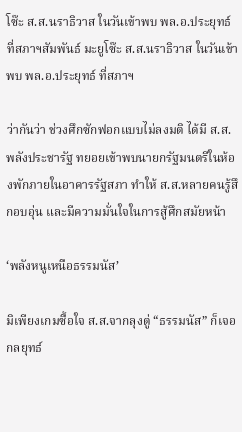โซ๊ะ ส.ส.นราธิวาส ในวันเข้าพบ พล.อ.ประยุทธ์ ที่สภาฯสัมพันธ์ มะยูโซ๊ะ ส.ส.นราธิวาส ในวันเข้าพบ พล.อ.ประยุทธ์ ที่สภาฯ

ว่ากันว่า ช่วงศึกซักฟอกแบบไม่ลงมติ ได้มี ส.ส.พลังประชารัฐ ทยอยเข้าพบนายกรัฐมนตรีในห้องพักภายในอาคารรัฐสภา ทำให้ ส.ส.หลายคนรู้สึกอบอุ่น และมีความมั่นใจในการสู้ศึกสมัยหน้า

‘พลังหนูเหนือธรรมนัส’

มิเพียงเกมซื้อใจ ส.ส.จากลุงตู่ “ธรรมนัส” ก็เจอกลยุทธ์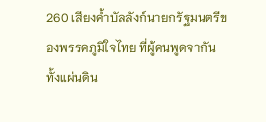260 เสียงค้ำบัลลังก์นายกรัฐมนตรีของพรรคภูมิใจไทย ที่ผู้คนพูดจากันทั้งแผ่นดิน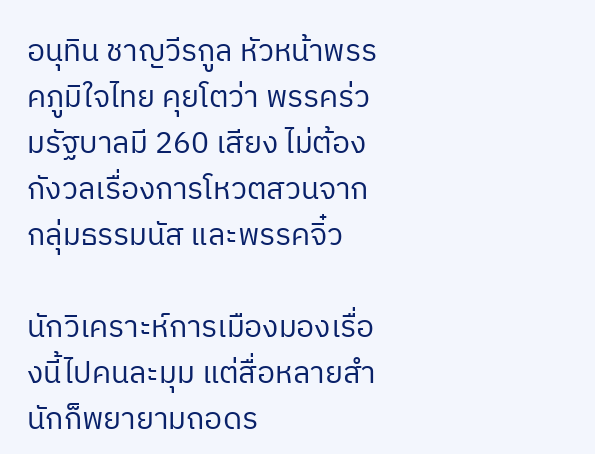อนุทิน ชาญวีรกูล หัวหน้าพรรคภูมิใจไทย คุยโตว่า พรรคร่วมรัฐบาลมี 260 เสียง ไม่ต้องกังวลเรื่องการโหวตสวนจากกลุ่มธรรมนัส และพรรคจิ๋ว

นักวิเคราะห์การเมืองมองเรื่องนี้ไปคนละมุม แต่สื่อหลายสำนักก็พยายามถอดร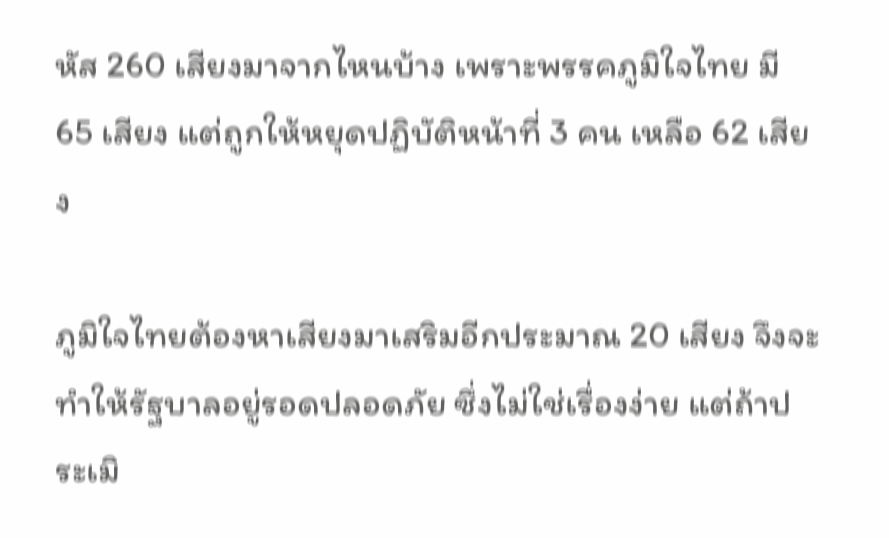หัส 260 เสียงมาจากไหนบ้าง เพราะพรรคภูมิใจไทย มี 65 เสียง แต่ถูกให้หยุดปฏิบัติหน้าที่ 3 คน เหลือ 62 เสียง

ภูมิใจไทยต้องหาเสียงมาเสริมอีกประมาณ 20 เสียง จึงจะทำให้รัฐบาลอยู่รอดปลอดภัย ซึ่งไม่ใช่เรื่องง่าย แต่ถ้าประเมิ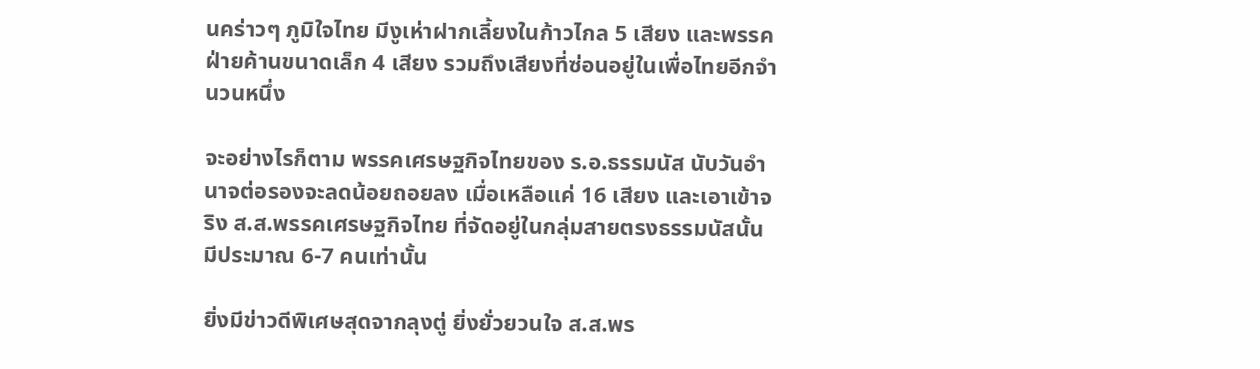นคร่าวๆ ภูมิใจไทย มีงูเห่าฝากเลี้ยงในก้าวไกล 5 เสียง และพรรคฝ่ายค้านขนาดเล็ก 4 เสียง รวมถึงเสียงที่ซ่อนอยู่ในเพื่อไทยอีกจำนวนหนึ่ง

จะอย่างไรก็ตาม พรรคเศรษฐกิจไทยของ ร.อ.ธรรมนัส นับวันอำนาจต่อรองจะลดน้อยถอยลง เมื่อเหลือแค่ 16 เสียง และเอาเข้าจริง ส.ส.พรรคเศรษฐกิจไทย ที่จัดอยู่ในกลุ่มสายตรงธรรมนัสนั้น มีประมาณ 6-7 คนเท่านั้น

ยิ่งมีข่าวดีพิเศษสุดจากลุงตู่ ยิ่งยั่วยวนใจ ส.ส.พร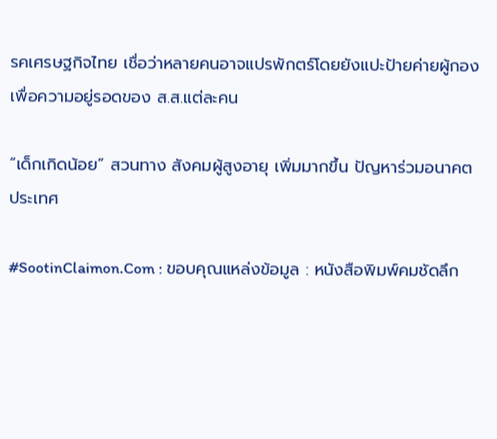รคเศรษฐกิจไทย เชื่อว่าหลายคนอาจแปรพักตร์โดยยังแปะป้ายค่ายผู้กอง เพื่อความอยู่รอดของ ส.ส.แต่ละคน

“เด็กเกิดน้อย” สวนทาง สังคมผู้สูงอายุ เพิ่มมากขึ้น ปัญหาร่วมอนาคตประเทศ

#SootinClaimon.Com : ขอบคุณแหล่งข้อมูล : หนังสือพิมพ์คมชัดลึก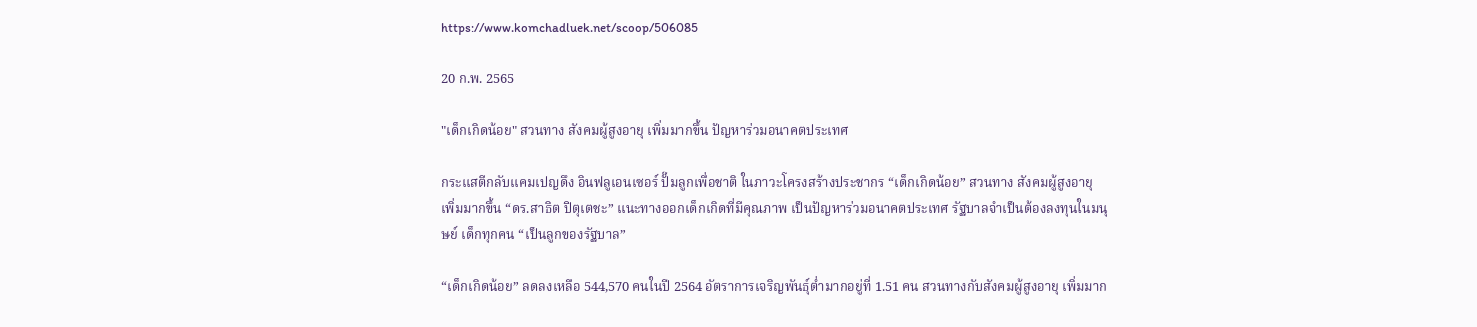https://www.komchadluek.net/scoop/506085

20 ก.พ. 2565

"เด็กเกิดน้อย" สวนทาง สังคมผู้สูงอายุ เพิ่มมากขึ้น ปัญหาร่วมอนาคตประเทศ

กระแสตีกลับแคมเปญดึง อินฟลูเอนเซอร์ ปั๊มลูกเพื่อชาติ ในภาวะโครงสร้างประชากร “เด็กเกิดน้อย” สวนทาง สังคมผู้สูงอายุ เพิ่มมากขึ้น “ดร.สาธิต ปิตุเตชะ” แนะทางออกเด็กเกิดที่มีคุณภาพ เป็นปัญหาร่วมอนาคตประเทศ รัฐบาลจำเป็นต้องลงทุนในมนุษย์ เด็กทุกคน “เป็นลูกของรัฐบาล”

“เด็กเกิดน้อย” ลดลงเหลือ 544,570 คนในปี 2564 อัตราการเจริญพันธุ์ต่ำมากอยู่ที่ 1.51 คน สวนทางกับสังคมผู้สูงอายุ เพิ่มมาก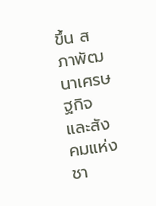ขึ้น สภาพัฒนาเศรษฐกิจและสังคมแห่งชา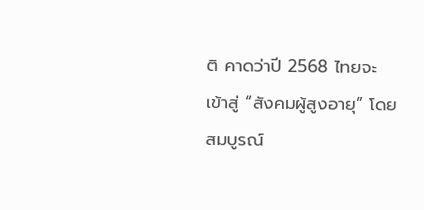ติ คาดว่าปี 2568 ไทยจะเข้าสู่ “สังคมผู้สูงอายุ” โดยสมบูรณ์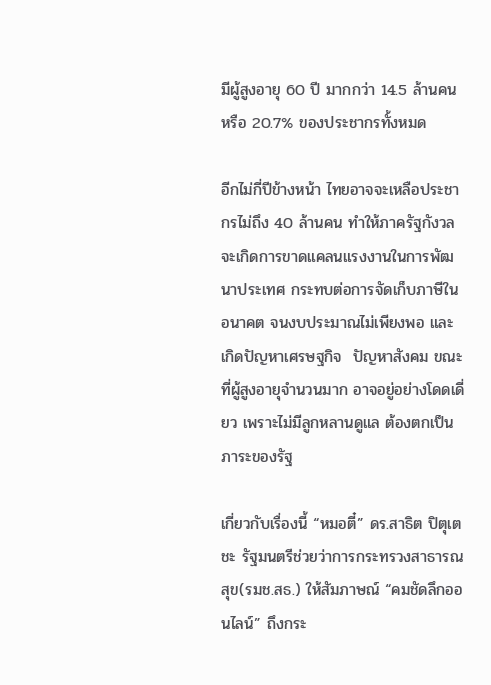มีผู้สูงอายุ 60 ปี มากกว่า 14.5 ล้านคน หรือ 20.7% ของประชากรทั้งหมด

อีกไม่กี่ปีข้างหน้า ไทยอาจจะเหลือประชากรไม่ถึง 40 ล้านคน ทำให้ภาครัฐกังวลจะเกิดการขาดแคลนแรงงานในการพัฒนาประเทศ กระทบต่อการจัดเก็บภาษีในอนาคต จนงบประมาณไม่เพียงพอ และเกิดปัญหาเศรษฐกิจ  ปัญหาสังคม ขณะที่ผู้สูงอายุจำนวนมาก อาจอยู่อย่างโดดเดี่ยว เพราะไม่มีลูกหลานดูแล ต้องตกเป็นภาระของรัฐ

เกี่ยวกับเรื่องนี้ “หมอตี๋” ดร.สาธิต ปิตุเตชะ รัฐมนตรีช่วยว่าการกระทรวงสาธารณสุข(รมช.สธ.) ให้สัมภาษณ์ “คมชัดลึกออนไลน์” ถึงกระ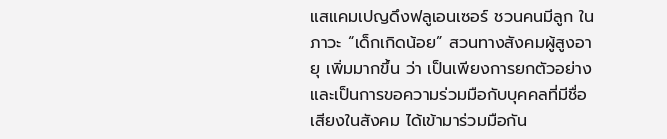แสแคมเปญดึงฟลูเอนเซอร์ ชวนคนมีลูก ในภาวะ “เด็กเกิดน้อย” สวนทางสังคมผู้สูงอายุ เพิ่มมากขึ้น ว่า เป็นเพียงการยกตัวอย่างและเป็นการขอความร่วมมือกับบุคคลที่มีชื่อเสียงในสังคม ได้เข้ามาร่วมมือกัน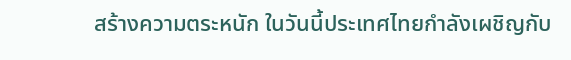สร้างความตระหนัก ในวันนี้ประเทศไทยกำลังเผชิญกับ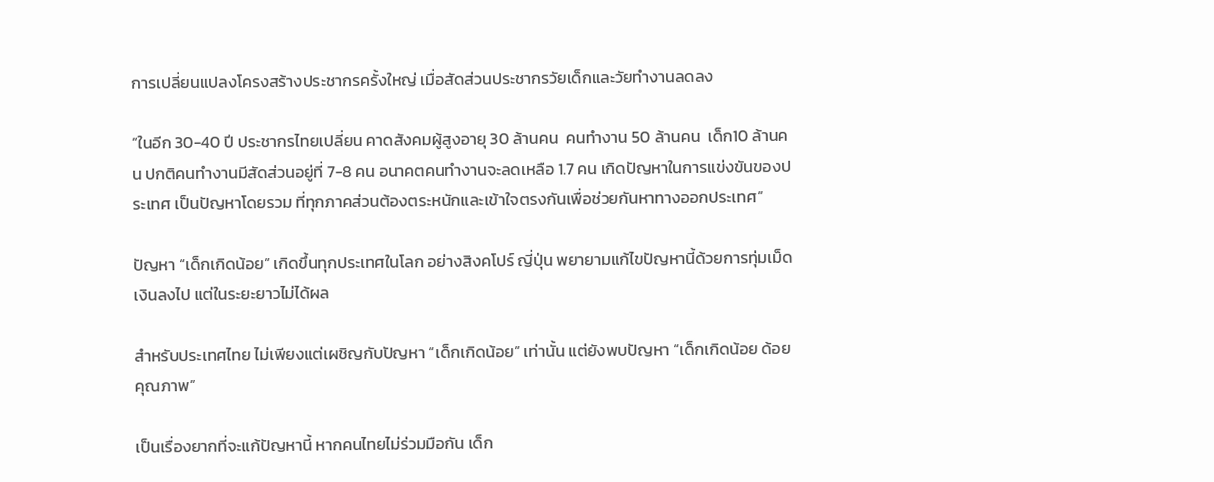การเปลี่ยนแปลงโครงสร้างประชากรครั้งใหญ่ เมื่อสัดส่วนประชากรวัยเด็กและวัยทำงานลดลง

“ในอีก 30-40 ปี ประชากรไทยเปลี่ยน คาดสังคมผู้สูงอายุ 30 ล้านคน  คนทำงาน 50 ล้านคน  เด็ก10 ล้านคน ปกติคนทำงานมีสัดส่วนอยู่ที่ 7-8 คน อนาคตคนทำงานจะลดเหลือ 1.7 คน เกิดปัญหาในการแข่งขันของประเทศ เป็นปัญหาโดยรวม ที่ทุกภาคส่วนต้องตระหนักและเข้าใจตรงกันเพื่อช่วยกันหาทางออกประเทศ”

ปัญหา “เด็กเกิดน้อย” เกิดขึ้นทุกประเทศในโลก อย่างสิงคโปร์ ญี่ปุ่น พยายามแก้ไขปัญหานี้ด้วยการทุ่มเม็ดเงินลงไป แต่ในระยะยาวไม่ได้ผล

สำหรับประเทศไทย ไม่เพียงแต่เผชิญกับปัญหา “เด็กเกิดน้อย” เท่านั้น แต่ยังพบปัญหา “เด็กเกิดน้อย ด้อยคุณภาพ”

เป็นเรื่องยากที่จะแก้ปัญหานี้ หากคนไทยไม่ร่วมมือกัน เด็ก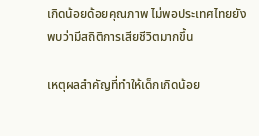เกิดน้อยด้อยคุณภาพ ไม่พอประเทศไทยยังพบว่ามีสถิติการเสียชีวิตมากขึ้น

เหตุผลสำคัญที่ทำให้เด็กเกิดน้อย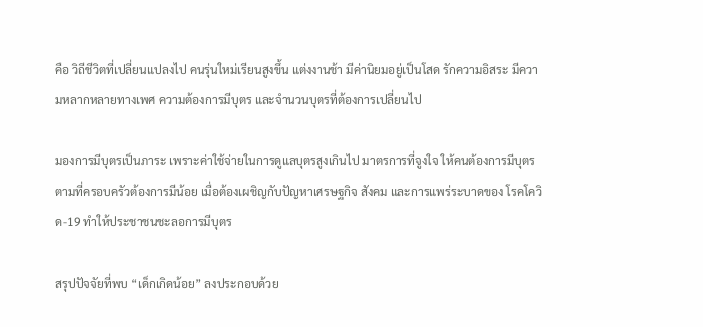คือ วิถีชีวิตที่เปลี่ยนแปลงไป คนรุ่นใหม่เรียนสูงขึ้น แต่งงานช้า มีค่านิยมอยู่เป็นโสด รักความอิสระ มีความหลากหลายทางเพศ ความต้องการมีบุตร และจำนวนบุตรที่ต้องการเปลี่ยนไป

มองการมีบุตรเป็นภาระ เพราะค่าใช้จ่ายในการดูแลบุตรสูงเกินไป มาตรการที่จูงใจ ให้คนต้องการมีบุตรตามที่ครอบครัวต้องการมีน้อย เมื่อต้องเผชิญกับปัญหาเศรษฐกิจ สังคม และการแพร่ระบาดของ โรคโควิด-19 ทำให้ประชาชนชะลอการมีบุตร

สรุปปัจจัยที่พบ “เด็กเกิดน้อย” ลงประกอบด้วย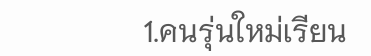1.คนรุ่นใหม่เรียน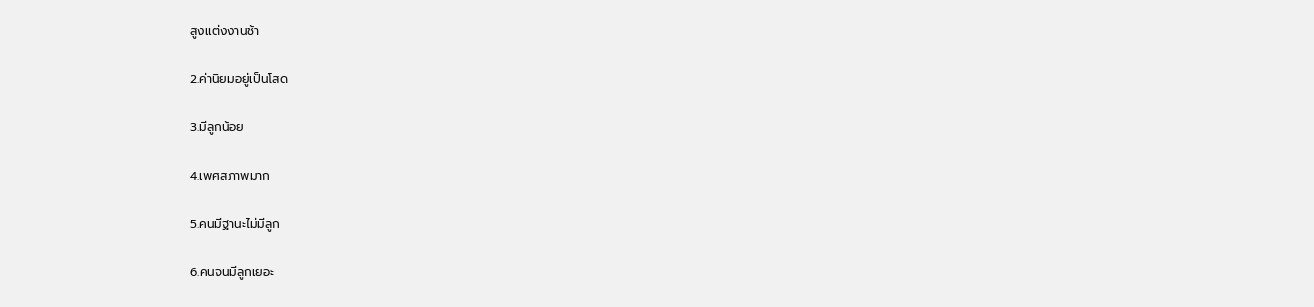สูงแต่งงานช้า

2.ค่านิยมอยู่เป็นโสด

3.มีลูกน้อย

4.เพศสภาพมาก

5.คนมีฐานะไม่มีลูก

6.คนจนมีลูกเยอะ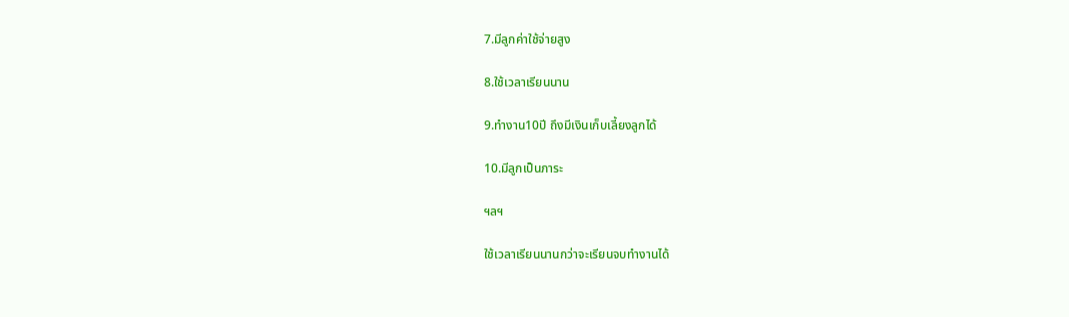7.มีลูกค่าใช้จ่ายสูง

8.ใช้เวลาเรียนนาน

9.ทำงาน10ปี ถึงมีเงินเก็บเลี้ยงลูกได้

10.มีลูกเป็นภาระ

ฯลฯ

ใช้เวลาเรียนนานกว่าจะเรียนจบทำงานได้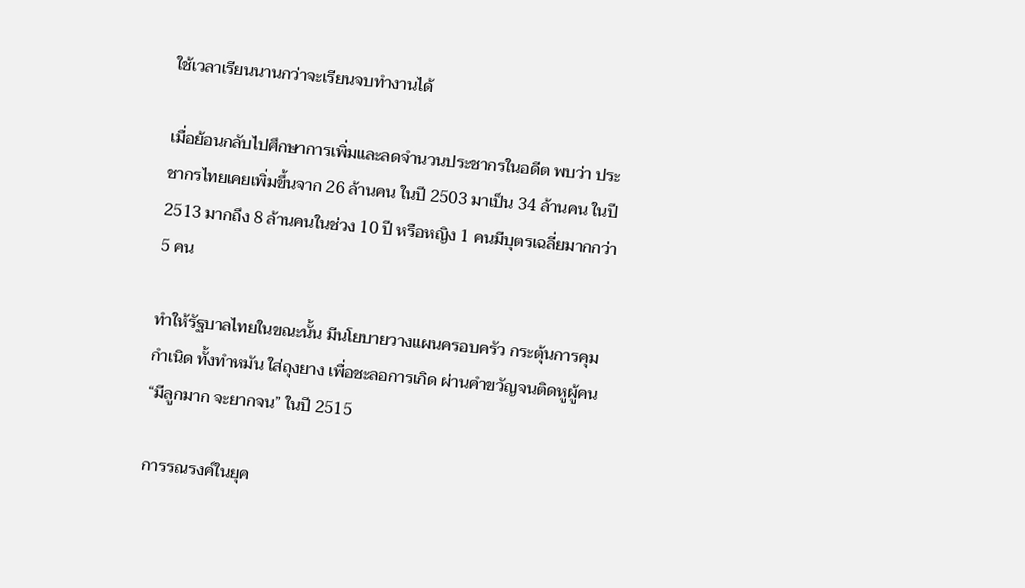ใช้เวลาเรียนนานกว่าจะเรียนจบทำงานได้

เมื่อย้อนกลับไปศึกษาการเพิ่มและลดจำนวนประชากรในอดีต พบว่า ประชากรไทยเคยเพิ่มขึ้นจาก 26 ล้านคน ในปี 2503 มาเป็น 34 ล้านคน ในปี 2513 มากถึง 8 ล้านคนในช่วง 10 ปี หรือหญิง 1 คนมีบุตรเฉลี่ยมากกว่า 5 คน

ทำให้รัฐบาลไทยในขณะนั้น มีนโยบายวางแผนครอบครัว กระตุ้นการคุมกำเนิด ทั้งทำหมัน ใส่ถุงยาง เพื่อชะลอการเกิด ผ่านคำขวัญจนติดหูผู้คน “มีลูกมาก จะยากจน” ในปี 2515

การรณรงค์ในยุค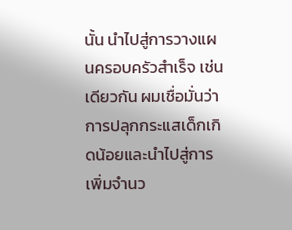นั้น นำไปสู่การวางแผนครอบครัวสำเร็จ เช่นเดียวกัน ผมเชื่อมั่นว่าการปลุกกระแสเด็กเกิดน้อยและนำไปสู่การเพิ่มจำนว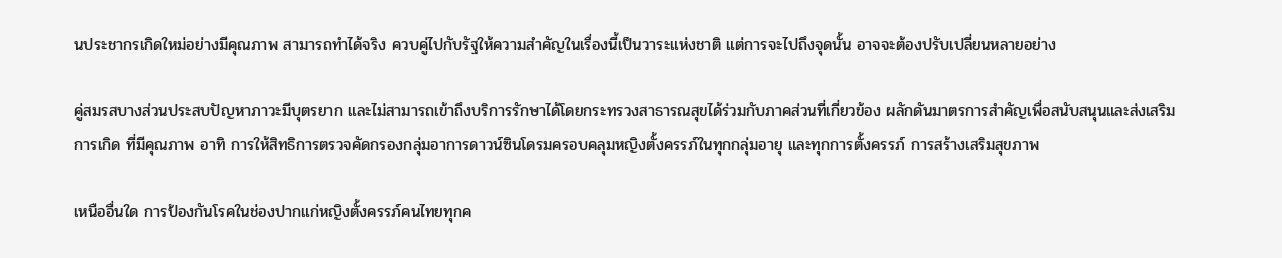นประชากรเกิดใหม่อย่างมีคุณภาพ สามารถทำได้จริง ควบคู่ไปกับรัฐให้ความสำคัญในเรื่องนี้เป็นวาระแห่งชาติ แต่การจะไปถึงจุดนั้น อาจจะต้องปรับเปลี่ยนหลายอย่าง

คู่สมรสบางส่วนประสบปัญหาภาวะมีบุตรยาก และไม่สามารถเข้าถึงบริการรักษาได้โดยกระทรวงสาธารณสุขได้ร่วมกับภาคส่วนที่เกี่ยวข้อง ผลักดันมาตรการสำคัญเพื่อสนับสนุนและส่งเสริมการเกิด ที่มีคุณภาพ อาทิ การให้สิทธิการตรวจคัดกรองกลุ่มอาการดาวน์ซินโดรมครอบคลุมหญิงตั้งครรภ์ในทุกกลุ่มอายุ และทุกการตั้งครรภ์ การสร้างเสริมสุขภาพ

เหนืออื่นใด การป้องกันโรคในช่องปากแก่หญิงตั้งครรภ์คนไทยทุกค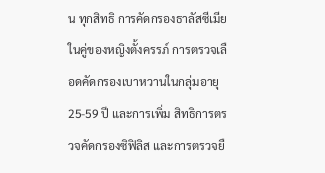น ทุกสิทธิ การคัดกรองธาลัสซีเมียในคู่ของหญิงตั้งครรภ์ การตรวจเลือดคัดกรองเบาหวานในกลุ่มอายุ 25-59 ปี และการเพิ่ม สิทธิการตรวจคัดกรองซิฟิลิส และการตรวจยื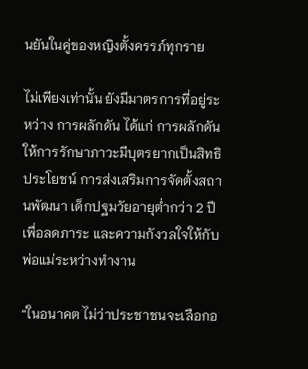นยันในคู่ของหญิงตั้งครรภ์ทุกราย

ไม่เพียงเท่านั้น ยังมีมาตรการที่อยู่ระหว่าง การผลักดัน ได้แก่ การผลักดันให้การรักษาภาวะมีบุตรยากเป็นสิทธิประโยชน์ การส่งเสริมการจัดตั้งสถานพัฒนา เด็กปฐมวัยอายุต่ำกว่า 2 ปี เพื่อลดภาระ และความกังวลใจให้กับพ่อแม่ระหว่างทำงาน

“ในอนาคต ไม่ว่าประชาชนจะเลือกอ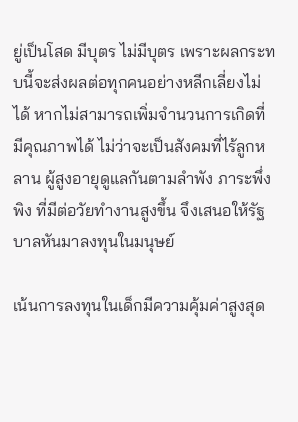ยู่เป็นโสด มีบุตร ไม่มีบุตร เพราะผลกระทบนี้จะส่งผลต่อทุกคนอย่างหลีกเลี่ยงไม่ได้ หากไม่สามารถเพิ่มจำนวนการเกิดที่มีคุณภาพได้ ไม่ว่าจะเป็นสังคมที่ไร้ลูกหลาน ผู้สูงอายุดูแลกันตามลำพัง ภาระพึ่งพิง ที่มีต่อวัยทำงานสูงขึ้น จึงเสนอให้รัฐบาลหันมาลงทุนในมนุษย์

เน้นการลงทุนในเด็กมีความคุ้มค่าสูงสุด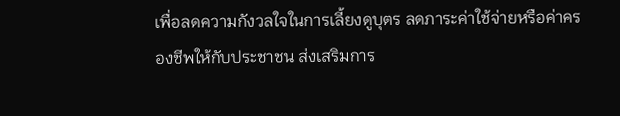เพื่อลดความกังวลใจในการเลี้ยงดูบุตร ลดภาระค่าใช้จ่ายหรือค่าครองชีพให้กับประชาชน ส่งเสริมการ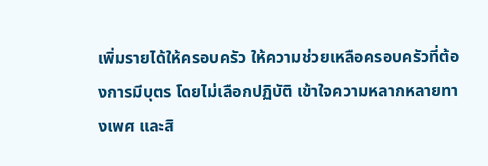เพิ่มรายได้ให้ครอบครัว ให้ความช่วยเหลือครอบครัวที่ต้องการมีบุตร โดยไม่เลือกปฏิบัติ เข้าใจความหลากหลายทางเพศ และสิ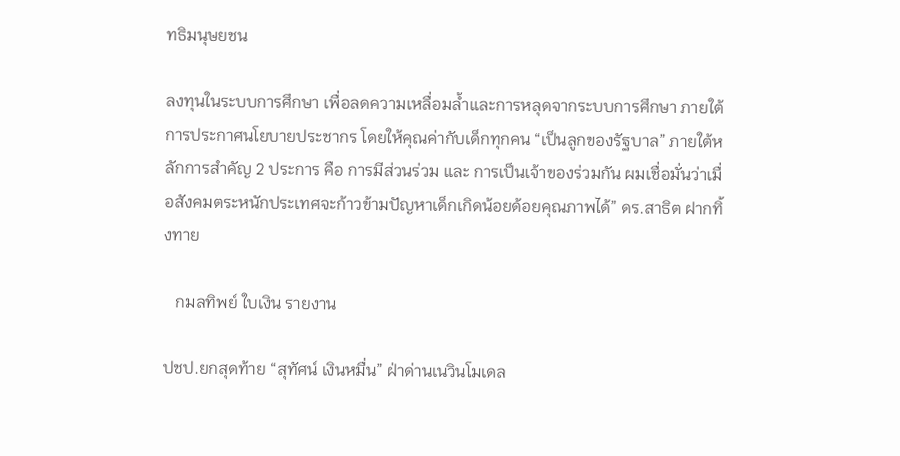ทธิมนุษยชน

ลงทุนในระบบการศึกษา เพื่อลดความเหลื่อมล้ำและการหลุดจากระบบการศึกษา ภายใต้การประกาศนโยบายประชากร โดยให้คุณค่ากับเด็กทุกคน “เป็นลูกของรัฐบาล” ภายใต้หลักการสำคัญ 2 ประการ คือ การมีส่วนร่วม และ การเป็นเจ้าของร่วมกัน ผมเชื่อมั่นว่าเมื่อสังคมตระหนักประเทศจะก้าวข้ามปัญหาเด็กเกิดน้อยด้อยคุณภาพได้” ดร.สาธิต ฝากทิ้งทาย

   กมลทิพย์ ใบเงิน รายงาน

ปชป.ยกสุดท้าย “สุทัศน์ เงินหมื่น” ฝ่าด่านเนวินโมเดล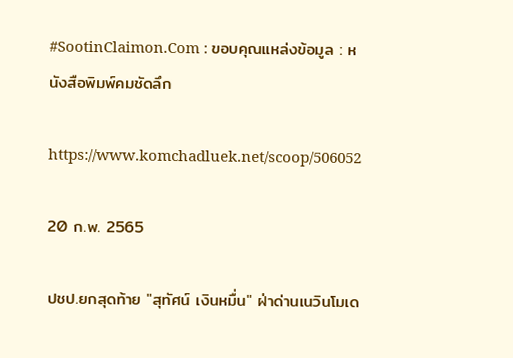#SootinClaimon.Com : ขอบคุณแหล่งข้อมูล : หนังสือพิมพ์คมชัดลึก

https://www.komchadluek.net/scoop/506052

20 ก.พ. 2565

ปชป.ยกสุดท้าย "สุทัศน์ เงินหมื่น" ฝ่าด่านเนวินโมเด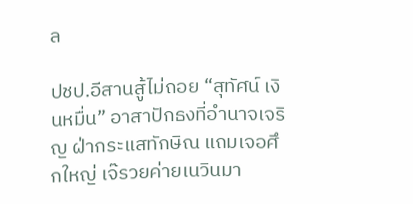ล

ปชป.อีสานสู้ไม่ถอย “สุทัศน์ เงินหมื่น” อาสาปักธงที่อำนาจเจริญ ฝ่ากระแสทักษิณ แถมเจอศึกใหญ่ เจ๊รวยค่ายเนวินมา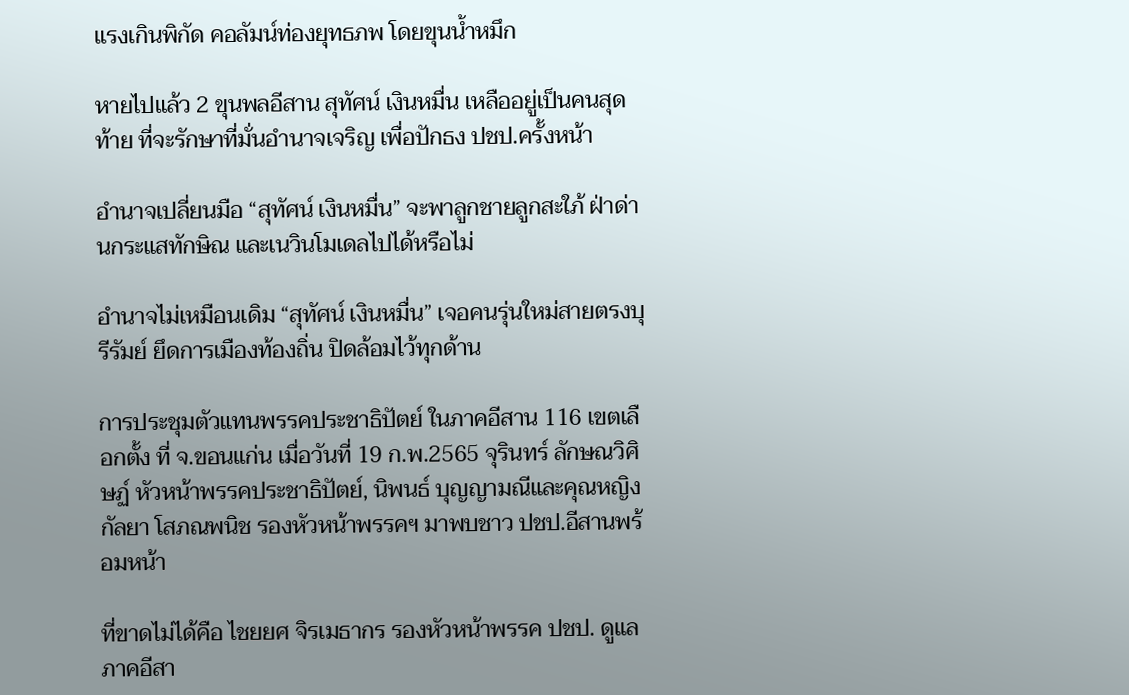แรงเกินพิกัด คอลัมน์ท่องยุทธภพ โดยขุนน้ำหมึก

หายไปแล้ว 2 ขุนพลอีสาน สุทัศน์ เงินหมื่น เหลืออยู่เป็นคนสุดท้าย ที่จะรักษาที่มั่นอำนาจเจริญ เพื่อปักธง ปชป.ครั้งหน้า

อำนาจเปลี่ยนมือ “สุทัศน์ เงินหมื่น” จะพาลูกชายลูกสะใภ้ ฝ่าด่านกระแสทักษิณ และเนวินโมเดลไปได้หรือไม่

อำนาจไม่เหมือนเดิม “สุทัศน์ เงินหมื่น” เจอคนรุ่นใหม่สายตรงบุรีรัมย์ ยึดการเมืองท้องถิ่น ปิดล้อมไว้ทุกด้าน

การประชุมตัวแทนพรรคประชาธิปัตย์ ในภาคอีสาน 116 เขตเลือกตั้ง ที่ จ.ขอนแก่น เมื่อวันที่ 19 ก.พ.2565 จุรินทร์ ลักษณวิศิษฏ์ หัวหน้าพรรคประชาธิปัตย์, นิพนธ์ บุญญามณีและคุณหญิงกัลยา โสภณพนิช รองหัวหน้าพรรคฯ มาพบชาว ปชป.อีสานพร้อมหน้า

ที่ขาดไม่ได้คือ ไชยยศ จิรเมธากร รองหัวหน้าพรรค ปชป. ดูแลภาคอีสา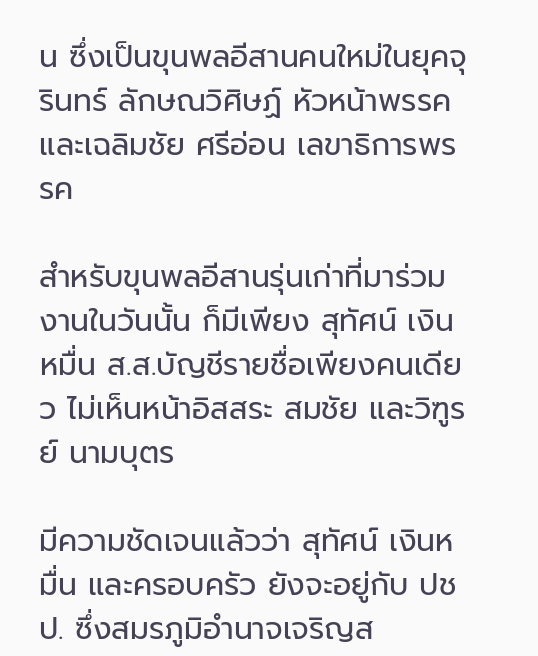น ซึ่งเป็นขุนพลอีสานคนใหม่ในยุคจุรินทร์ ลักษณวิศิษฏ์ หัวหน้าพรรค และเฉลิมชัย ศรีอ่อน เลขาธิการพรรค

สำหรับขุนพลอีสานรุ่นเก่าที่มาร่วมงานในวันนั้น ก็มีเพียง สุทัศน์ เงินหมื่น ส.ส.บัญชีรายชื่อเพียงคนเดียว ไม่เห็นหน้าอิสสระ สมชัย และวิฑูรย์ นามบุตร

มีความชัดเจนแล้วว่า สุทัศน์ เงินหมื่น และครอบครัว ยังจะอยู่กับ ปชป. ซึ่งสมรภูมิอำนาจเจริญส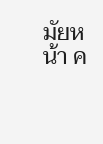มัยหน้า ค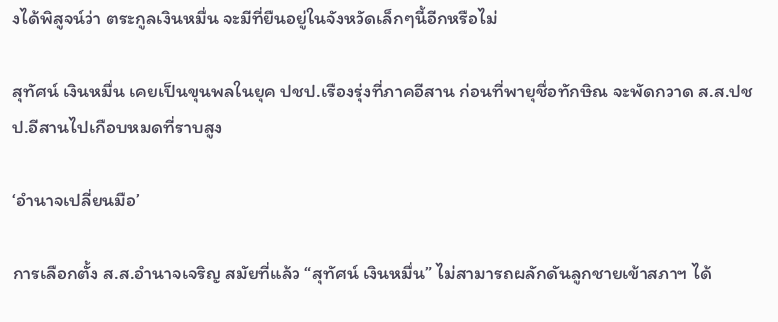งได้พิสูจน์ว่า ตระกูลเงินหมื่น จะมีที่ยืนอยู่ในจังหวัดเล็กๆนี้อีกหรือไม่

สุทัศน์ เงินหมื่น เคยเป็นขุนพลในยุค ปชป.เรืองรุ่งที่ภาคอีสาน ก่อนที่พายุชื่อทักษิณ จะพัดกวาด ส.ส.ปชป.อีสานไปเกือบหมดที่ราบสูง

‘อำนาจเปลี่ยนมือ’

การเลือกตั้ง ส.ส.อำนาจเจริญ สมัยที่แล้ว “สุทัศน์ เงินหมื่น” ไม่สามารถผลักดันลูกชายเข้าสภาฯ ได้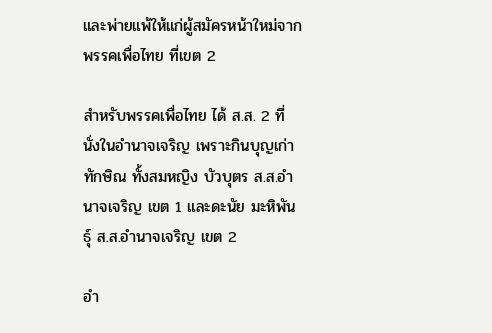และพ่ายแพ้ให้แก่ผู้สมัครหน้าใหม่จากพรรคเพื่อไทย ที่เขต 2

สำหรับพรรคเพื่อไทย ได้ ส.ส. 2 ที่นั่งในอำนาจเจริญ เพราะกินบุญเก่าทักษิณ ทั้งสมหญิง บัวบุตร ส.ส.อำนาจเจริญ เขต 1 และดะนัย มะหิพันธุ์ ส.ส.อำนาจเจริญ เขต 2

อำ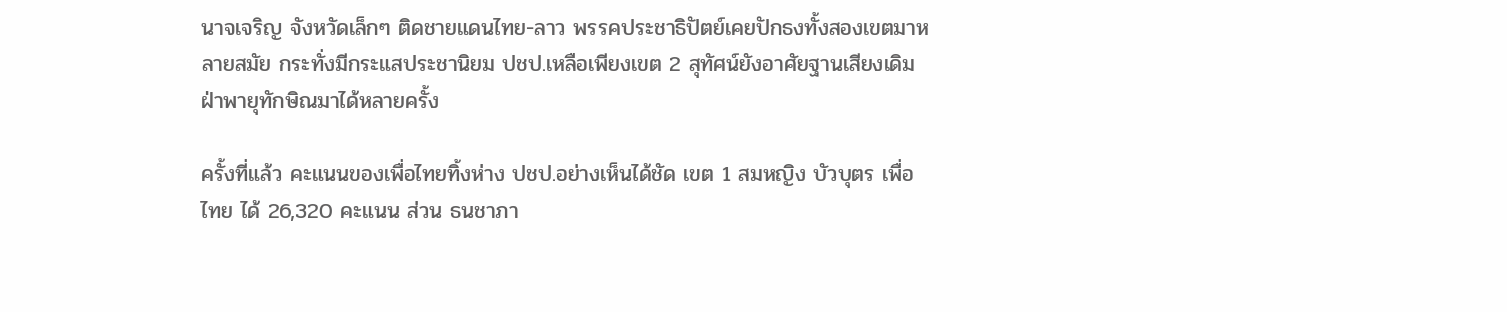นาจเจริญ จังหวัดเล็กๆ ติดชายแดนไทย-ลาว พรรคประชาธิปัตย์เคยปักธงทั้งสองเขตมาหลายสมัย กระทั่งมีกระแสประชานิยม ปชป.เหลือเพียงเขต 2 สุทัศน์ยังอาศัยฐานเสียงเดิม ฝ่าพายุทักษิณมาได้หลายครั้ง

ครั้งที่แล้ว คะแนนของเพื่อไทยทิ้งห่าง ปชป.อย่างเห็นได้ชัด เขต 1 สมหญิง บัวบุตร เพื่อไทย ได้ 26,320 คะแนน ส่วน ธนชาภา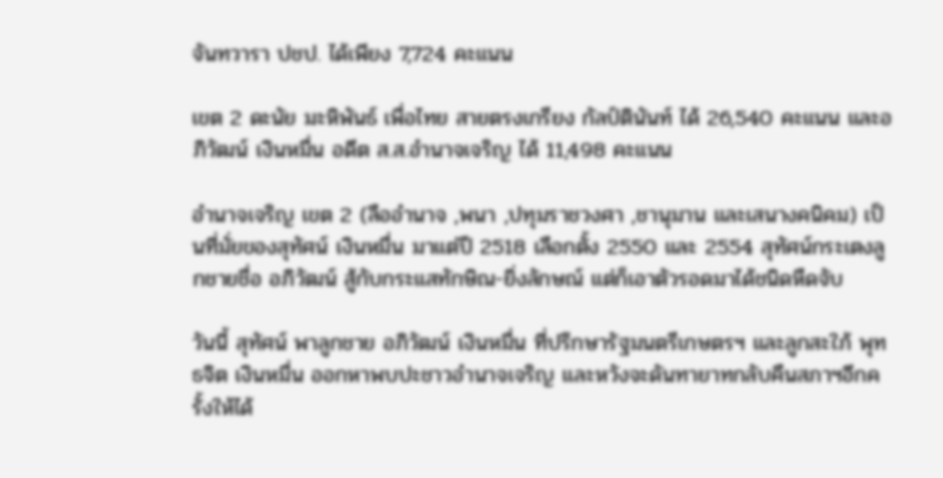จันทวารา ปชป. ได้เพียง 7,724 คะแนน

เขต 2 ดะนัย มะหิพันธ์ เพื่อไทย สายตรงเกรียง กัลป์ตินันท์ ได้ 26,540 คะแนน และอภิวัฒน์ เงินหมื่น อดีต ส.ส.อำนาจเจริญ ได้ 11,498 คะแนน

อำนาจเจริญ เขต 2 (ลืออำนาจ ,พนา ,ปทุมราชวงศา ,ชานุมาน และเสนางคนิคม) เป็นที่มั่ยของสุทัศน์ เงินหมื่น มาแต่ปี 2518 เลือกตั้ง 2550 และ 2554 สุทัศน์กระเตงลูกชายชื่อ อภิวัฒน์ สู้กับกระแสทักษิณ-ยิ่งลักษณ์ แต่ก็เอาตัวรอดมาได้ชนิดหืดจับ

วันนี้ สุทัศน์ พาลูกชาย อภิวัฒน์ เงินหมื่น ที่ปรึกษารัฐมนตรีเกษตรฯ และลูกสะใภ้ พุทธจิต เงินหมื่น ออกหาพบปะชาวอำนาจเจริญ และหวังจะดันทายาทกลับคืนสภาฯอีกครั้งให้ได้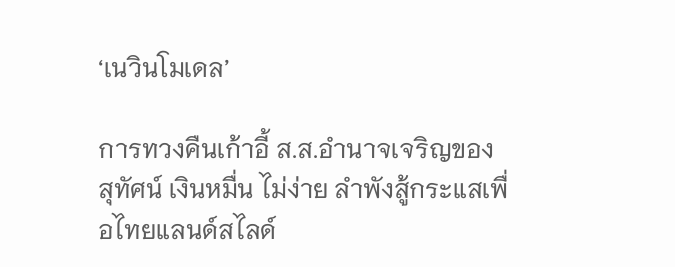‘เนวินโมเดล’

การทวงคืนเก้าอี้ ส.ส.อำนาจเจริญของ สุทัศน์ เงินหมื่น ไม่ง่าย ลำพังสู้กระแสเพื่อไทยแลนด์สไลด์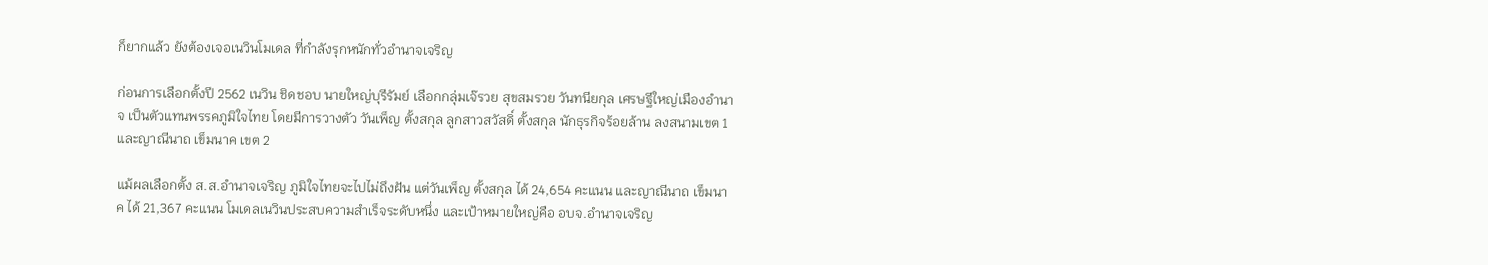ก็ยากแล้ว ยังต้องเจอเนวินโมเดล ที่กำลังรุกหนักทั่วอำนาจเจริญ

ก่อนการเลือกตั้งปี 2562 เนวิน ชิดชอบ นายใหญ่บุรีรัมย์ เลือกกลุ่มเจ๊รวย สุขสมรวย วันทนียกุล เศรษฐีใหญ่เมืองอำนาจ เป็นตัวแทนพรรคภูมิใจไทย โดยมีการวางตัว วันเพ็ญ ตั้งสกุล ลูกสาวสวัสดิ์ ตั้งสกุล นักธุรกิจร้อยล้าน ลงสนามเขต 1 และญาณีนาถ เข็มนาค เขต 2

แม้ผลเลือกตั้ง ส.ส.อำนาจเจริญ ภูมิใจไทยจะไปไม่ถึงฝัน แต่วันเพ็ญ ตั้งสกุล ได้ 24,654 คะแนน และญาณีนาถ เข็มนาค ได้ 21,367 คะแนน โมเดลเนวินประสบความสำเร็จระดับหนึ่ง และเป้าหมายใหญ่คือ อบจ.อำนาจเจริญ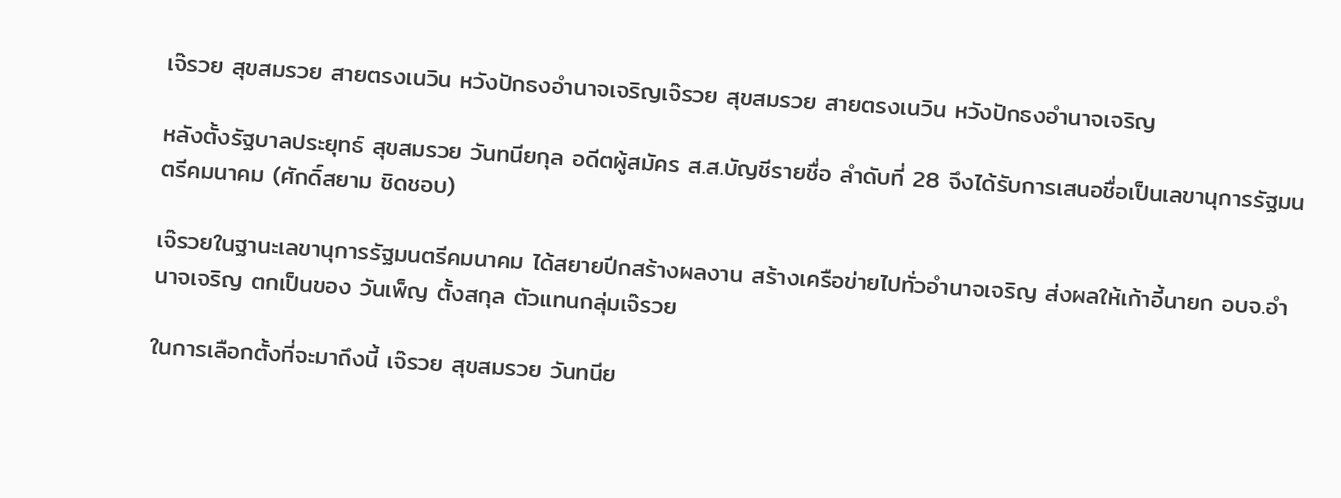เจ๊รวย สุขสมรวย สายตรงเนวิน หวังปักธงอำนาจเจริญเจ๊รวย สุขสมรวย สายตรงเนวิน หวังปักธงอำนาจเจริญ

หลังตั้งรัฐบาลประยุทธ์ สุขสมรวย วันทนียกุล อดีตผู้สมัคร ส.ส.บัญชีรายชื่อ ลำดับที่ 28 จึงได้รับการเสนอชื่อเป็นเลขานุการรัฐมนตรีคมนาคม (ศักดิ์สยาม ชิดชอบ)

เจ๊รวยในฐานะเลขานุการรัฐมนตรีคมนาคม ได้สยายปีกสร้างผลงาน สร้างเครือข่ายไปทั่วอำนาจเจริญ ส่งผลให้เก้าอี้นายก อบจ.อำนาจเจริญ ตกเป็นของ วันเพ็ญ ตั้งสกุล ตัวแทนกลุ่มเจ๊รวย

ในการเลือกตั้งที่จะมาถึงนี้ เจ๊รวย สุขสมรวย วันทนีย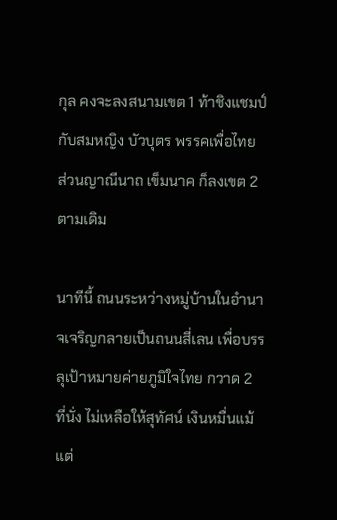กุล คงจะลงสนามเขต 1 ท้าชิงแชมป์กับสมหญิง บัวบุตร พรรคเพื่อไทย ส่วนญาณีนาถ เข็มนาค ก็ลงเขต 2 ตามเดิม

นาทีนี้ ถนนระหว่างหมู่บ้านในอำนาจเจริญกลายเป็นถนนสี่เลน เพื่อบรรลุเป้าหมายค่ายภูมิใจไทย กวาด 2 ที่นั่ง ไม่เหลือให้สุทัศน์ เงินหมื่นแม้แต่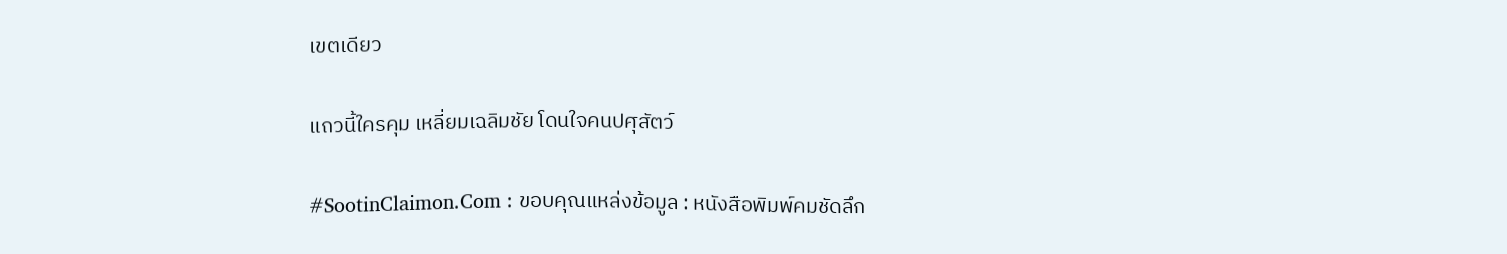เขตเดียว

แถวนี้ใครคุม เหลี่ยมเฉลิมชัย โดนใจคนปศุสัตว์

#SootinClaimon.Com : ขอบคุณแหล่งข้อมูล : หนังสือพิมพ์คมชัดลึก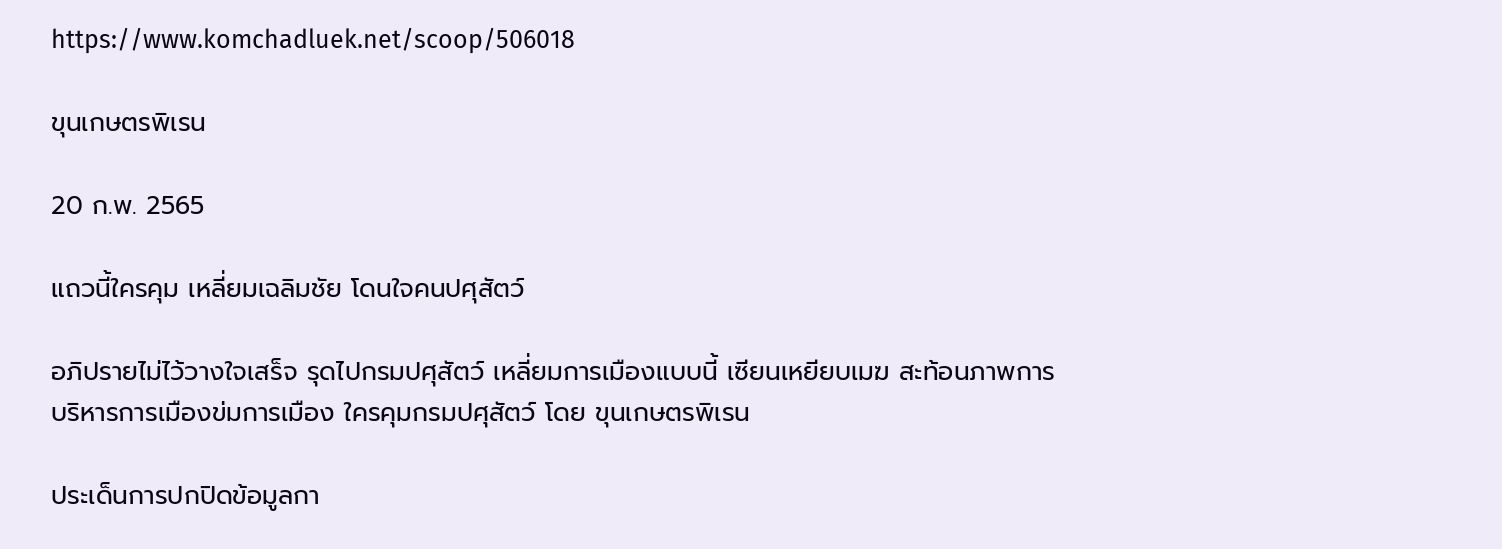https://www.komchadluek.net/scoop/506018

ขุนเกษตรพิเรน

20 ก.พ. 2565

แถวนี้ใครคุม เหลี่ยมเฉลิมชัย โดนใจคนปศุสัตว์

อภิปรายไม่ไว้วางใจเสร็จ รุดไปกรมปศุสัตว์ เหลี่ยมการเมืองแบบนี้ เซียนเหยียบเมฆ สะท้อนภาพการบริหารการเมืองข่มการเมือง ใครคุมกรมปศุสัตว์ โดย ขุนเกษตรพิเรน

ประเด็นการปกปิดข้อมูลกา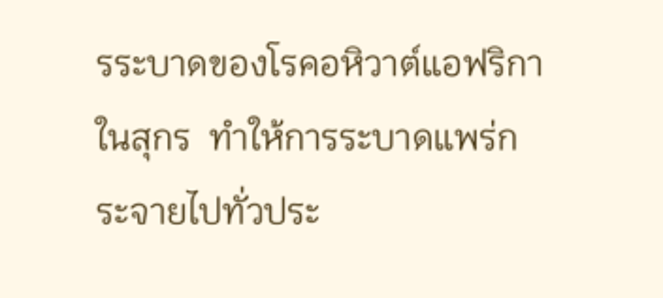รระบาดของโรคอหิวาต์แอฟริกาในสุกร  ทำให้การระบาดแพร่กระจายไปทั่วประ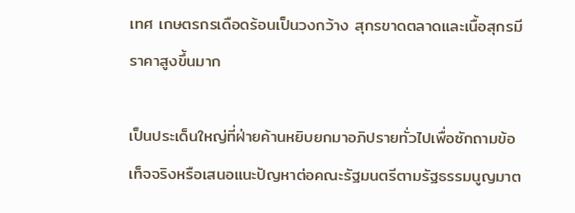เทศ เกษตรกรเดือดร้อนเป็นวงกว้าง สุกรขาดตลาดและเนื้อสุกรมีราคาสูงขึ้นมาก

เป็นประเด็นใหญ่ที่ฝ่ายค้านหยิบยกมาอภิปรายทั่วไปเพื่อซักถามข้อเท็จจริงหรือเสนอแนะปัญหาต่อคณะรัฐมนตรีตามรัฐธรรมนูญมาต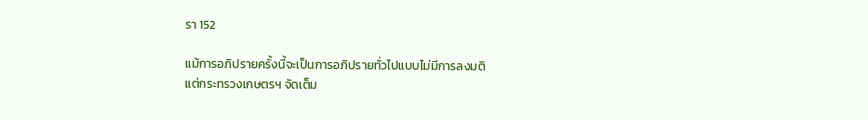รา 152

แม้การอภิปรายครั้งนี้จะเป็นการอภิปรายทั่วไปแบบไม่มีการลงมติ
แต่กระทรวงเกษตรฯ จัดเต็ม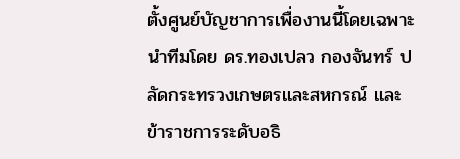ตั้งศูนย์บัญชาการเพื่องานนี้โดยเฉพาะ  นำทีมโดย ดร.ทองเปลว กองจันทร์ ปลัดกระทรวงเกษตรและสหกรณ์ และ ข้าราชการระดับอธิ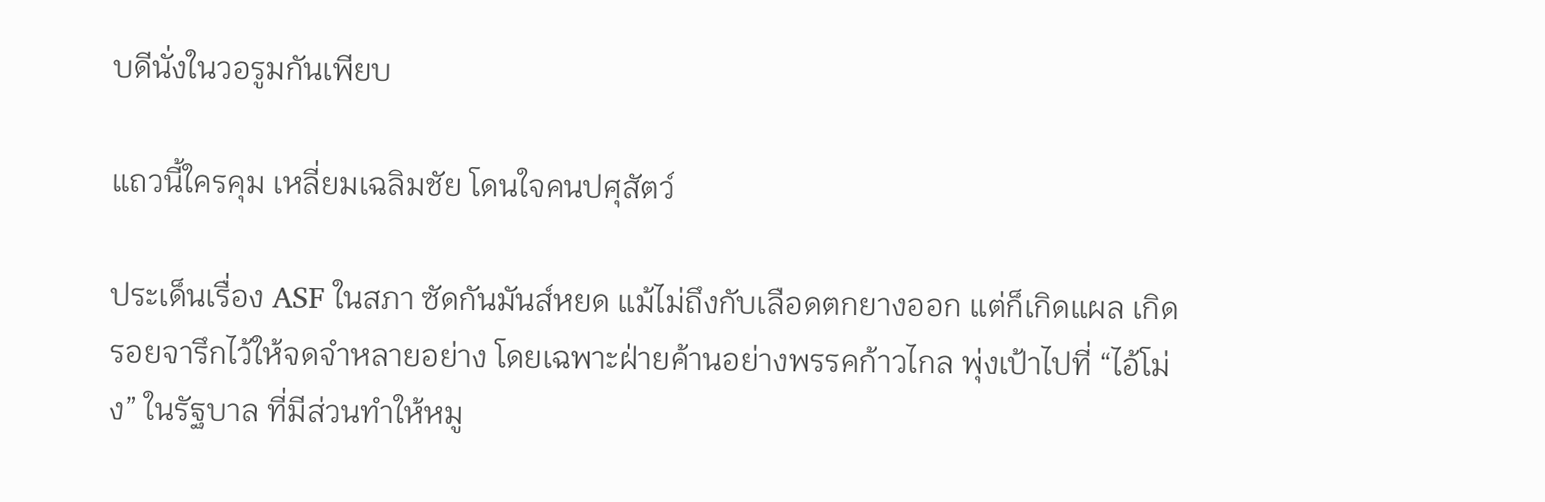บดีนั่งในวอรูมกันเพียบ

แถวนี้ใครคุม เหลี่ยมเฉลิมชัย โดนใจคนปศุสัตว์

ประเด็นเรื่อง ASF ในสภา ซัดกันมันส์หยด แม้ไม่ถึงกับเลือดตกยางออก แต่ก็เกิดแผล เกิดรอยจารึกไว้ให้จดจำหลายอย่าง โดยเฉพาะฝ่ายค้านอย่างพรรคก้าวไกล พุ่งเป้าไปที่ “ไอ้โม่ง” ในรัฐบาล ที่มีส่วนทำให้หมู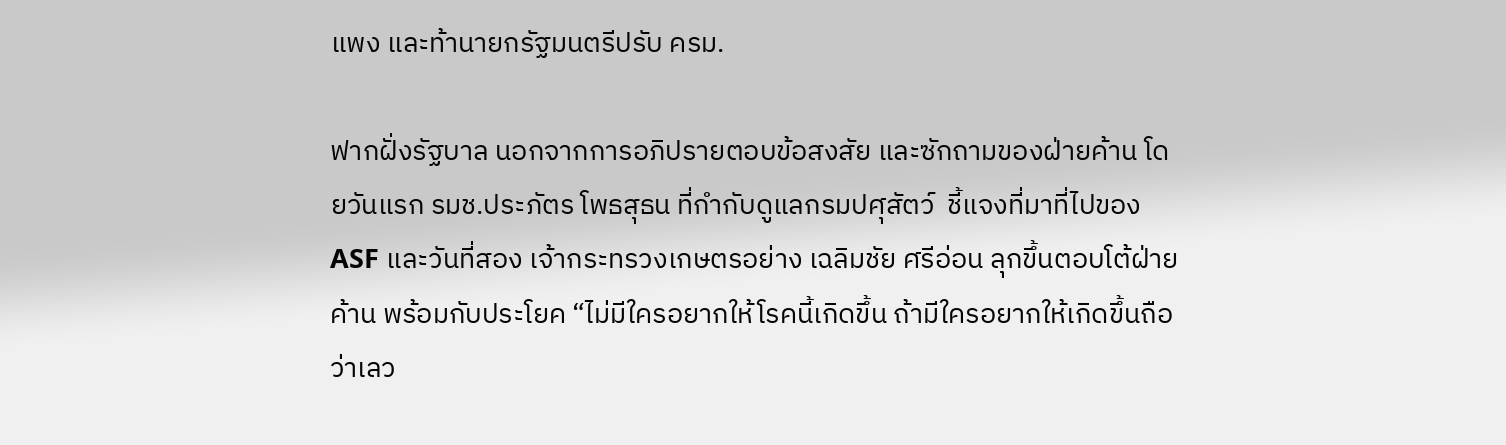แพง และท้านายกรัฐมนตรีปรับ ครม.

ฟากฝั่งรัฐบาล นอกจากการอภิปรายตอบข้อสงสัย และซักถามของฝ่ายค้าน โดยวันแรก รมช.ประภัตร โพธสุธน ที่กำกับดูแลกรมปศุสัตว์  ชี้แจงที่มาที่ไปของ ASF และวันที่สอง เจ้ากระทรวงเกษตรอย่าง เฉลิมชัย ศรีอ่อน ลุกขึ้นตอบโต้ฝ่ายค้าน พร้อมกับประโยค “ไม่มีใครอยากให้โรคนี้เกิดขึ้น ถ้ามีใครอยากให้เกิดขึ้นถือว่าเลว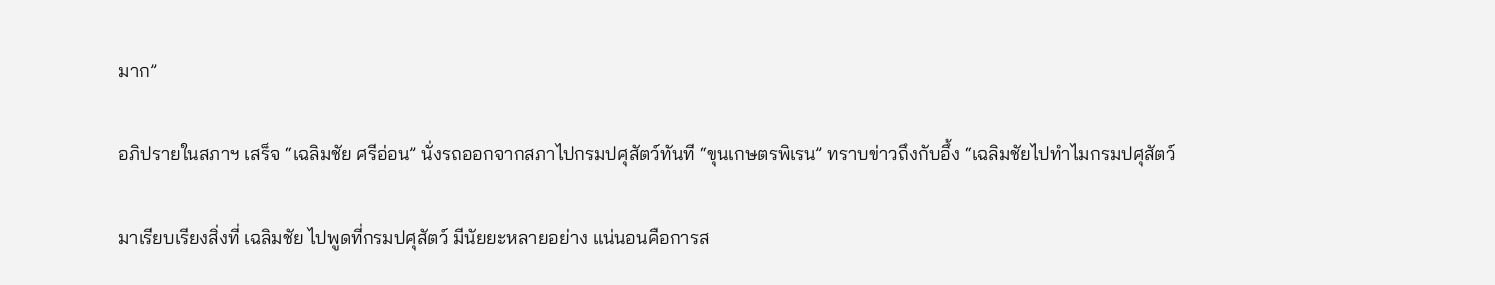มาก”

อภิปรายในสภาฯ เสร็จ “เฉลิมชัย ศรีอ่อน” นั่งรถออกจากสภาไปกรมปศุสัตว์ทันที “ขุนเกษตรพิเรน” ทราบข่าวถึงกับอึ้ง “เฉลิมชัยไปทำไมกรมปศุสัตว์

มาเรียบเรียงสิ่งที่ เฉลิมชัย ไปพูดที่กรมปศุสัตว์ มีนัยยะหลายอย่าง แน่นอนคือการส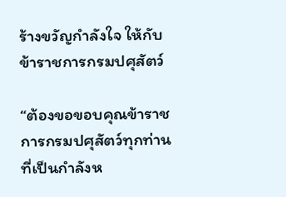ร้างขวัญกำลังใจ ให้กับข้าราชการกรมปศุสัตว์

“ต้องขอขอบคุณข้าราชการกรมปศุสัตว์ทุกท่านที่เป็นกำลังห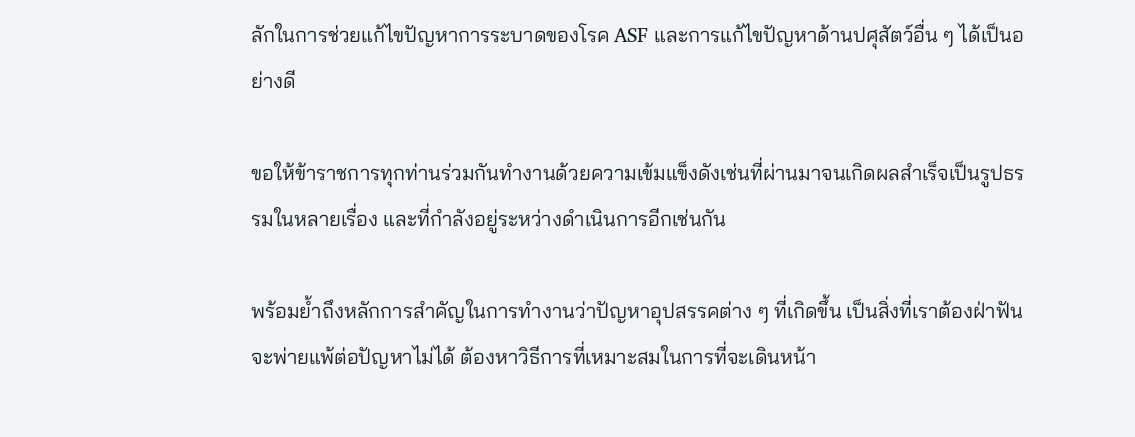ลักในการช่วยแก้ไขปัญหาการระบาดของโรค ASF และการแก้ไขปัญหาด้านปศุสัตว์อื่น ๆ ได้เป็นอย่างดี

ขอให้ข้าราชการทุกท่านร่วมกันทำงานด้วยความเข้มแข็งดังเช่นที่ผ่านมาจนเกิดผลสำเร็จเป็นรูปธรรมในหลายเรื่อง และที่กำลังอยู่ระหว่างดำเนินการอีกเช่นกัน

พร้อมย้ำถึงหลักการสำคัญในการทำงานว่าปัญหาอุปสรรคต่าง ๆ ที่เกิดขึ้น เป็นสิ่งที่เราต้องฝ่าฟัน จะพ่ายแพ้ต่อปัญหาไม่ได้ ต้องหาวิธีการที่เหมาะสมในการที่จะเดินหน้า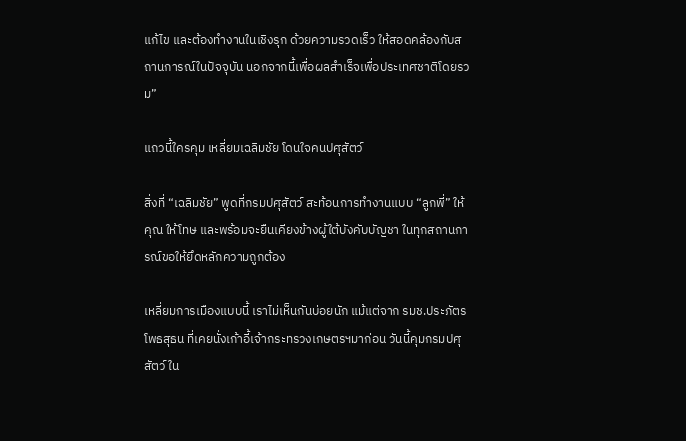แก้ไข และต้องทำงานในเชิงรุก ด้วยความรวดเร็ว ให้สอดคล้องกับสถานการณ์ในปัจจุบัน นอกจากนี้เพื่อผลสำเร็จเพื่อประเทศชาติโดยรวม”

แถวนี้ใครคุม เหลี่ยมเฉลิมชัย โดนใจคนปศุสัตว์

สิ่งที่ “เฉลิมชัย” พูดที่กรมปศุสัตว์ สะท้อนการทำงานแบบ “ลูกพี่” ให้คุณ ให้โทษ และพร้อมจะยืนเคียงข้างผู้ใต้บังคับบัญชา ในทุกสถานการณ์ขอให้ยึดหลักความถูกต้อง

เหลี่ยมการเมืองแบบนี้ เราไม่เห็นกันบ่อยนัก แม้แต่จาก รมช.ประภัตร โพธสุธน ที่เคยนั่งเก้าอี้เจ้ากระทรวงเกษตรฯมาก่อน วันนี้คุมกรมปศุสัตว์ ใน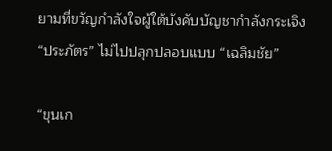ยามที่ขวัญกำลังใจผู้ใต้บังคับบัญชากำลังกระเจิง “ประภัตร” ไม่ไปปลุกปลอบแบบ “เฉลิมชัย”

“ขุนเก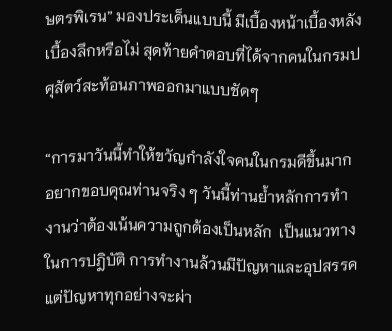ษตรพิเรน” มองประเด็นแบบนี้ มีเบื้องหน้าเบื้องหลังเบื้องลึกหรือไม่ สุดท้ายคำตอบที่ได้จากคนในกรมปศุสัตว์สะท้อนภาพออกมาแบบชัดๆ

“การมาวันนี้ทำให้ขวัญกำลังใจคนในกรมดีขึ้นมาก อยากขอบคุณท่านจริง ๆ วันนี้ท่านย้ำหลักการทำงานว่าต้องเน้นความถูกต้องเป็นหลัก  เป็นแนวทางในการปฎิบัติ การทำงานล้วนมีปัญหาและอุปสรรค  แต่ปัญหาทุกอย่างจะผ่า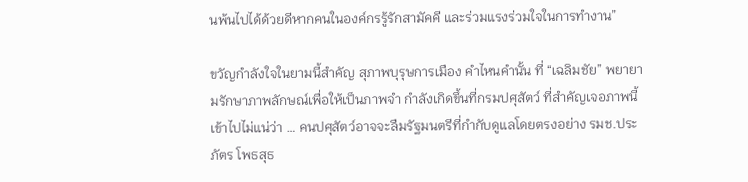นพ้นไปได้ด้วยดีหากคนในองค์กรรู้รักสามัคคี และร่วมแรงร่วมใจในการทำงาน”

ขวัญกำลังใจในยามนี้สำคัญ สุภาพบุรุษการเมือง คำไหนคำนั้น ที่ “เฉลิมชัย” พยายามรักษาภาพลักษณ์เพื่อให้เป็นภาพจำ กำลังเกิดขึ้นที่กรมปศุสัตว์ ที่สำคัญเจอภาพนี้เข้าไปไม่แน่ว่า … คนปศุสัตว์อาจจะลืมรัฐมนตรีที่กำกับดูแลโดยตรงอย่าง รมช.ประภัตร โพธสุธ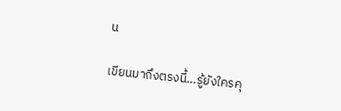น

เขียนมาถึงตรงนี้…รู้ยังใครคุ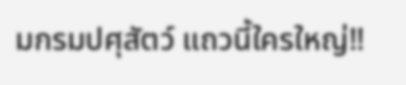มกรมปศุสัตว์ แถวนี้ใครใหญ่‼